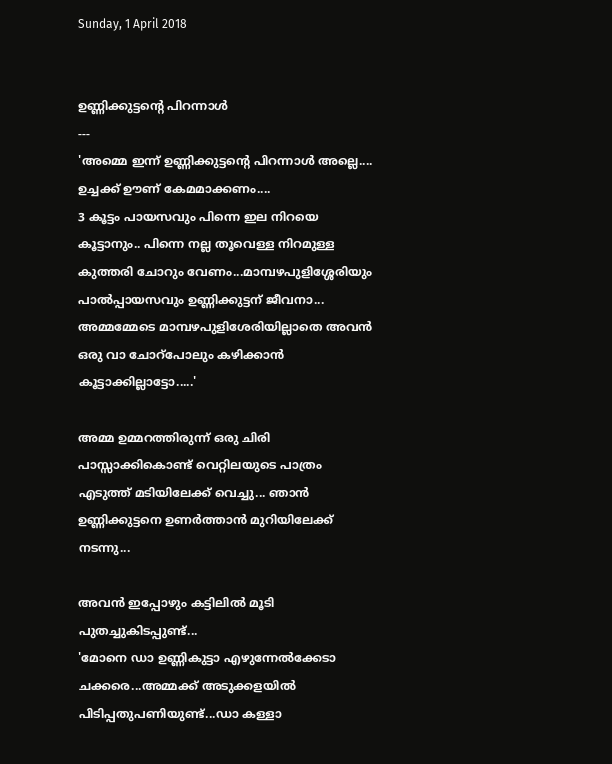Sunday, 1 April 2018


ഉണ്ണിക്കുട്ടന്റെ പിറന്നാൾ
---
'അമ്മെ ഇന്ന് ഉണ്ണിക്കുട്ടന്റെ പിറന്നാൾ അല്ലെ.... ഉച്ചക്ക് ഊണ് കേമമാക്കണം....
3 കൂട്ടം പായസവും പിന്നെ ഇല നിറയെ കൂട്ടാനും.. പിന്നെ നല്ല തൂവെള്ള നിറമുള്ള കുത്തരി ചോറും വേണം...മാമ്പഴപുളിശ്ശേരിയും പാൽപ്പായസവും ഉണ്ണിക്കുട്ടന് ജീവനാ... അമ്മമ്മേടെ മാമ്പഴപുളിശേരിയില്ലാതെ അവൻ ഒരു വാ ചോറ്പോലും കഴിക്കാൻ കൂട്ടാക്കില്ലാട്ടോ.....'

അമ്മ ഉമ്മറത്തിരുന്ന് ഒരു ചിരി പാസ്സാക്കികൊണ്ട് വെറ്റിലയുടെ പാത്രം എടുത്ത് മടിയിലേക്ക് വെച്ചു... ഞാൻ ഉണ്ണിക്കുട്ടനെ ഉണർത്താൻ മുറിയിലേക്ക് നടന്നു...

അവൻ ഇപ്പോഴും കട്ടിലിൽ മൂടി പുതച്ചുകിടപ്പുണ്ട്...
'മോനെ ഡാ ഉണ്ണികുട്ടാ എഴുന്നേൽക്കേടാ ചക്കരെ...അമ്മക്ക് അടുക്കളയിൽ പിടിപ്പതുപണിയുണ്ട്...ഡാ കള്ളാ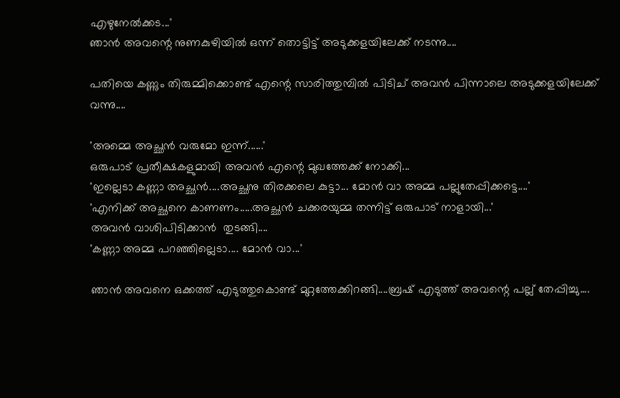എഴുനേൽക്കട...'
ഞാൻ അവന്റെ നുണകുഴിയിൽ ഒന്ന് തൊട്ടിട്ട് അടുക്കളയിലേക്ക് നടന്നു....

പതിയെ കണ്ണും തിരുമ്മിക്കൊണ്ട് എന്റെ സാരിത്തുമ്പിൽ പിടിച് അവൻ പിന്നാലെ അടുക്കളയിലേക്ക് വന്നു....

'അമ്മെ അച്ഛൻ വരുമോ ഇന്ന്......'
ഒരുപാട് പ്രതീക്ഷകളുമായി അവൻ എന്റെ മുഖത്തേക്ക് നോക്കി...
'ഇല്ലെടാ കണ്ണാ അച്ഛൻ....അച്ഛനു തിരക്കലെ കുട്ടാ... മോൻ വാ അമ്മ പല്ലുതേപ്പിക്കട്ടെ....'
'എനിക്ക് അച്ഛനെ കാണണം.....അച്ഛൻ ചക്കരയുമ്മ തന്നിട്ട് ഒരുപാട് നാളായി...'
അവൻ വാശിപിടിക്കാൻ  തുടങ്ങി....
'കണ്ണാ അമ്മ പറഞ്ഞില്ലെടാ.... മോൻ വാ...'

ഞാൻ അവനെ ഒക്കത്ത് എടുത്തുകൊണ്ട് മുറ്റത്തേക്കിറങ്ങി....ബ്രഷ് എടുത്ത് അവന്റെ പല്ല് തേപ്പിച്ചു....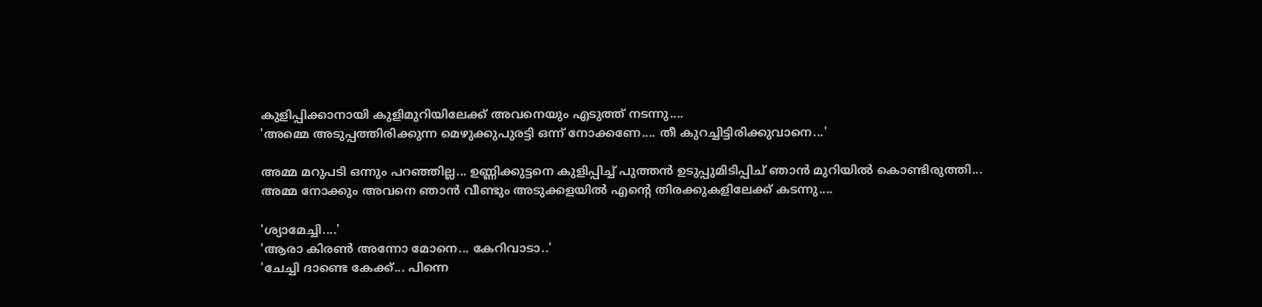കുളിപ്പിക്കാനായി കുളിമുറിയിലേക്ക് അവനെയും എടുത്ത് നടന്നു....
'അമ്മെ അടുപ്പത്തിരിക്കുന്ന മെഴുക്കുപുരട്ടി ഒന്ന് നോക്കണേ.... തീ കുറച്ചിട്ടിരിക്കുവാനെ...'

അമ്മ മറുപടി ഒന്നും പറഞ്ഞില്ല... ഉണ്ണിക്കുട്ടനെ കുളിപ്പിച്ച് പുത്തൻ ഉടുപ്പുമിടിപ്പിച് ഞാൻ മുറിയിൽ കൊണ്ടിരുത്തി... അമ്മ നോക്കും അവനെ ഞാൻ വീണ്ടും അടുക്കളയിൽ എന്റെ തിരക്കുകളിലേക്ക് കടന്നു....

'ശ്യാമേച്ചി....'
'ആരാ കിരൺ അന്നോ മോനെ... കേറിവാടാ..'
'ചേച്ചി ദാണ്ടെ കേക്ക്... പിന്നെ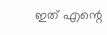ഇത് എന്റെ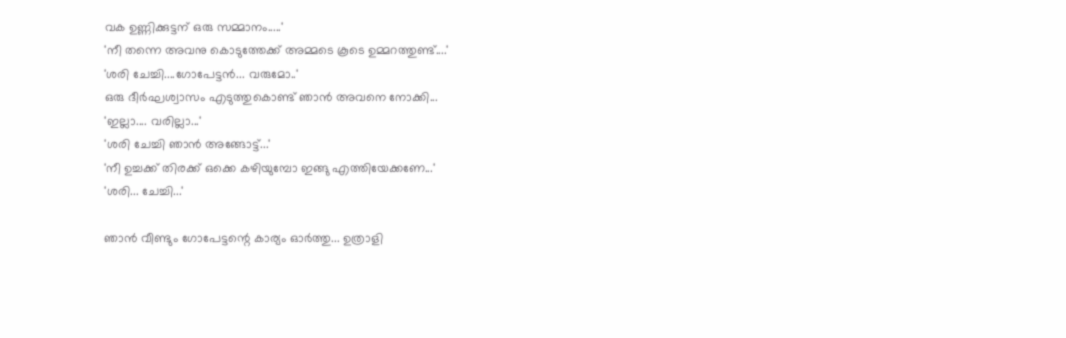വക ഉണ്ണിക്കുട്ടന് ഒരു സമ്മാനം.....'
'നീ തന്നെ അവനു കൊടുത്തേക്ക് അമ്മടെ കൂടെ ഉമ്മറത്തുണ്ട്....'
'ശരി ചേച്ചി....ഗോപേട്ടൻ... വരുമോ..'
ഒരു ദീർഘശ്വാസം എടുത്തുകൊണ്ട് ഞാൻ അവനെ നോക്കി...
'ഇല്ലാ.... വരില്ലാ...'
'ശരി ചേച്ചി ഞാൻ അങ്ങോട്ട്...'
'നീ ഉച്ചക്ക് തിരക്ക് ഒക്കെ കഴിയുമ്പോ ഇങ്ങു എത്തിയേക്കണേ...'
'ശരി... ചേച്ചി...'

ഞാൻ വീണ്ടും ഗോപേട്ടന്റെ കാര്യം ഓർത്തു... ഉത്രാളി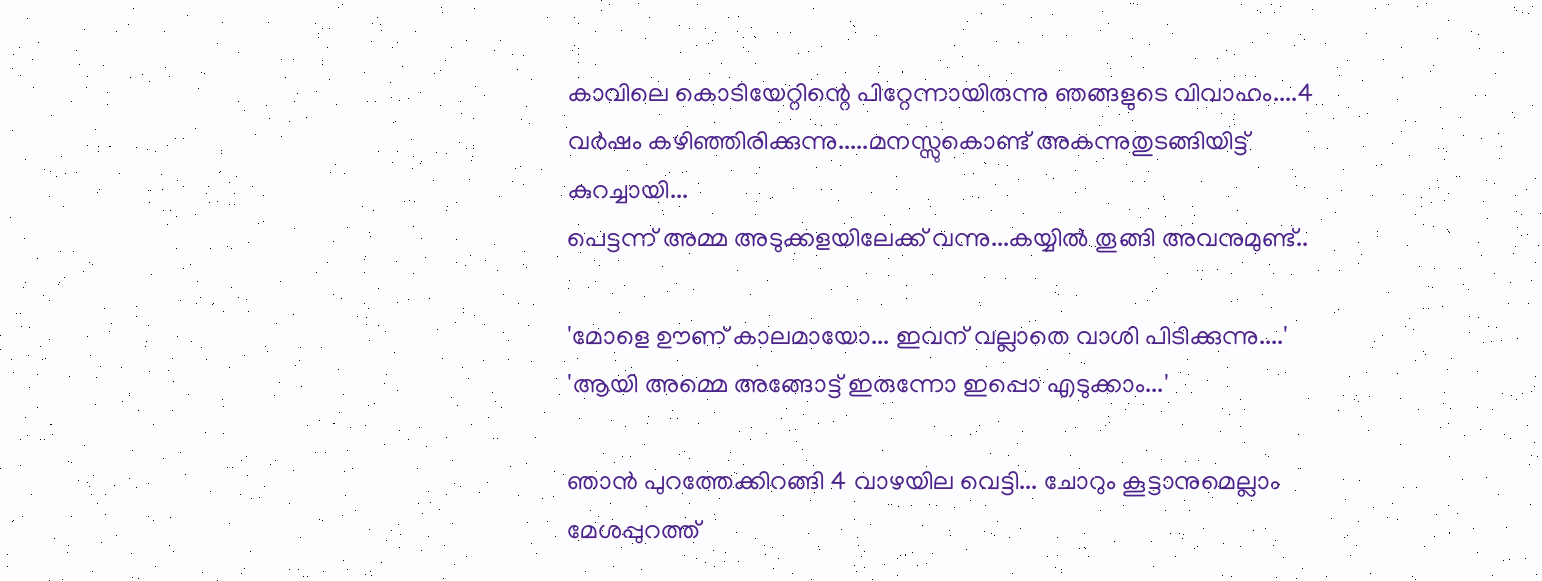കാവിലെ കൊടിയേറ്റിന്റെ പിറ്റേന്നായിരുന്നു ഞങ്ങളുടെ വിവാഹം....4 വർഷം കഴിഞ്ഞിരിക്കുന്നു.....മനസ്സുകൊണ്ട് അകന്നുതുടങ്ങിയിട്ട് കുറച്ചായി...
പെട്ടന്ന് അമ്മ അടുക്കളയിലേക്ക് വന്നു...കയ്യിൽ തൂങ്ങി അവനുമുണ്ട്..

'മോളെ ഊണ് കാലമായോ... ഇവന് വല്ലാതെ വാശി പിടിക്കുന്നു....'
'ആയി അമ്മെ അങ്ങോട്ട് ഇരുന്നോ ഇപ്പൊ എടുക്കാം...'

ഞാൻ പുറത്തേക്കിറങ്ങി 4 വാഴയില വെട്ടി... ചോറും കൂട്ടാനുമെല്ലാം മേശപ്പുറത്ത്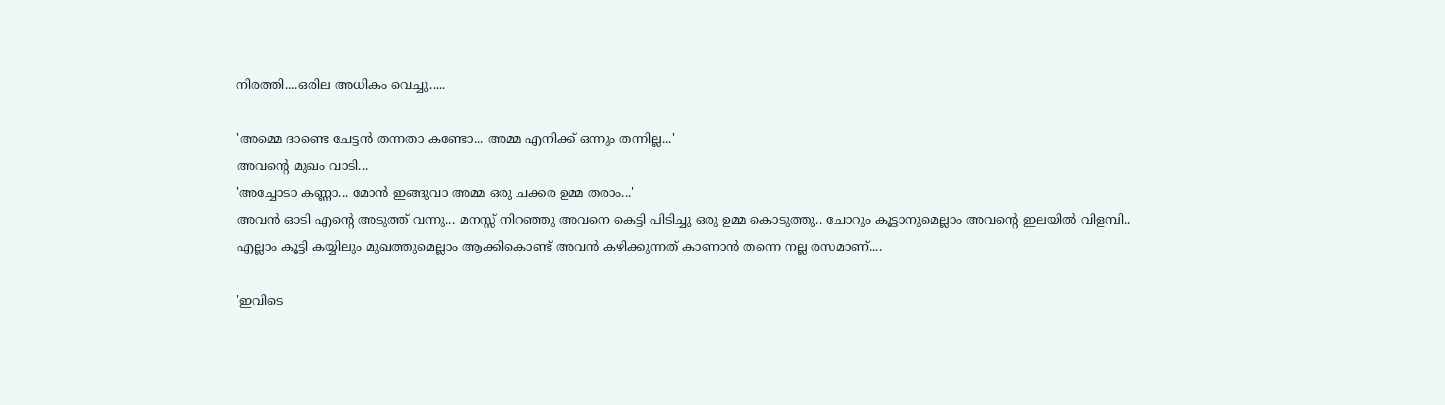നിരത്തി....ഒരില അധികം വെച്ചു.....

'അമ്മെ ദാണ്ടെ ചേട്ടൻ തന്നതാ കണ്ടോ... അമ്മ എനിക്ക് ഒന്നും തന്നില്ല...'
അവന്റെ മുഖം വാടി...
'അച്ചോടാ കണ്ണാ... മോൻ ഇങ്ങുവാ അമ്മ ഒരു ചക്കര ഉമ്മ തരാം...'
അവൻ ഓടി എന്റെ അടുത്ത് വന്നു... മനസ്സ് നിറഞ്ഞു അവനെ കെട്ടി പിടിച്ചു ഒരു ഉമ്മ കൊടുത്തു.. ചോറും കൂട്ടാനുമെല്ലാം അവന്റെ ഇലയിൽ വിളമ്പി..
എല്ലാം കൂട്ടി കയ്യിലും മുഖത്തുമെല്ലാം ആക്കികൊണ്ട് അവൻ കഴിക്കുന്നത് കാണാൻ തന്നെ നല്ല രസമാണ്....

'ഇവിടെ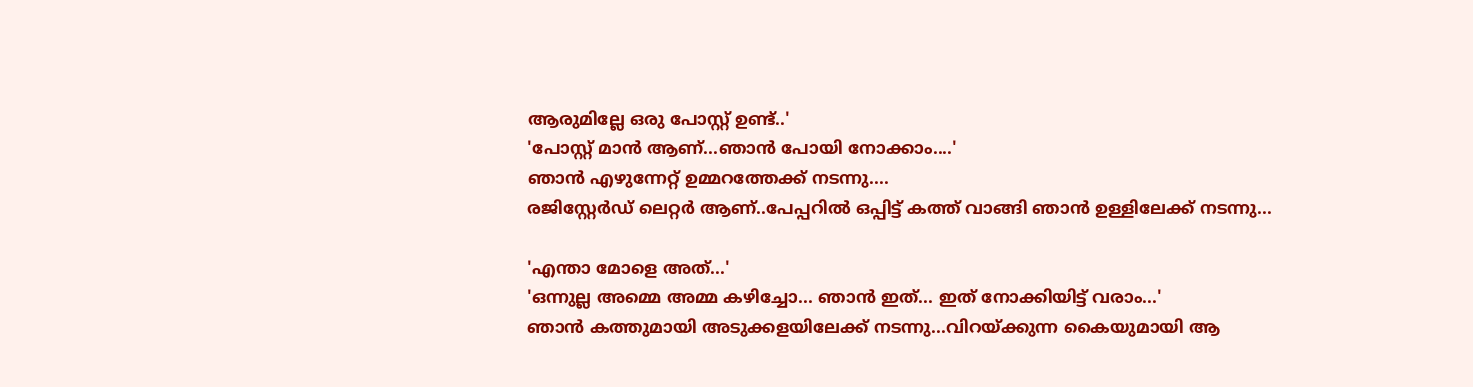ആരുമില്ലേ ഒരു പോസ്റ്റ് ഉണ്ട്..'
'പോസ്റ്റ് മാൻ ആണ്...ഞാൻ പോയി നോക്കാം....'
ഞാൻ എഴുന്നേറ്റ് ഉമ്മറത്തേക്ക് നടന്നു....
രജിസ്റ്റേർഡ് ലെറ്റർ ആണ്..പേപ്പറിൽ ഒപ്പിട്ട് കത്ത് വാങ്ങി ഞാൻ ഉള്ളിലേക്ക് നടന്നു...

'എന്താ മോളെ അത്...'
'ഒന്നുല്ല അമ്മെ അമ്മ കഴിച്ചോ... ഞാൻ ഇത്... ഇത് നോക്കിയിട്ട് വരാം...'
ഞാൻ കത്തുമായി അടുക്കളയിലേക്ക് നടന്നു...വിറയ്ക്കുന്ന കൈയുമായി ആ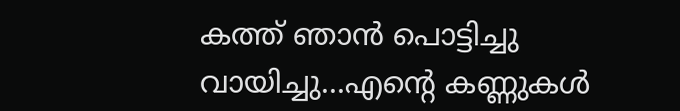കത്ത് ഞാൻ പൊട്ടിച്ചു വായിച്ചു...എന്റെ കണ്ണുകൾ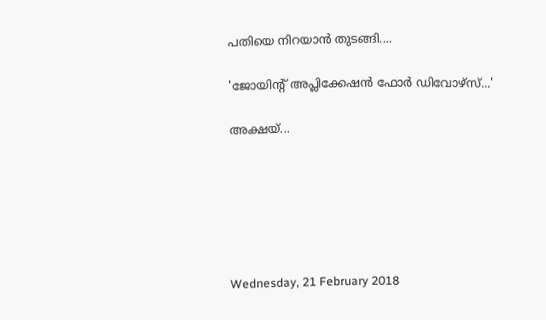പതിയെ നിറയാൻ തുടങ്ങി....

'ജോയിന്റ് അപ്ലിക്കേഷൻ ഫോർ ഡിവോഴ്സ്...'

അക്ഷയ്...






Wednesday, 21 February 2018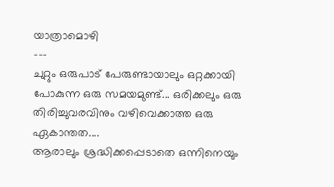യാത്രാമൊഴി
---
ചുറ്റും ഒരുപാട് പേരുണ്ടായാലും ഒറ്റക്കായി പോകുന്ന ഒരു സമയമുണ്ട്... ഒരിക്കലും ഒരു തിരിച്ചുവരവിനും വഴിവെക്കാത്ത ഒരു ഏകാന്തത....
ആരാലും ശ്രദ്ധിക്കപ്പെടാതെ ഒന്നിനെയും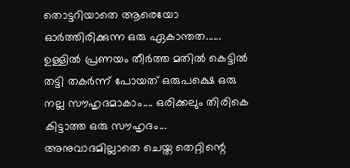തൊട്ടറിയാതെ ആരെയോ ഓർത്തിരിക്കുന്ന ഒരു ഏകാന്തത......
ഉള്ളിൽ പ്രണയം തീർത്ത മതിൽ കെട്ടിൽ തട്ടി തകർന്ന് പോയത് ഒരുപക്ഷെ ഒരു നല്ല സൗഹൃദമാകാം.... ഒരിക്കലും തിരികെ കിട്ടാത്ത ഒരു സൗഹൃദം...
അനുവാദമില്ലാതെ ചെയ്ത തെറ്റിന്റെ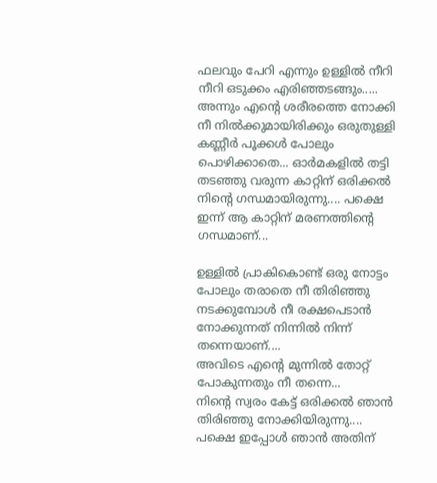ഫലവും പേറി എന്നും ഉള്ളിൽ നീറി നീറി ഒടുക്കം എരിഞ്ഞടങ്ങും.....
അന്നും എന്റെ ശരീരത്തെ നോക്കി നീ നിൽക്കുമായിരിക്കും ഒരുതുള്ളി കണ്ണീർ പൂക്കൾ പോലും പൊഴിക്കാതെ... ഓർമകളിൽ തട്ടി തടഞ്ഞു വരുന്ന കാറ്റിന് ഒരിക്കൽ നിന്റെ ഗന്ധമായിരുന്നു.... പക്ഷെ ഇന്ന് ആ കാറ്റിന് മരണത്തിന്റെ ഗന്ധമാണ്...

ഉള്ളിൽ പ്രാകികൊണ്ട് ഒരു നോട്ടം പോലും തരാതെ നീ തിരിഞ്ഞു നടക്കുമ്പോൾ നീ രക്ഷപെടാൻ നോക്കുന്നത് നിന്നിൽ നിന്ന് തന്നെയാണ്....
അവിടെ എന്റെ മുന്നിൽ തോറ്റ് പോകുന്നതും നീ തന്നെ...
നിന്റെ സ്വരം കേട്ട് ഒരിക്കൽ ഞാൻ തിരിഞ്ഞു നോക്കിയിരുന്നു....
പക്ഷെ ഇപ്പോൾ ഞാൻ അതിന്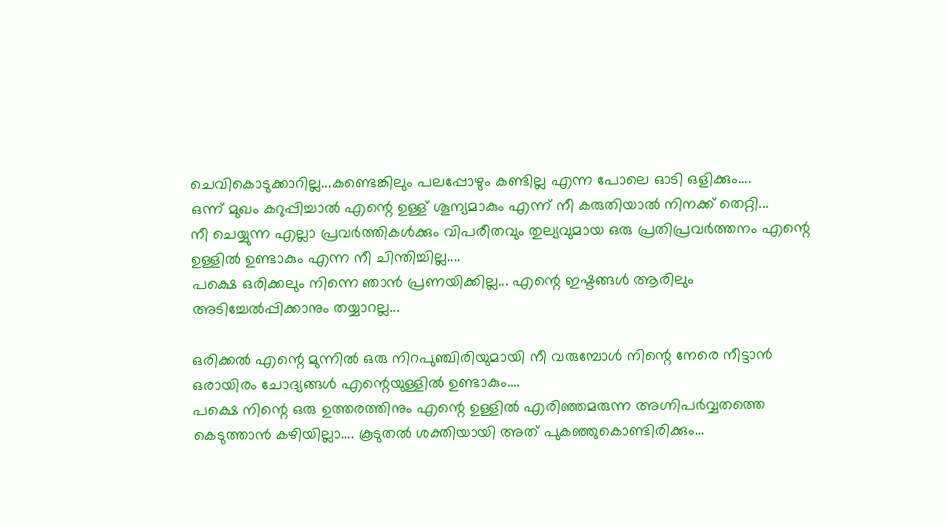ചെവികൊടുക്കാറില്ല...കണ്ടെങ്കിലും പലപ്പോഴും കണ്ടില്ല എന്ന പോലെ ഓടി ഒളിക്കും....
ഒന്ന് മുഖം കറുപ്പിച്ചാൽ എന്റെ ഉള്ള് ശൂന്യമാകും എന്ന് നീ കരുതിയാൽ നിനക്ക് തെറ്റി...
നീ ചെയ്യുന്ന എല്ലാ പ്രവർത്തികൾക്കും വിപരീതവും തുല്യവുമായ ഒരു പ്രതിപ്രവർത്തനം എന്റെ ഉള്ളിൽ ഉണ്ടാകും എന്ന നീ ചിന്തിച്ചില്ല....
പക്ഷെ ഒരിക്കലും നിന്നെ ഞാൻ പ്രണയിക്കില്ല... എന്റെ ഇഷ്ടങ്ങൾ ആരിലും അടിച്ചേൽപ്പിക്കാനും തയ്യാറല്ല...

ഒരിക്കൽ എന്റെ മുന്നിൽ ഒരു നിറപുഞ്ചിരിയുമായി നീ വരുമ്പോൾ നിന്റെ നേരെ നീട്ടാൻ ഒരായിരം ചോദ്യങ്ങൾ എന്റെയുള്ളിൽ ഉണ്ടാകും....
പക്ഷെ നിന്റെ ഒരു ഉത്തരത്തിനും എന്റെ ഉള്ളിൽ എരിഞ്ഞമരുന്ന അഗ്നിപർവ്വതത്തെ കെടുത്താൻ കഴിയില്ലാ.... കൂടുതൽ ശക്തിയായി അത് പുകഞ്ഞുകൊണ്ടിരിക്കും...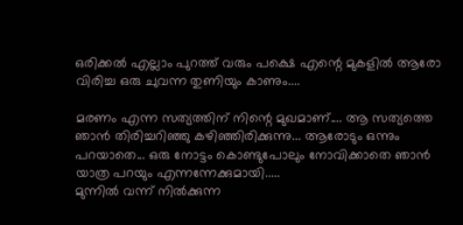ഒരിക്കൽ എല്ലാം പുറത്ത് വരും പക്ഷെ എന്റെ മുകളിൽ ആരോ വിരിച്ച ഒരു ചുവന്ന തുണിയും കാണും....

മരണം എന്ന സത്യത്തിന് നിന്റെ മുഖമാണ്.... ആ സത്യത്തെ ഞാൻ തിരിച്ചറിഞ്ഞു കഴിഞ്ഞിരിക്കുന്നു... ആരോടും ഒന്നും പറയാതെ... ഒരു നോട്ടം കൊണ്ടുപോലും നോവിക്കാതെ ഞാൻ യാത്ര പറയും എന്നന്നേക്കുമായി.....
മുന്നിൽ വന്ന് നിൽക്കുന്ന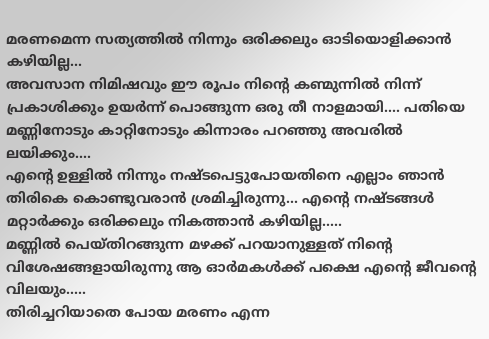മരണമെന്ന സത്യത്തിൽ നിന്നും ഒരിക്കലും ഓടിയൊളിക്കാൻ കഴിയില്ല...
അവസാന നിമിഷവും ഈ രൂപം നിന്റെ കണ്മുന്നിൽ നിന്ന് പ്രകാശിക്കും ഉയർന്ന് പൊങ്ങുന്ന ഒരു തീ നാളമായി.... പതിയെ മണ്ണിനോടും കാറ്റിനോടും കിന്നാരം പറഞ്ഞു അവരിൽ ലയിക്കും....
എന്റെ ഉള്ളിൽ നിന്നും നഷ്ടപെട്ടുപോയതിനെ എല്ലാം ഞാൻ തിരികെ കൊണ്ടുവരാൻ ശ്രമിച്ചിരുന്നു... എന്റെ നഷ്ടങ്ങൾ മറ്റാർക്കും ഒരിക്കലും നികത്താൻ കഴിയില്ല.....
മണ്ണിൽ പെയ്തിറങ്ങുന്ന മഴക്ക് പറയാനുള്ളത് നിന്റെ വിശേഷങ്ങളായിരുന്നു ആ ഓർമകൾക്ക് പക്ഷെ എന്റെ ജീവന്റെ വിലയും.....
തിരിച്ചറിയാതെ പോയ മരണം എന്ന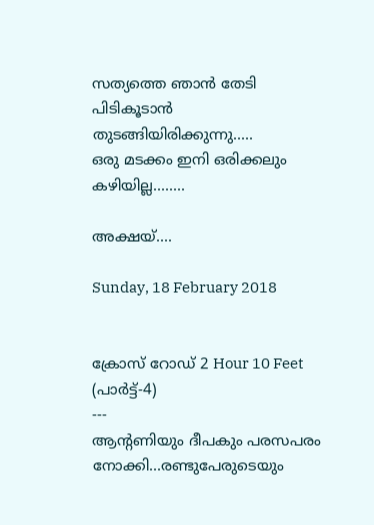സത്യത്തെ ഞാൻ തേടി പിടികൂടാൻ തുടങ്ങിയിരിക്കുന്നു.....
ഒരു മടക്കം ഇനി ഒരിക്കലും കഴിയില്ല........

അക്ഷയ്....

Sunday, 18 February 2018


ക്രോസ് റോഡ് 2 Hour 10 Feet (പാർട്ട്-4)
---
ആന്റണിയും ദീപകും പരസപരം നോക്കി...രണ്ടുപേരുടെയും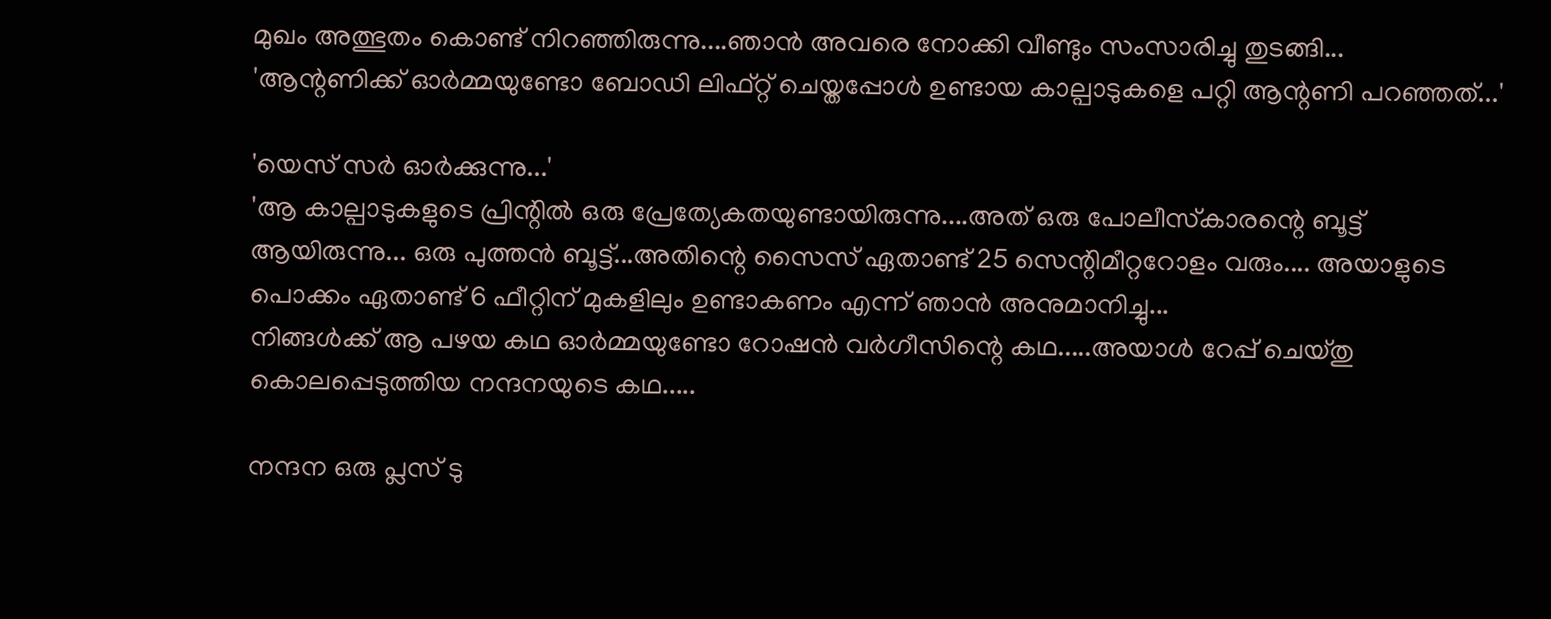മുഖം അത്ഭുതം കൊണ്ട് നിറഞ്ഞിരുന്നു....ഞാൻ അവരെ നോക്കി വീണ്ടും സംസാരിച്ചു തുടങ്ങി...
'ആന്റണിക്ക് ഓർമ്മയുണ്ടോ ബോഡി ലിഫ്റ്റ് ചെയ്തപ്പോൾ ഉണ്ടായ കാല്പാടുകളെ പറ്റി ആന്റണി പറഞ്ഞത്...'

'യെസ് സർ ഓർക്കുന്നു...'
'ആ കാല്പാടുകളുടെ പ്രിന്റിൽ ഒരു പ്രേത്യേകതയുണ്ടായിരുന്നു....അത് ഒരു പോലീസ്‌കാരന്റെ ബൂട്ട് ആയിരുന്നു... ഒരു പുത്തൻ ബൂട്ട്...അതിന്റെ സൈസ് ഏതാണ്ട് 25 സെന്റിമീറ്ററോളം വരും.... അയാളുടെ പൊക്കം ഏതാണ്ട് 6 ഫീറ്റിന് മുകളിലും ഉണ്ടാകണം എന്ന് ഞാൻ അനുമാനിച്ചു...
നിങ്ങൾക്ക് ആ പഴയ കഥ ഓർമ്മയുണ്ടോ റോഷൻ വർഗീസിന്റെ കഥ.....അയാൾ റേപ്പ് ചെയ്തു കൊലപ്പെടുത്തിയ നന്ദനയുടെ കഥ.....

നന്ദന ഒരു പ്ലസ് ടു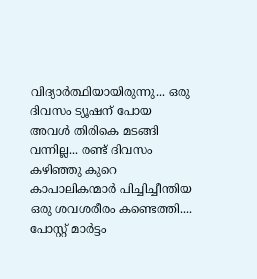വിദ്യാർത്ഥിയായിരുന്നു... ഒരു ദിവസം ട്യൂഷന് പോയ അവൾ തിരികെ മടങ്ങി വന്നില്ല... രണ്ട് ദിവസം കഴിഞ്ഞു കുറെ കാപാലികന്മാർ പിച്ചിച്ചീന്തിയ ഒരു ശവശരീരം കണ്ടെത്തി.... പോസ്റ്റ് മാർട്ടം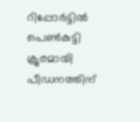റിപ്പോർട്ടിൽ പെൺകുട്ടി ക്രൂരമായി പീഡനത്തിന്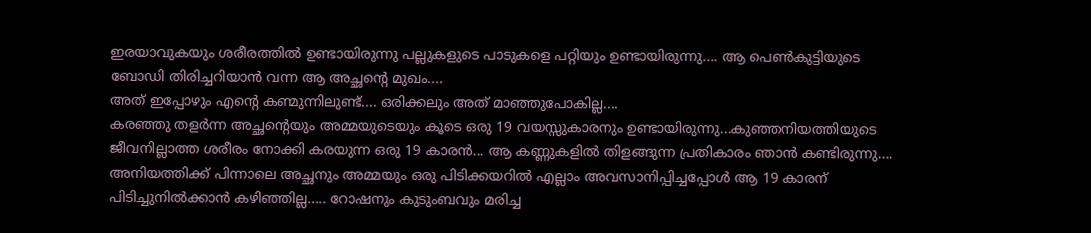ഇരയാവുകയും ശരീരത്തിൽ ഉണ്ടായിരുന്നു പല്ലുകളുടെ പാടുകളെ പറ്റിയും ഉണ്ടായിരുന്നു.... ആ പെൺകുട്ടിയുടെ ബോഡി തിരിച്ചറിയാൻ വന്ന ആ അച്ഛന്റെ മുഖം....
അത് ഇപ്പോഴും എന്റെ കണ്മുന്നിലുണ്ട്.... ഒരിക്കലും അത് മാഞ്ഞുപോകില്ല....
കരഞ്ഞു തളർന്ന അച്ഛന്റെയും അമ്മയുടെയും കൂടെ ഒരു 19 വയസ്സുകാരനും ഉണ്ടായിരുന്നു...കുഞ്ഞനിയത്തിയുടെ ജീവനില്ലാത്ത ശരീരം നോക്കി കരയുന്ന ഒരു 19 കാരൻ... ആ കണ്ണുകളിൽ തിളങ്ങുന്ന പ്രതികാരം ഞാൻ കണ്ടിരുന്നു....
അനിയത്തിക്ക് പിന്നാലെ അച്ഛനും അമ്മയും ഒരു പിടിക്കയറിൽ എല്ലാം അവസാനിപ്പിച്ചപ്പോൾ ആ 19 കാരന് പിടിച്ചുനിൽക്കാൻ കഴിഞ്ഞില്ല..... റോഷനും കുടുംബവും മരിച്ച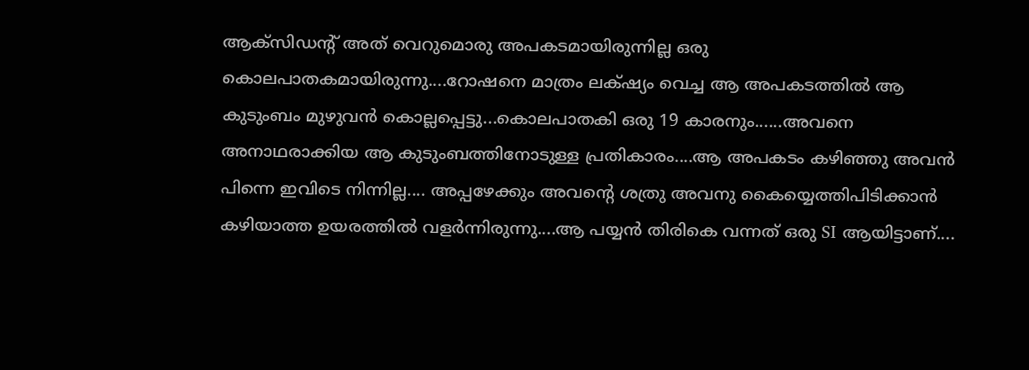ആക്സിഡന്റ് അത് വെറുമൊരു അപകടമായിരുന്നില്ല ഒരു കൊലപാതകമായിരുന്നു....റോഷനെ മാത്രം ലക്‌ഷ്യം വെച്ച ആ അപകടത്തിൽ ആ കുടുംബം മുഴുവൻ കൊല്ലപ്പെട്ടു...കൊലപാതകി ഒരു 19 കാരനും......അവനെ അനാഥരാക്കിയ ആ കുടുംബത്തിനോടുള്ള പ്രതികാരം....ആ അപകടം കഴിഞ്ഞു അവൻ പിന്നെ ഇവിടെ നിന്നില്ല.... അപ്പഴേക്കും അവന്റെ ശത്രു അവനു കൈയ്യെത്തിപിടിക്കാൻ കഴിയാത്ത ഉയരത്തിൽ വളർന്നിരുന്നു....ആ പയ്യൻ തിരികെ വന്നത് ഒരു SI ആയിട്ടാണ്....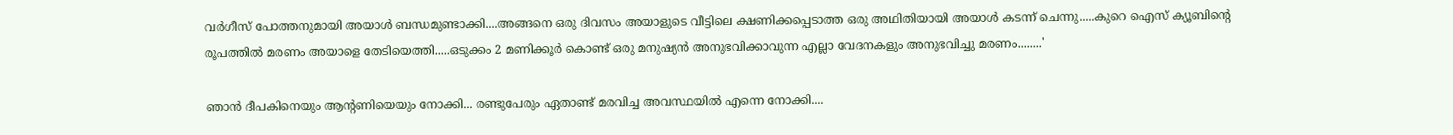വർഗീസ് പോത്തനുമായി അയാൾ ബന്ധമുണ്ടാക്കി....അങ്ങനെ ഒരു ദിവസം അയാളുടെ വീട്ടിലെ ക്ഷണിക്കപ്പെടാത്ത ഒരു അഥിതിയായി അയാൾ കടന്ന് ചെന്നു.....കുറെ ഐസ് ക്യൂബിന്റെ രൂപത്തിൽ മരണം അയാളെ തേടിയെത്തി.....ഒടുക്കം 2 മണിക്കൂർ കൊണ്ട് ഒരു മനുഷ്യൻ അനുഭവിക്കാവുന്ന എല്ലാ വേദനകളും അനുഭവിച്ചു മരണം........'

ഞാൻ ദീപകിനെയും ആന്റണിയെയും നോക്കി... രണ്ടുപേരും ഏതാണ്ട് മരവിച്ച അവസ്ഥയിൽ എന്നെ നോക്കി....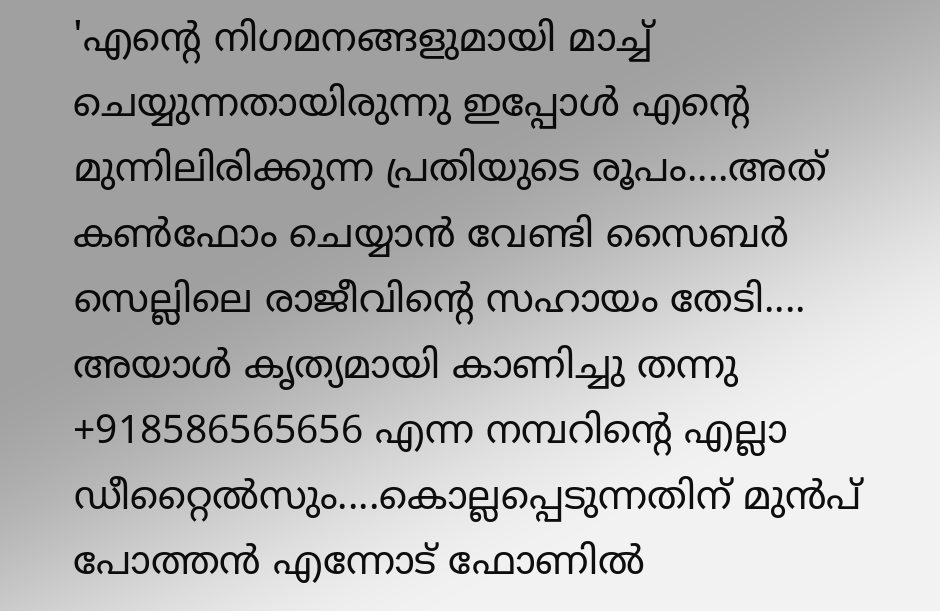'എന്റെ നിഗമനങ്ങളുമായി മാച്ച് ചെയ്യുന്നതായിരുന്നു ഇപ്പോൾ എന്റെ മുന്നിലിരിക്കുന്ന പ്രതിയുടെ രൂപം....അത് കൺഫോം ചെയ്യാൻ വേണ്ടി സൈബർ സെല്ലിലെ രാജീവിന്റെ സഹായം തേടി.... അയാൾ കൃത്യമായി കാണിച്ചു തന്നു +918586565656 എന്ന നമ്പറിന്റെ എല്ലാ ഡീറ്റൈൽസും....കൊല്ലപ്പെടുന്നതിന് മുൻപ് പോത്തൻ എന്നോട് ഫോണിൽ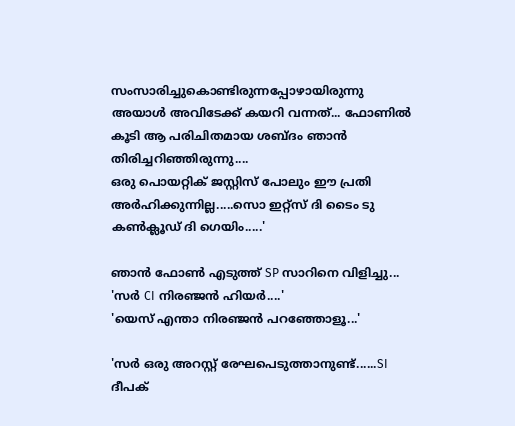സംസാരിച്ചുകൊണ്ടിരുന്നപ്പോഴായിരുന്നു അയാൾ അവിടേക്ക് കയറി വന്നത്... ഫോണിൽ കൂടി ആ പരിചിതമായ ശബ്ദം ഞാൻ തിരിച്ചറിഞ്ഞിരുന്നു....
ഒരു പൊയറ്റിക് ജസ്റ്റിസ് പോലും ഈ പ്രതി അർഹിക്കുന്നില്ല.....സൊ ഇറ്റ്സ് ദി ടൈം ടു കൺക്ലൂഡ് ദി ഗെയിം.....'

ഞാൻ ഫോൺ എടുത്ത് SP സാറിനെ വിളിച്ചു...
'സർ CI നിരഞ്ജൻ ഹിയർ....'
'യെസ് എന്താ നിരഞ്ജൻ പറഞ്ഞോളൂ...'

'സർ ഒരു അറസ്റ്റ് രേഘപെടുത്താനുണ്ട്......SI ദീപക്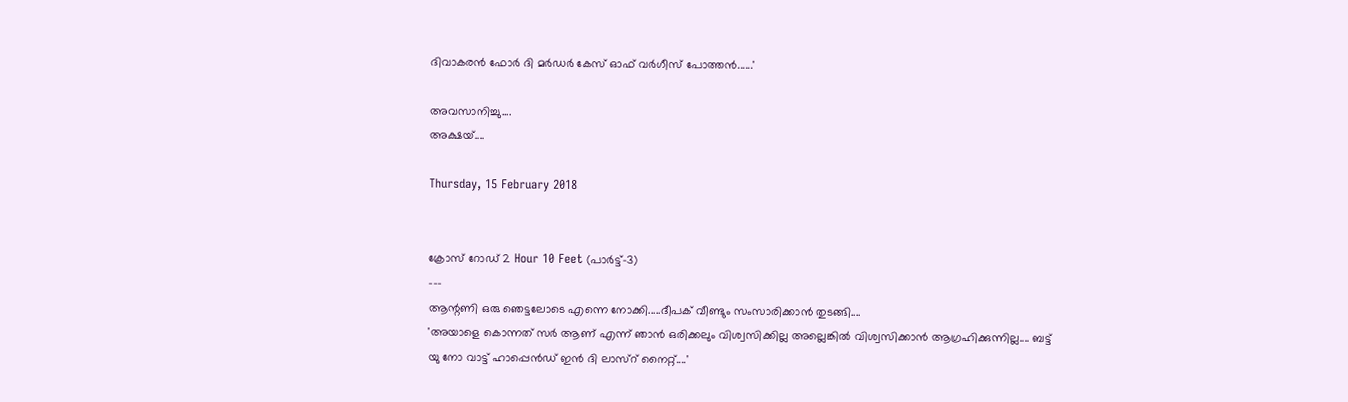ദിവാകരൻ ഫോർ ദി മർഡർ കേസ് ഓഫ് വർഗീസ് പോത്തൻ......'

അവസാനിച്ചു....
അക്ഷയ്....

Thursday, 15 February 2018


ക്രോസ് റോഡ് 2 Hour 10 Feet (പാർട്ട്-3)
---
ആന്റണി ഒരു ഞെട്ടലോടെ എന്നെ നോക്കി.....ദീപക് വീണ്ടും സംസാരിക്കാൻ തുടങ്ങി....
'അയാളെ കൊന്നത് സർ ആണ് എന്ന് ഞാൻ ഒരിക്കലും വിശ്വസിക്കില്ല അല്ലെങ്കിൽ വിശ്വസിക്കാൻ ആഗ്രഹിക്കുന്നില്ല.... ബട്ട് യു നോ വാട്ട് ഹാപ്പെൻഡ് ഇൻ ദി ലാസ്‌റ് നൈറ്റ്....'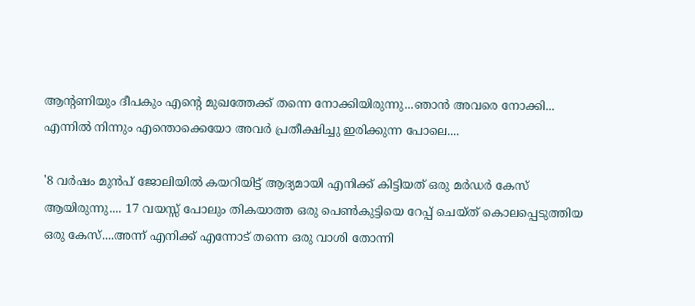ആന്റണിയും ദീപകും എന്റെ മുഖത്തേക്ക് തന്നെ നോക്കിയിരുന്നു...ഞാൻ അവരെ നോക്കി... എന്നിൽ നിന്നും എന്തൊക്കെയോ അവർ പ്രതീക്ഷിച്ചു ഇരിക്കുന്ന പോലെ....

'8 വർഷം മുൻപ് ജോലിയിൽ കയറിയിട്ട് ആദ്യമായി എനിക്ക് കിട്ടിയത് ഒരു മർഡർ കേസ് ആയിരുന്നു.... 17 വയസ്സ് പോലും തികയാത്ത ഒരു പെൺകുട്ടിയെ റേപ്പ് ചെയ്ത് കൊലപ്പെടുത്തിയ ഒരു കേസ്....അന്ന് എനിക്ക് എന്നോട് തന്നെ ഒരു വാശി തോന്നി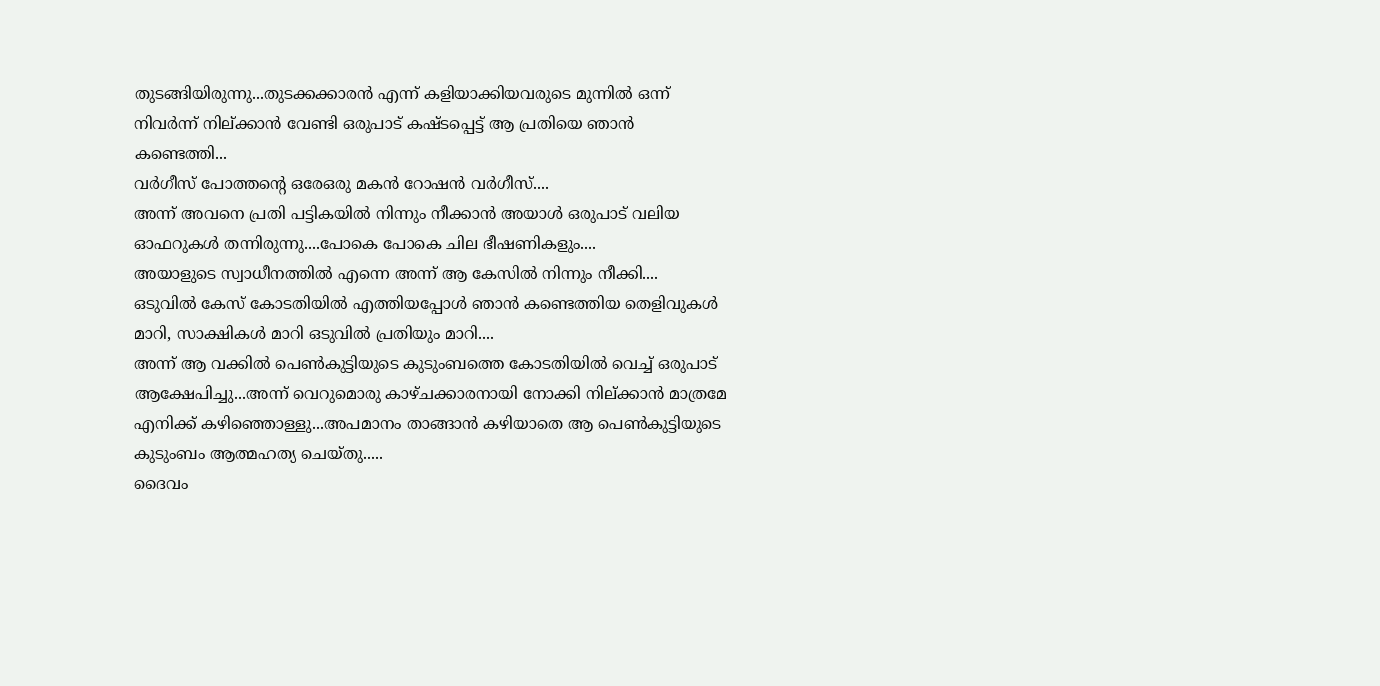തുടങ്ങിയിരുന്നു...തുടക്കക്കാരൻ എന്ന് കളിയാക്കിയവരുടെ മുന്നിൽ ഒന്ന് നിവർന്ന് നില്ക്കാൻ വേണ്ടി ഒരുപാട് കഷ്ടപ്പെട്ട് ആ പ്രതിയെ ഞാൻ കണ്ടെത്തി...
വർഗീസ് പോത്തന്റെ ഒരേഒരു മകൻ റോഷൻ വർഗീസ്....
അന്ന് അവനെ പ്രതി പട്ടികയിൽ നിന്നും നീക്കാൻ അയാൾ ഒരുപാട് വലിയ ഓഫറുകൾ തന്നിരുന്നു....പോകെ പോകെ ചില ഭീഷണികളും....
അയാളുടെ സ്വാധീനത്തിൽ എന്നെ അന്ന് ആ കേസിൽ നിന്നും നീക്കി....
ഒടുവിൽ കേസ് കോടതിയിൽ എത്തിയപ്പോൾ ഞാൻ കണ്ടെത്തിയ തെളിവുകൾ മാറി, സാക്ഷികൾ മാറി ഒടുവിൽ പ്രതിയും മാറി....
അന്ന് ആ വക്കിൽ പെൺകുട്ടിയുടെ കുടുംബത്തെ കോടതിയിൽ വെച്ച് ഒരുപാട് ആക്ഷേപിച്ചു...അന്ന് വെറുമൊരു കാഴ്ചക്കാരനായി നോക്കി നില്ക്കാൻ മാത്രമേ എനിക്ക് കഴിഞ്ഞൊള്ളു...അപമാനം താങ്ങാൻ കഴിയാതെ ആ പെൺകുട്ടിയുടെ കുടുംബം ആത്മഹത്യ ചെയ്തു.....
ദൈവം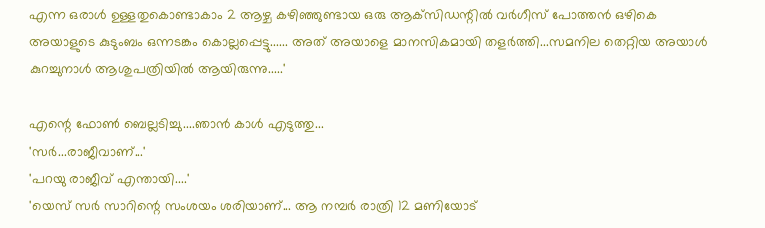എന്ന ഒരാൾ ഉള്ളതുകൊണ്ടാകാം 2 ആഴ്ച കഴിഞ്ഞുണ്ടായ ഒരു ആക്‌സിഡന്റിൽ വർഗീസ് പോത്തൻ ഒഴികെ അയാളുടെ കുടുംബം ഒന്നടങ്കം കൊല്ലപ്പെട്ടു...... അത് അയാളെ മാനസികമായി തളർത്തി...സമനില തെറ്റിയ അയാൾ കുറച്ചുനാൾ ആശുപത്രിയിൽ ആയിരുന്നു.....'

എന്റെ ഫോൺ ബെല്ലടിച്ചു....ഞാൻ കാൾ എടുത്തു...
'സർ...രാജീവാണ്...'
'പറയു രാജീവ് എന്തായി....'
'യെസ് സർ സാറിന്റെ സംശയം ശരിയാണ്... ആ നമ്പർ രാത്രി 12 മണിയോട്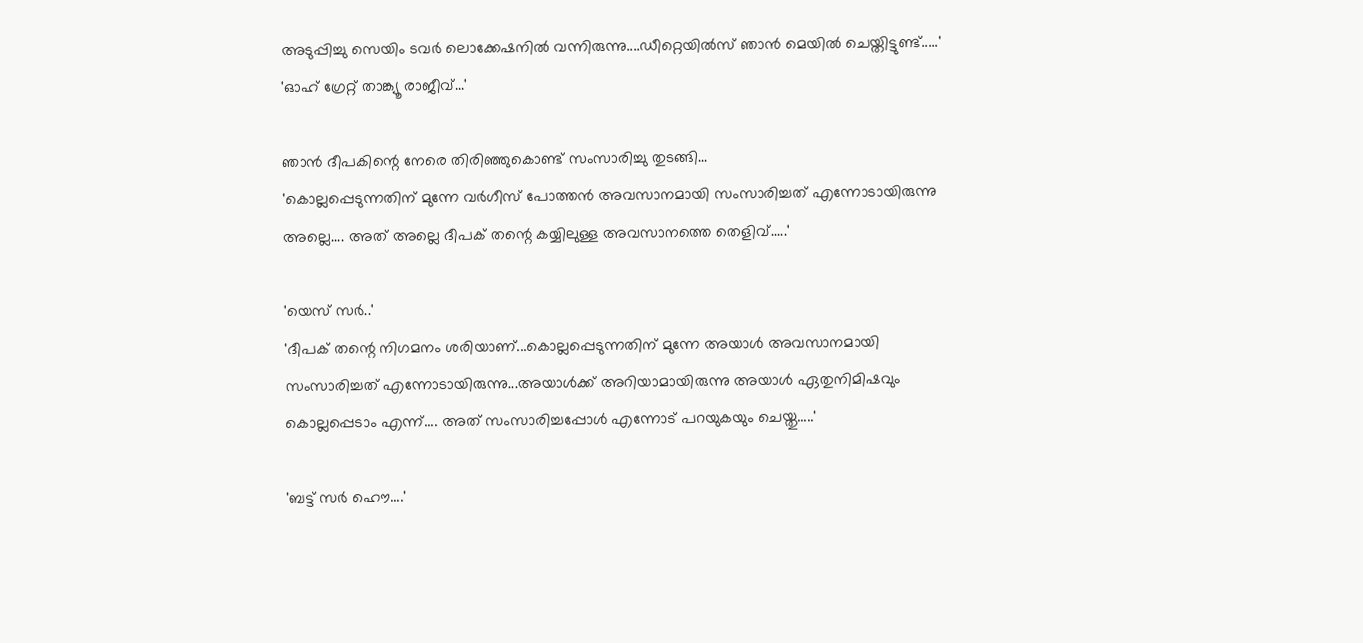അടുപ്പിച്ചു സെയിം ടവർ ലൊക്കേഷനിൽ വന്നിരുന്നു....ഡീറ്റെയിൽസ് ഞാൻ മെയിൽ ചെയ്തിട്ടുണ്ട്.....'
'ഓഹ് ഗ്രേറ്റ് താങ്ക്യൂ രാജീവ്...'

ഞാൻ ദീപകിന്റെ നേരെ തിരിഞ്ഞുകൊണ്ട് സംസാരിച്ചു തുടങ്ങി...
'കൊല്ലപ്പെടുന്നതിന് മുന്നേ വർഗീസ് പോത്തൻ അവസാനമായി സംസാരിച്ചത് എന്നോടായിരുന്നു അല്ലെ.... അത് അല്ലെ ദീപക് തന്റെ കയ്യിലുള്ള അവസാനത്തെ തെളിവ്.....'

'യെസ് സർ..'
'ദീപക് തന്റെ നിഗമനം ശരിയാണ്...കൊല്ലപ്പെടുന്നതിന് മുന്നേ അയാൾ അവസാനമായി സംസാരിച്ചത് എന്നോടായിരുന്നു...അയാൾക്ക് അറിയാമായിരുന്നു അയാൾ ഏതുനിമിഷവും കൊല്ലപ്പെടാം എന്ന്.... അത് സംസാരിച്ചപ്പോൾ എന്നോട് പറയുകയും ചെയ്തു.....'

'ബട്ട് സർ ഹൌ....'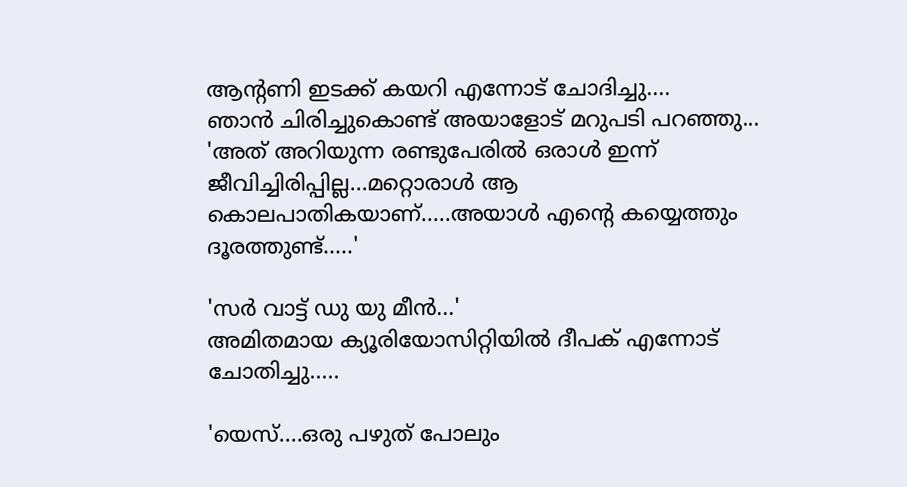ആന്റണി ഇടക്ക് കയറി എന്നോട് ചോദിച്ചു....
ഞാൻ ചിരിച്ചുകൊണ്ട് അയാളോട് മറുപടി പറഞ്ഞു...
'അത് അറിയുന്ന രണ്ടുപേരിൽ ഒരാൾ ഇന്ന് ജീവിച്ചിരിപ്പില്ല...മറ്റൊരാൾ ആ കൊലപാതികയാണ്.....അയാൾ എന്റെ കയ്യെത്തും ദൂരത്തുണ്ട്.....'

'സർ വാട്ട് ഡു യു മീൻ...'
അമിതമായ ക്യൂരിയോസിറ്റിയിൽ ദീപക് എന്നോട് ചോതിച്ചു.....

'യെസ്....ഒരു പഴുത് പോലും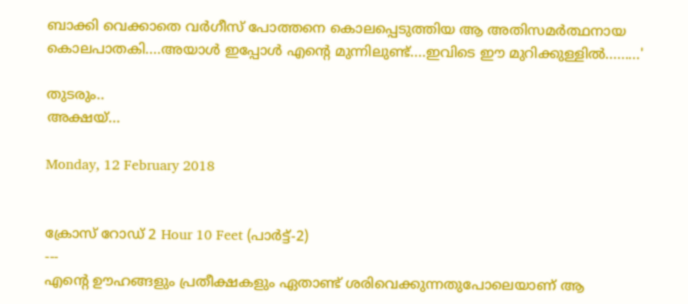ബാക്കി വെക്കാതെ വർഗീസ് പോത്തനെ കൊലപ്പെടുത്തിയ ആ അതിസമർത്ഥനായ കൊലപാതകി....അയാൾ ഇപ്പോൾ എന്റെ മുന്നിലുണ്ട്....ഇവിടെ ഈ മുറിക്കുള്ളിൽ.........'

തുടരും..
അക്ഷയ്...

Monday, 12 February 2018


ക്രോസ് റോഡ് 2 Hour 10 Feet (പാർട്ട്-2)
---
എന്റെ ഊഹങ്ങളും പ്രതീക്ഷകളും ഏതാണ്ട് ശരിവെക്കുന്നതുപോലെയാണ് ആ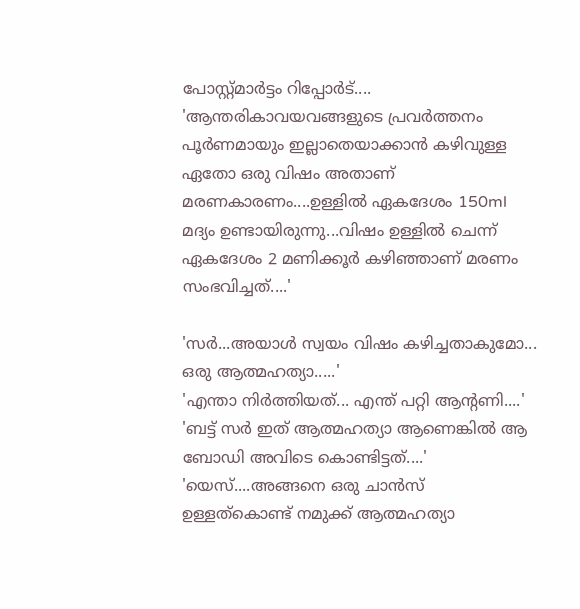പോസ്റ്റ്മാർട്ടം റിപ്പോർട്....
'ആന്തരികാവയവങ്ങളുടെ പ്രവർത്തനം പൂർണമായും ഇല്ലാതെയാക്കാൻ കഴിവുള്ള ഏതോ ഒരു വിഷം അതാണ് മരണകാരണം....ഉള്ളിൽ ഏകദേശം 150ml മദ്യം ഉണ്ടായിരുന്നു...വിഷം ഉള്ളിൽ ചെന്ന് ഏകദേശം 2 മണിക്കൂർ കഴിഞ്ഞാണ് മരണം സംഭവിച്ചത്....'

'സർ...അയാൾ സ്വയം വിഷം കഴിച്ചതാകുമോ... ഒരു ആത്മഹത്യാ.....'
'എന്താ നിർത്തിയത്... എന്ത് പറ്റി ആന്റണി....'
'ബട്ട് സർ ഇത് ആത്മഹത്യാ ആണെങ്കിൽ ആ ബോഡി അവിടെ കൊണ്ടിട്ടത്....'
'യെസ്....അങ്ങനെ ഒരു ചാൻസ് ഉള്ളത്കൊണ്ട് നമുക്ക് ആത്മഹത്യാ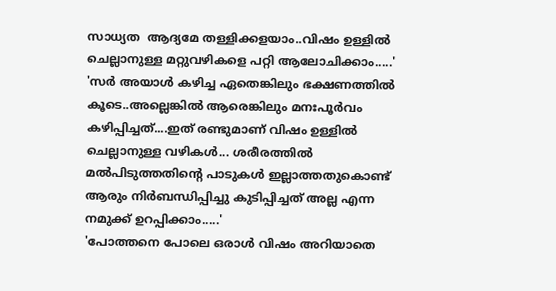സാധ്യത  ആദ്യമേ തള്ളിക്കളയാം..വിഷം ഉള്ളിൽ ചെല്ലാനുള്ള മറ്റുവഴികളെ പറ്റി ആലോചിക്കാം.....'
'സർ അയാൾ കഴിച്ച ഏതെങ്കിലും ഭക്ഷണത്തിൽ കൂടെ..അല്ലെങ്കിൽ ആരെങ്കിലും മനഃപൂർവം കഴിപ്പിച്ചത്....ഇത് രണ്ടുമാണ് വിഷം ഉള്ളിൽ ചെല്ലാനുള്ള വഴികൾ... ശരീരത്തിൽ മൽപിടുത്തതിന്റെ പാടുകൾ ഇല്ലാത്തതുകൊണ്ട് ആരും നിർബന്ധിപ്പിച്ചു കുടിപ്പിച്ചത് അല്ല എന്ന നമുക്ക് ഉറപ്പിക്കാം.....'
'പോത്തനെ പോലെ ഒരാൾ വിഷം അറിയാതെ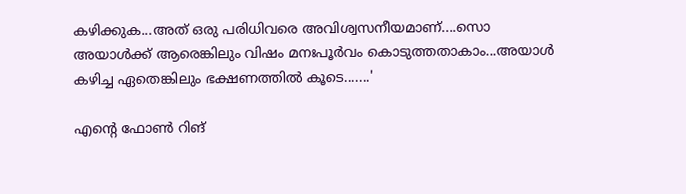കഴിക്കുക...അത് ഒരു പരിധിവരെ അവിശ്വസനീയമാണ്‌....സൊ അയാൾക്ക് ആരെങ്കിലും വിഷം മനഃപൂർവം കൊടുത്തതാകാം...അയാൾ കഴിച്ച ഏതെങ്കിലും ഭക്ഷണത്തിൽ കൂടെ.......'

എന്റെ ഫോൺ റിങ്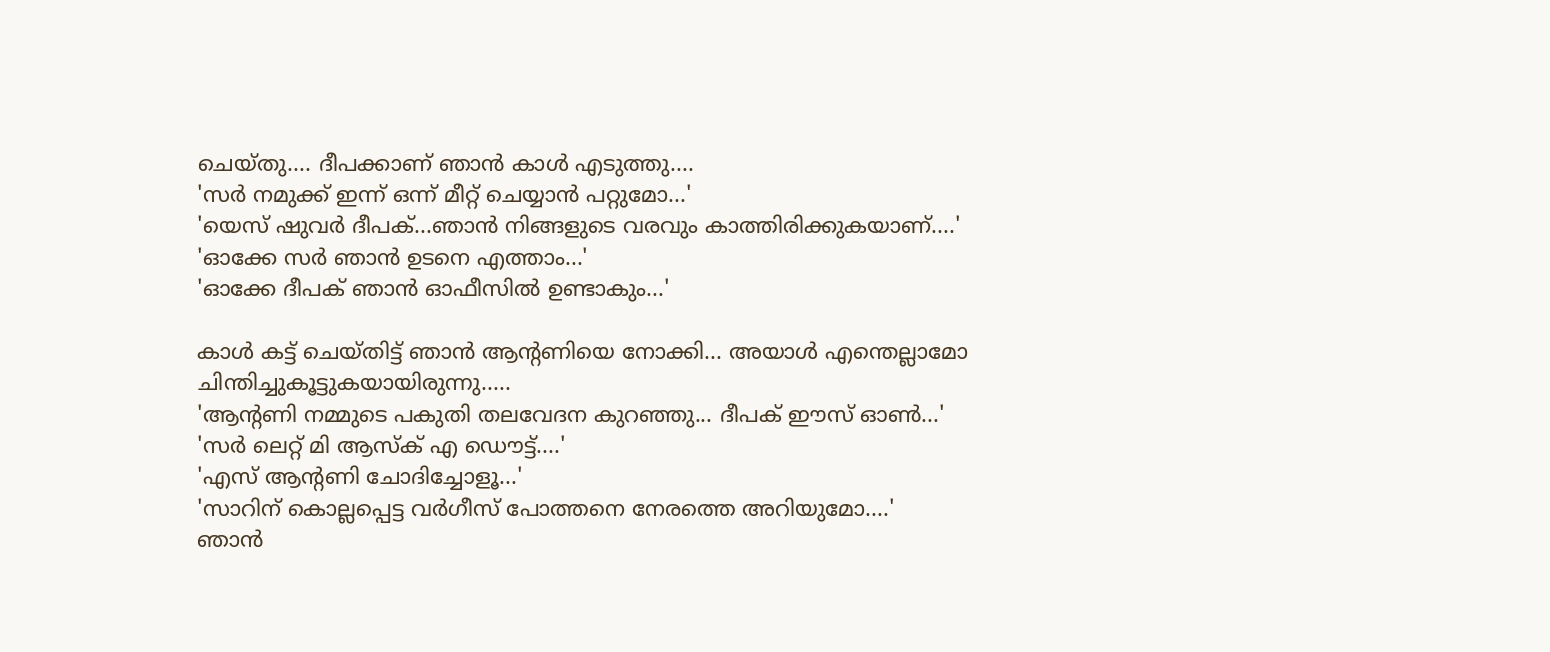ചെയ്തു.... ദീപക്കാണ് ഞാൻ കാൾ എടുത്തു....
'സർ നമുക്ക് ഇന്ന് ഒന്ന് മീറ്റ് ചെയ്യാൻ പറ്റുമോ...'
'യെസ് ഷുവർ ദീപക്...ഞാൻ നിങ്ങളുടെ വരവും കാത്തിരിക്കുകയാണ്....'
'ഓക്കേ സർ ഞാൻ ഉടനെ എത്താം...'
'ഓക്കേ ദീപക് ഞാൻ ഓഫീസിൽ ഉണ്ടാകും...'

കാൾ കട്ട് ചെയ്തിട്ട് ഞാൻ ആന്റണിയെ നോക്കി... അയാൾ എന്തെല്ലാമോ ചിന്തിച്ചുകൂട്ടുകയായിരുന്നു.....
'ആന്റണി നമ്മുടെ പകുതി തലവേദന കുറഞ്ഞു... ദീപക് ഈസ് ഓൺ...'
'സർ ലെറ്റ് മി ആസ്ക് എ ഡൌട്ട്....'
'എസ് ആന്റണി ചോദിച്ചോളൂ...'
'സാറിന് കൊല്ലപ്പെട്ട വർഗീസ് പോത്തനെ നേരത്തെ അറിയുമോ....'
ഞാൻ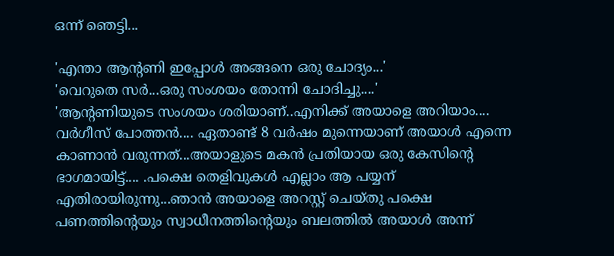ഒന്ന് ഞെട്ടി...

'എന്താ ആന്റണി ഇപ്പോൾ അങ്ങനെ ഒരു ചോദ്യം...'
'വെറുതെ സർ...ഒരു സംശയം തോന്നി ചോദിച്ചു....'
'ആന്റണിയുടെ സംശയം ശരിയാണ്..എനിക്ക് അയാളെ അറിയാം....
വർഗീസ് പോത്തൻ.... ഏതാണ്ട് 8 വർഷം മുന്നെയാണ് അയാൾ എന്നെ കാണാൻ വരുന്നത്...അയാളുടെ മകൻ പ്രതിയായ ഒരു കേസിന്റെ ഭാഗമായിട്ട്.... .പക്ഷെ തെളിവുകൾ എല്ലാം ആ പയ്യന് എതിരായിരുന്നു...ഞാൻ അയാളെ അറസ്റ്റ് ചെയ്തു പക്ഷെ പണത്തിന്റെയും സ്വാധീനത്തിന്റെയും ബലത്തിൽ അയാൾ അന്ന്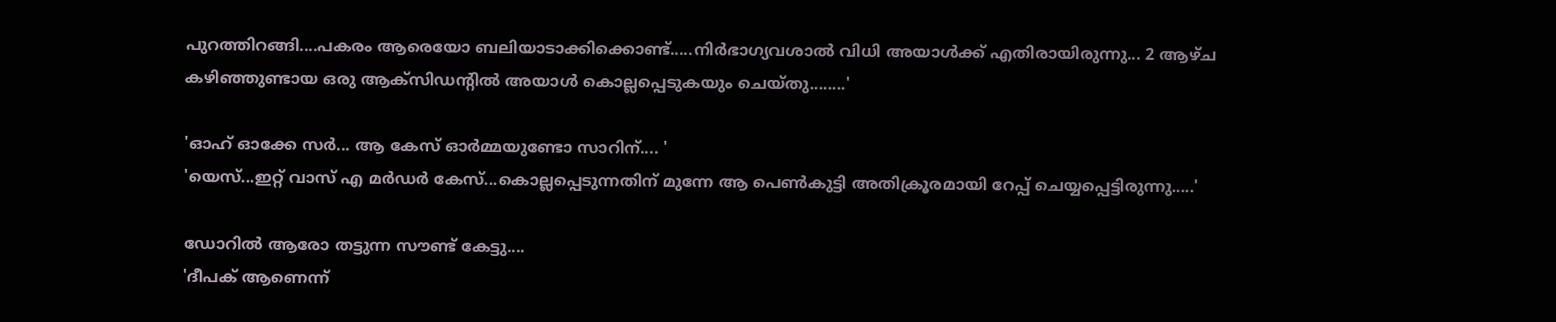പുറത്തിറങ്ങി....പകരം ആരെയോ ബലിയാടാക്കിക്കൊണ്ട്.....നിർഭാഗ്യവശാൽ വിധി അയാൾക്ക് എതിരായിരുന്നു... 2 ആഴ്ച കഴിഞ്ഞുണ്ടായ ഒരു ആക്‌സിഡന്റിൽ അയാൾ കൊല്ലപ്പെടുകയും ചെയ്തു........'

'ഓഹ് ഓക്കേ സർ... ആ കേസ് ഓർമ്മയുണ്ടോ സാറിന്.... '
'യെസ്...ഇറ്റ് വാസ് എ മർഡർ കേസ്...കൊല്ലപ്പെടുന്നതിന് മുന്നേ ആ പെൺകുട്ടി അതിക്രൂരമായി റേപ്പ് ചെയ്യപ്പെട്ടിരുന്നു.....'

ഡോറിൽ ആരോ തട്ടുന്ന സൗണ്ട് കേട്ടു....
'ദീപക് ആണെന്ന്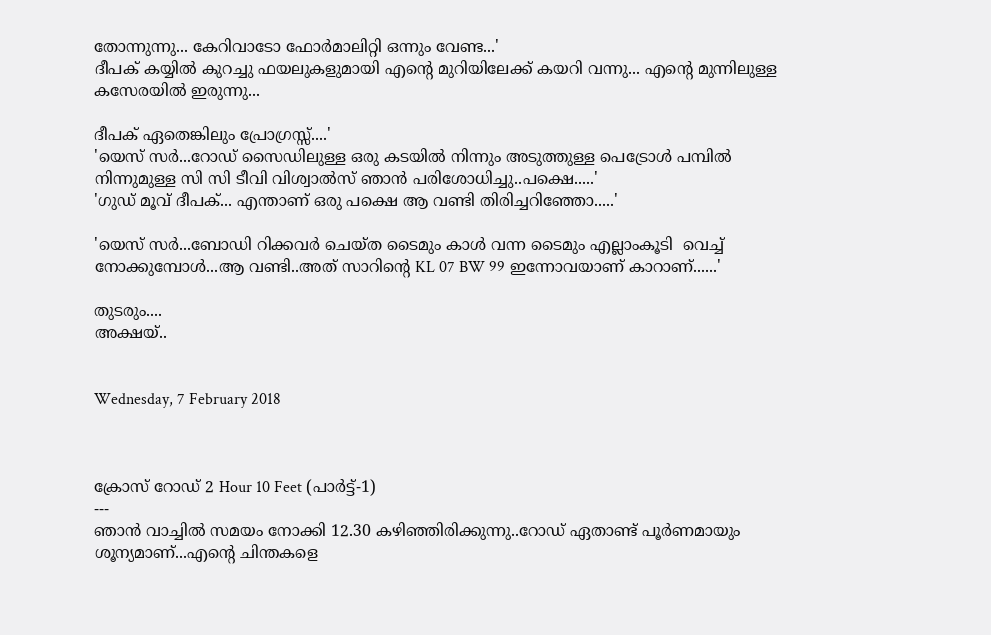തോന്നുന്നു... കേറിവാടോ ഫോർമാലിറ്റി ഒന്നും വേണ്ട...'
ദീപക് കയ്യിൽ കുറച്ചു ഫയലുകളുമായി എന്റെ മുറിയിലേക്ക് കയറി വന്നു... എന്റെ മുന്നിലുള്ള കസേരയിൽ ഇരുന്നു...

ദീപക് ഏതെങ്കിലും പ്രോഗ്രസ്സ്....'
'യെസ് സർ...റോഡ് സൈഡിലുള്ള ഒരു കടയിൽ നിന്നും അടുത്തുള്ള പെട്രോൾ പമ്പിൽ നിന്നുമുള്ള സി സി ടീവി വിശ്വാൽസ് ഞാൻ പരിശോധിച്ചു..പക്ഷെ.....'
'ഗുഡ് മൂവ് ദീപക്... എന്താണ് ഒരു പക്ഷെ ആ വണ്ടി തിരിച്ചറിഞ്ഞോ.....'

'യെസ് സർ...ബോഡി റിക്കവർ ചെയ്ത ടൈമും കാൾ വന്ന ടൈമും എല്ലാംകൂടി  വെച്ച് നോക്കുമ്പോൾ...ആ വണ്ടി..അത് സാറിന്റെ KL 07 BW 99 ഇന്നോവയാണ് കാറാണ്......'

തുടരും....
അക്ഷയ്..


Wednesday, 7 February 2018



ക്രോസ് റോഡ് 2 Hour 10 Feet (പാർട്ട്-1)
---
ഞാൻ വാച്ചിൽ സമയം നോക്കി 12.30 കഴിഞ്ഞിരിക്കുന്നു..റോഡ് ഏതാണ്ട് പൂർണമായും ശൂന്യമാണ്...എന്റെ ചിന്തകളെ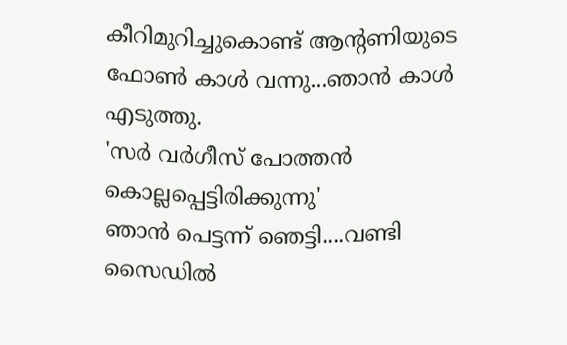കീറിമുറിച്ചുകൊണ്ട് ആന്റണിയുടെ ഫോൺ കാൾ വന്നു...ഞാൻ കാൾ എടുത്തു.
'സർ വർഗീസ് പോത്തൻ കൊല്ലപ്പെട്ടിരിക്കുന്നു'
ഞാൻ പെട്ടന്ന് ഞെട്ടി....വണ്ടി സൈഡിൽ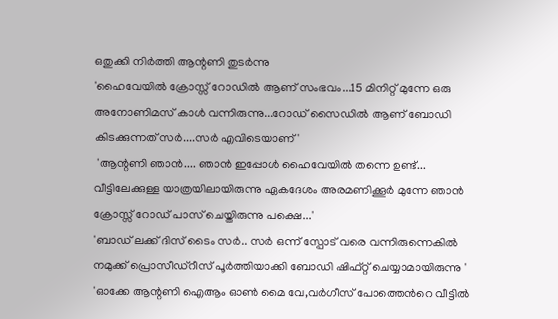ഒതുക്കി നിർത്തി ആന്റണി തുടർന്നു
'ഹൈവേയിൽ ക്രോസ്സ് റോഡിൽ ആണ് സംഭവം...15 മിനിറ്റ് മുന്നേ ഒരു അനോണിമസ് കാൾ വന്നിരുന്നു...റോഡ് സൈഡിൽ ആണ് ബോഡി കിടക്കുന്നത് സർ....സർ എവിടെയാണ്'
 'ആന്റണി ഞാൻ.... ഞാൻ ഇപ്പോൾ ഹൈവേയിൽ തന്നെ ഉണ്ട്... വീട്ടിലേക്കുള്ള യാത്രയിലായിരുന്നു ഏകദേശം അരമണിക്കൂർ മുന്നേ ഞാൻ ക്രോസ്സ് റോഡ് പാസ് ചെയ്തിരുന്നു പക്ഷെ...'
'ബാഡ് ലക്ക് ദിസ് ടൈം സർ.. സർ ഒന്ന് സ്പോട് വരെ വന്നിരുന്നെകിൽ നമുക്ക് പ്രൊസീഡ്റീസ് പൂർത്തിയാക്കി ബോഡി ഷിഫ്റ്റ് ചെയ്യാമായിരുന്നു '
'ഓക്കേ ആന്റണി ഐആം ഓൺ മൈ വേ,വർഗീസ് പോത്തെൻറെ വീട്ടിൽ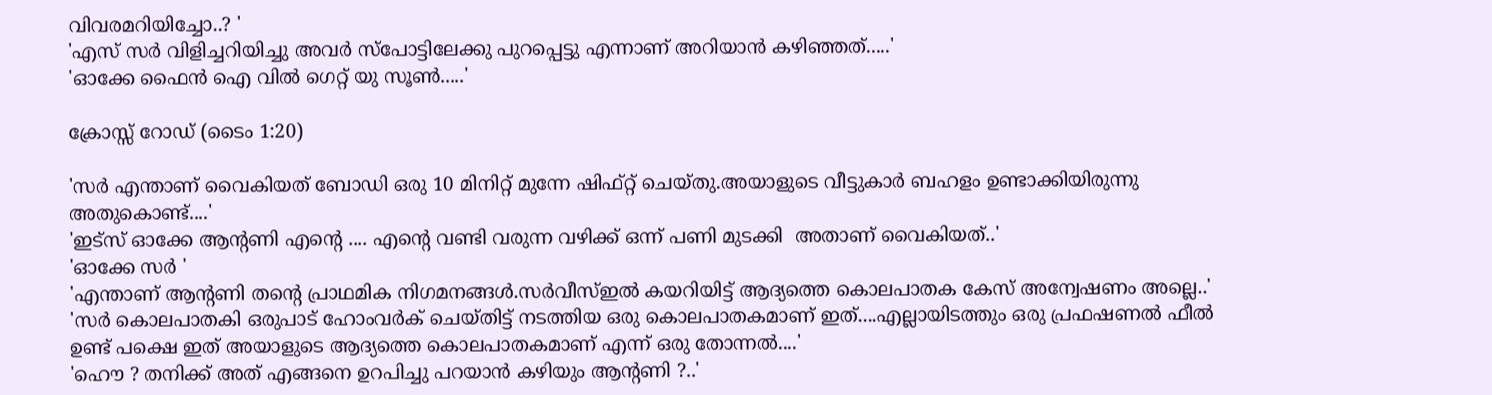വിവരമറിയിച്ചോ..? '
'എസ് സർ വിളിച്ചറിയിച്ചു അവർ സ്പോട്ടിലേക്കു പുറപ്പെട്ടു എന്നാണ് അറിയാൻ കഴിഞ്ഞത്.....'
'ഓക്കേ ഫൈൻ ഐ വിൽ ഗെറ്റ് യു സൂൺ.....'

ക്രോസ്സ് റോഡ് (ടൈം 1:20)

'സർ എന്താണ് വൈകിയത് ബോഡി ഒരു 10 മിനിറ്റ് മുന്നേ ഷിഫ്റ്റ് ചെയ്തു.അയാളുടെ വീട്ടുകാർ ബഹളം ഉണ്ടാക്കിയിരുന്നു അതുകൊണ്ട്....'
'ഇട്സ് ഓക്കേ ആന്റണി എന്റെ .... എന്റെ വണ്ടി വരുന്ന വഴിക്ക് ഒന്ന് പണി മുടക്കി  അതാണ് വൈകിയത്..'
'ഓക്കേ സർ '
'എന്താണ് ആന്റണി തന്റെ പ്രാഥമിക നിഗമനങ്ങൾ.സർവീസ്ഇൽ കയറിയിട്ട് ആദ്യത്തെ കൊലപാതക കേസ് അന്വേഷണം അല്ലെ..'
'സർ കൊലപാതകി ഒരുപാട് ഹോംവർക് ചെയ്തിട്ട് നടത്തിയ ഒരു കൊലപാതകമാണ് ഇത്....എല്ലായിടത്തും ഒരു പ്രഫഷണൽ ഫീൽ ഉണ്ട് പക്ഷെ ഇത് അയാളുടെ ആദ്യത്തെ കൊലപാതകമാണ് എന്ന് ഒരു തോന്നൽ....'
'ഹൌ ? തനിക്ക് അത് എങ്ങനെ ഉറപിച്ചു പറയാന്‍ കഴിയും ആന്റണി ?..'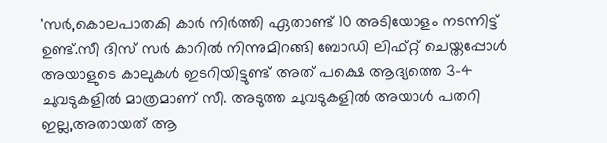'സര്‍,കൊലപാതകി കാര്‍ നിര്‍ത്തി ഏതാണ്ട് 10 അടിയോളം നടന്നിട്ട് ഉണ്ട്.സീ ദിസ്‌ സര്‍ കാറില്‍ നിന്നുമിറങ്ങി ബോഡി ലിഫ്റ്റ്‌ ചെയ്തപ്പോള്‍ അയാളുടെ കാലുകള്‍ ഇടറിയിട്ടുണ്ട് അത് പക്ഷെ ആദ്യത്തെ 3-4 ചുവടുകളിൽ മാത്രമാണ് സീ. അടുത്ത ചുവടുകളില്‍ അയാള്‍ പതറി ഇല്ല,അതായത് ആ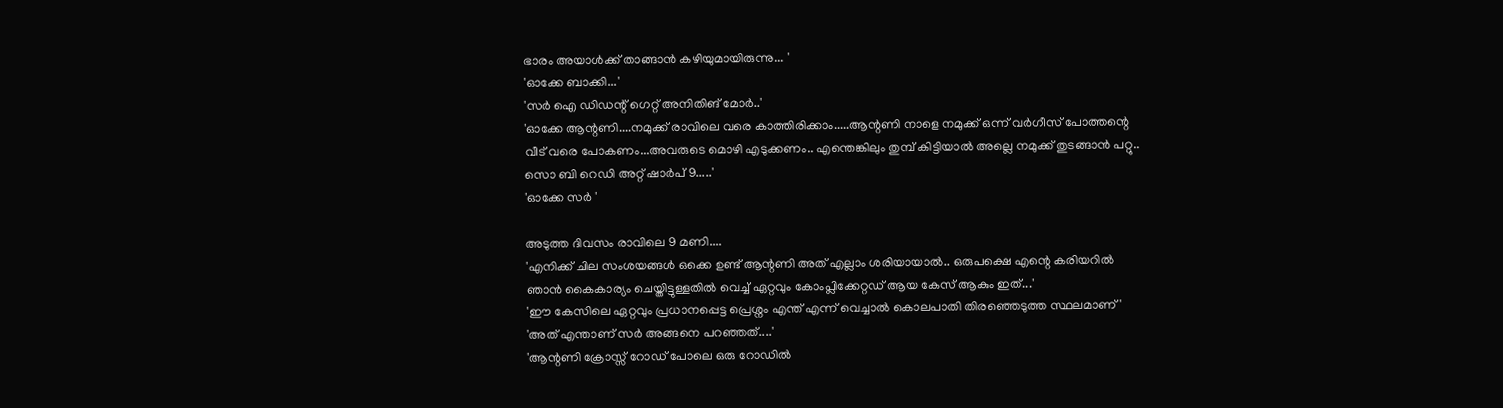ഭാരം അയാള്‍ക്ക് താങ്ങാന്‍ കഴിയുമായിരുന്നു... '
'ഓക്കേ ബാക്കി...'
'സർ ഐ ഡിഡന്റ് ഗെറ്റ് അനിതിങ് മോർ..'
'ഓക്കേ ആന്റണി....നമുക്ക് രാവിലെ വരെ കാത്തിരിക്കാം.....ആന്റണി നാളെ നമുക്ക് ഒന്ന് വർഗീസ് പോത്തന്റെ വീട് വരെ പോകണം...അവരുടെ മൊഴി എടുക്കണം.. എന്തെങ്കിലും തുമ്പ് കിട്ടിയാൽ അല്ലെ നമുക്ക് തുടങ്ങാൻ പറ്റു.. സൊ ബി റെഡി അറ്റ് ഷാർപ് 9.....'
'ഓക്കേ സർ '

അടുത്ത ദിവസം രാവിലെ 9 മണി....
'എനിക്ക് ചില സംശയങ്ങൾ ഒക്കെ ഉണ്ട് ആന്റണി അത് എല്ലാം ശരിയായാൽ.. ഒരുപക്ഷെ എന്റെ കരിയറിൽ ഞാൻ കൈകാര്യം ചെയ്തിട്ടുള്ളതിൽ വെച്ച് ഏറ്റവും കോംപ്ലിക്കേറ്റഡ് ആയ കേസ് ആകും ഇത്...'
'ഈ കേസിലെ ഏറ്റവും പ്രധാനപ്പെട്ട പ്രെശ്നം എന്ത് എന്ന് വെച്ചാൽ കൊലപാതി തിരഞ്ഞെടുത്ത സ്ഥലമാണ്'
'അത് എന്താണ് സർ അങ്ങനെ പറഞ്ഞത്....'
'ആന്റണി ക്രോസ്സ് റോഡ് പോലെ ഒരു റോഡിൽ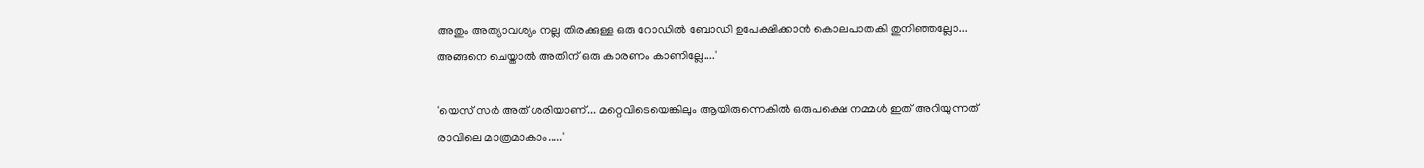അതും അത്യാവശ്യം നല്ല തിരക്കുള്ള ഒരു റോഡിൽ ബോഡി ഉപേക്ഷിക്കാൻ കൊലപാതകി തുനിഞ്ഞല്ലോ... അങ്ങനെ ചെയ്താൽ അതിന് ഒരു കാരണം കാണില്ലേ....'

'യെസ് സർ അത് ശരിയാണ്... മറ്റെവിടെയെങ്കിലും ആയിരുന്നെകിൽ ഒരുപക്ഷെ നമ്മൾ ഇത് അറിയുന്നത് രാവിലെ മാത്രമാകാം.....'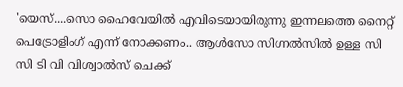'യെസ്....സൊ ഹൈവേയിൽ എവിടെയായിരുന്നു ഇന്നലത്തെ നൈറ്റ് പെട്രോളിംഗ് എന്ന് നോക്കണം.. ആൾസോ സിഗ്നൽസിൽ ഉള്ള സി സി ടി വി വിശ്വാൽസ് ചെക്ക്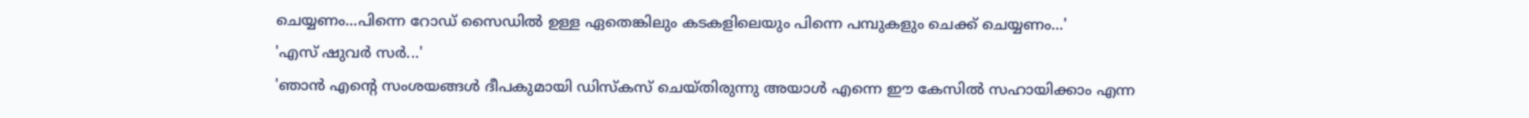ചെയ്യണം...പിന്നെ റോഡ് സൈഡിൽ ഉള്ള ഏതെങ്കിലും കടകളിലെയും പിന്നെ പമ്പുകളും ചെക്ക് ചെയ്യണം...'
'എസ് ഷുവർ സർ...'
'ഞാൻ എന്റെ സംശയങ്ങൾ ദീപകുമായി ഡിസ്‌കസ് ചെയ്തിരുന്നു അയാൾ എന്നെ ഈ കേസിൽ സഹായിക്കാം എന്ന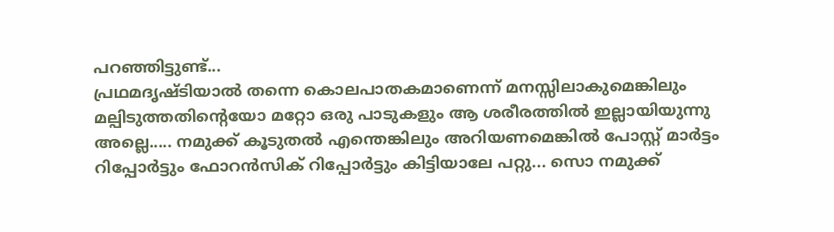പറഞ്ഞിട്ടുണ്ട്...
പ്രഥമദൃഷ്ടിയാൽ തന്നെ കൊലപാതകമാണെന്ന് മനസ്സിലാകുമെങ്കിലും മല്പിടുത്തതിന്റെയോ മറ്റോ ഒരു പാടുകളും ആ ശരീരത്തിൽ ഇല്ലായിയുന്നു അല്ലെ..... നമുക്ക് കൂടുതൽ എന്തെങ്കിലും അറിയണമെങ്കിൽ പോസ്റ്റ് മാർട്ടം റിപ്പോർട്ടും ഫോറൻസിക് റിപ്പോർട്ടും കിട്ടിയാലേ പറ്റു... സൊ നമുക്ക്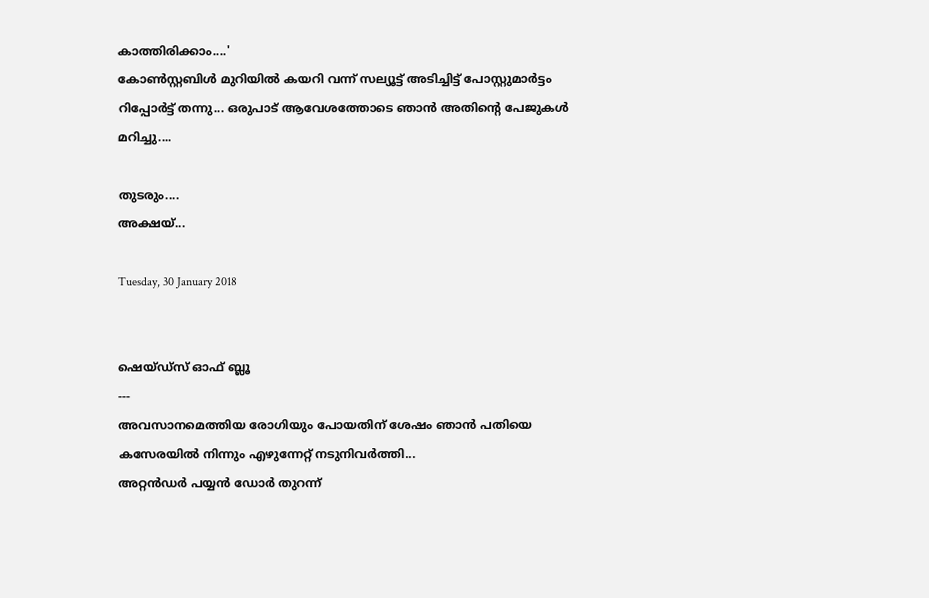കാത്തിരിക്കാം....'
കോൺസ്റ്റബിൾ മുറിയിൽ കയറി വന്ന് സല്യൂട്ട് അടിച്ചിട്ട് പോസ്റ്റുമാർട്ടം റിപ്പോർട്ട് തന്നു... ഒരുപാട് ആവേശത്തോടെ ഞാൻ അതിന്റെ പേജുകൾ മറിച്ചു....

തുടരും....
അക്ഷയ്...

Tuesday, 30 January 2018


ഷെയ്ഡ്സ് ഓഫ് ബ്ലൂ
---
അവസാനമെത്തിയ രോഗിയും പോയതിന് ശേഷം ഞാൻ പതിയെ കസേരയിൽ നിന്നും എഴുന്നേറ്റ് നടുനിവർത്തി...
അറ്റൻഡർ പയ്യൻ ഡോർ തുറന്ന്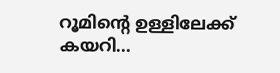റൂമിന്റെ ഉള്ളിലേക്ക് കയറി...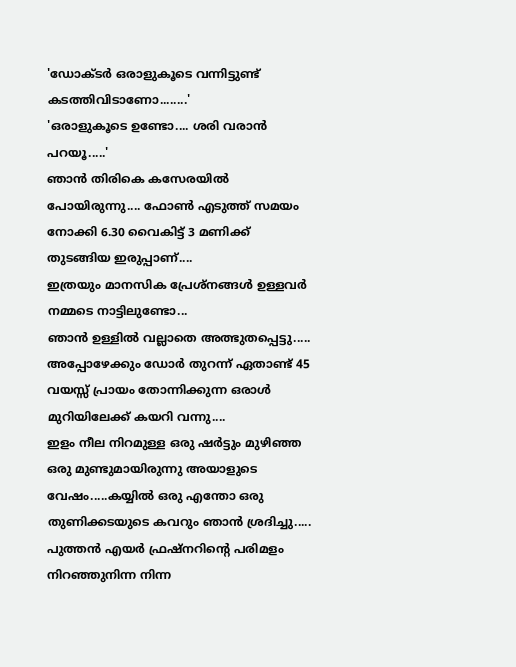'ഡോക്ടർ ഒരാളുകൂടെ വന്നിട്ടുണ്ട് കടത്തിവിടാണോ........'
'ഒരാളുകൂടെ ഉണ്ടോ.... ശരി വരാൻ പറയൂ.....'
ഞാൻ തിരികെ കസേരയിൽ പോയിരുന്നു.... ഫോൺ എടുത്ത് സമയം നോക്കി 6.30 വൈകിട്ട് 3 മണിക്ക് തുടങ്ങിയ ഇരുപ്പാണ്....
ഇത്രയും മാനസിക പ്രേശ്നങ്ങൾ ഉള്ളവർ നമ്മടെ നാട്ടിലുണ്ടോ...
ഞാൻ ഉള്ളിൽ വല്ലാതെ അത്ഭുതപ്പെട്ടു.....
അപ്പോഴേക്കും ഡോർ തുറന്ന് ഏതാണ്ട് 45 വയസ്സ് പ്രായം തോന്നിക്കുന്ന ഒരാൾ മുറിയിലേക്ക് കയറി വന്നു....
ഇളം നീല നിറമുള്ള ഒരു ഷർട്ടും മുഴിഞ്ഞ ഒരു മുണ്ടുമായിരുന്നു അയാളുടെ വേഷം.....കയ്യിൽ ഒരു എന്തോ ഒരു തുണിക്കടയുടെ കവറും ഞാൻ ശ്രദിച്ചു..... പുത്തൻ എയർ ഫ്രഷ്നറിന്റെ പരിമളം നിറഞ്ഞുനിന്ന നിന്ന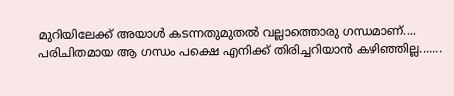മുറിയിലേക്ക് അയാൾ കടന്നതുമുതൽ വല്ലാത്തൊരു ഗന്ധമാണ്....
പരിചിതമായ ആ ഗന്ധം പക്ഷെ എനിക്ക് തിരിച്ചറിയാൻ കഴിഞ്ഞില്ല.......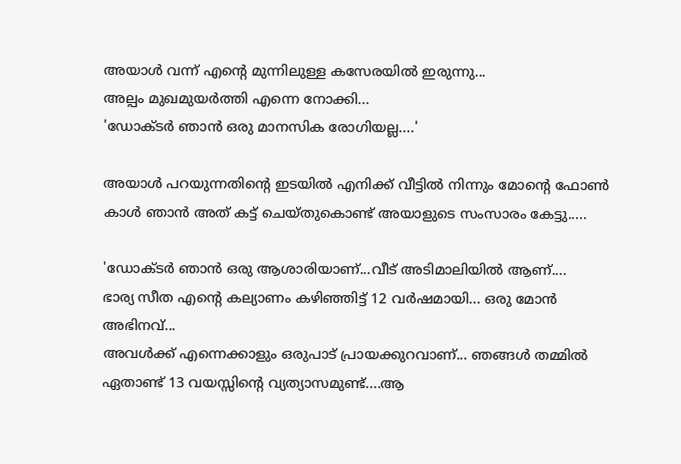അയാൾ വന്ന് എന്റെ മുന്നിലുള്ള കസേരയിൽ ഇരുന്നു...
അല്പം മുഖമുയർത്തി എന്നെ നോക്കി...
'ഡോക്ടർ ഞാൻ ഒരു മാനസിക രോഗിയല്ല....'

അയാൾ പറയുന്നതിന്റെ ഇടയിൽ എനിക്ക് വീട്ടിൽ നിന്നും മോന്റെ ഫോൺ കാൾ ഞാൻ അത് കട്ട് ചെയ്തുകൊണ്ട് അയാളുടെ സംസാരം കേട്ടു.....

'ഡോക്ടർ ഞാൻ ഒരു ആശാരിയാണ്...വീട് അടിമാലിയിൽ ആണ്....
ഭാര്യ സീത എന്റെ കല്യാണം കഴിഞ്ഞിട്ട് 12 വർഷമായി... ഒരു മോൻ അഭിനവ്...
അവൾക്ക് എന്നെക്കാളും ഒരുപാട് പ്രായക്കുറവാണ്... ഞങ്ങൾ തമ്മിൽ ഏതാണ്ട് 13 വയസ്സിന്റെ വ്യത്യാസമുണ്ട്....ആ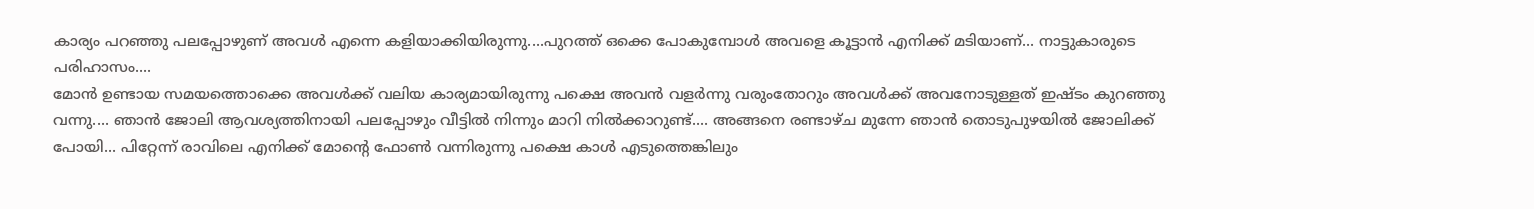കാര്യം പറഞ്ഞു പലപ്പോഴുണ് അവൾ എന്നെ കളിയാക്കിയിരുന്നു....പുറത്ത് ഒക്കെ പോകുമ്പോൾ അവളെ കൂട്ടാൻ എനിക്ക് മടിയാണ്... നാട്ടുകാരുടെ പരിഹാസം....
മോൻ ഉണ്ടായ സമയത്തൊക്കെ അവൾക്ക് വലിയ കാര്യമായിരുന്നു പക്ഷെ അവൻ വളർന്നു വരുംതോറും അവൾക്ക് അവനോടുള്ളത് ഇഷ്ടം കുറഞ്ഞു വന്നു.... ഞാൻ ജോലി ആവശ്യത്തിനായി പലപ്പോഴും വീട്ടിൽ നിന്നും മാറി നിൽക്കാറുണ്ട്.... അങ്ങനെ രണ്ടാഴ്ച മുന്നേ ഞാൻ തൊടുപുഴയിൽ ജോലിക്ക് പോയി... പിറ്റേന്ന് രാവിലെ എനിക്ക് മോന്റെ ഫോൺ വന്നിരുന്നു പക്ഷെ കാൾ എടുത്തെങ്കിലും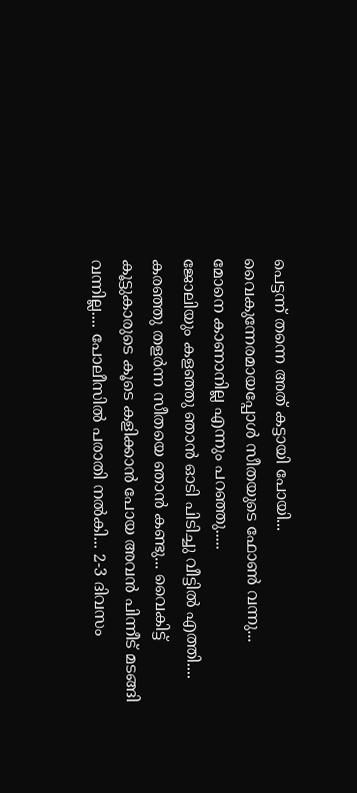പെട്ടന്ന് തന്നെ അത് കട്ടായി പോയി...
വൈകുന്നേരമായപ്പോൾ സീതയുടെ ഫോൺ വന്നു...
മോനെ കാണാനില്ല എന്നും പറഞ്ഞു.....
ജോലിയും കളഞ്ഞു ഞാൻ ഓടി പിടിച്ചു വീട്ടിൽ എത്തി.... കരഞ്ഞു തളർന്ന സീതയെ ഞാൻ കണ്ടു... വൈകിട്ട് കൂട്ടുകാരുടെ കൂടെ കളിക്കാൻ പോയ അവൻ പിന്നീട് മടങ്ങി വന്നില്ല.... പോലീസിൽ പരാതി നൽകി... 2-3 ദിവസം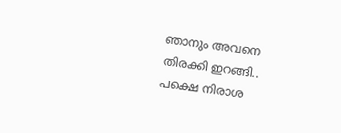ഞാനും അവനെ തിരക്കി ഇറങ്ങി.. പക്ഷെ നിരാശ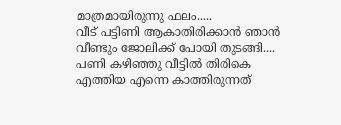മാത്രമായിരുന്നു ഫലം.....
വീട് പട്ടിണി ആകാതിരിക്കാൻ ഞാൻ വീണ്ടും ജോലിക്ക് പോയി തുടങ്ങി.... പണി കഴിഞ്ഞു വീട്ടിൽ തിരികെ എത്തിയ എന്നെ കാത്തിരുന്നത്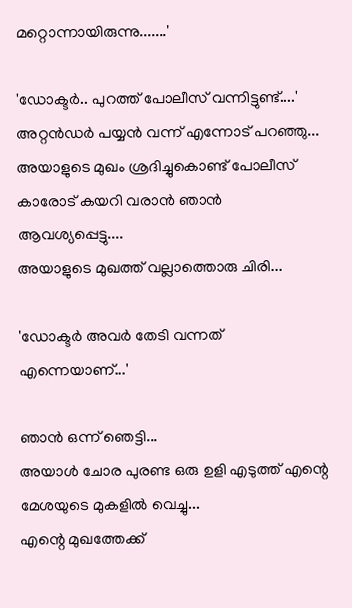മറ്റൊന്നായിരുന്നു.......'

'ഡോക്ടർ.. പുറത്ത് പോലീസ് വന്നിട്ടുണ്ട്....'
അറ്റൻഡർ പയ്യൻ വന്ന് എന്നോട് പറഞ്ഞു... അയാളുടെ മുഖം ശ്രദിച്ചുകൊണ്ട് പോലീസ് കാരോട് കയറി വരാൻ ഞാൻ ആവശ്യപ്പെട്ടു....
അയാളുടെ മുഖത്ത് വല്ലാത്തൊരു ചിരി...

'ഡോക്ടർ അവർ തേടി വന്നത് എന്നെയാണ്...'

ഞാൻ ഒന്ന് ഞെട്ടി...
അയാൾ ചോര പുരണ്ട ഒരു ഉളി എടുത്ത് എന്റെ മേശയുടെ മുകളിൽ വെച്ചു...
എന്റെ മുഖത്തേക്ക്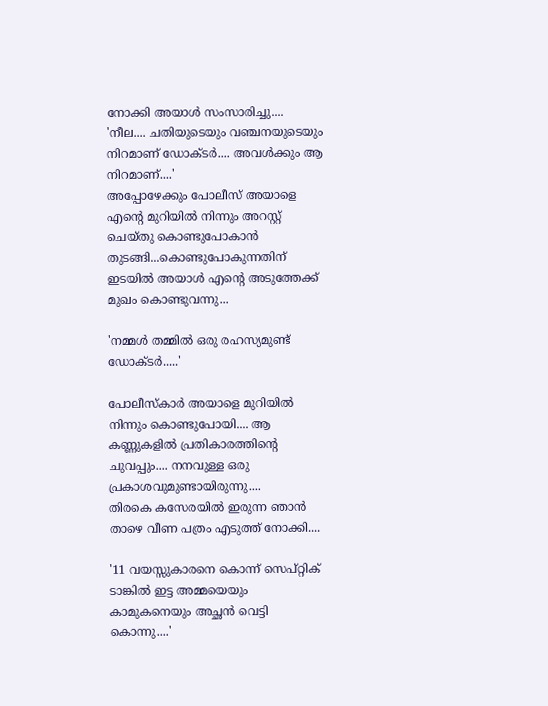നോക്കി അയാൾ സംസാരിച്ചു....
'നീല.... ചതിയുടെയും വഞ്ചനയുടെയും നിറമാണ് ഡോക്ടർ.... അവൾക്കും ആ നിറമാണ്....'
അപ്പോഴേക്കും പോലീസ് അയാളെ എന്റെ മുറിയിൽ നിന്നും അറസ്റ്റ് ചെയ്തു കൊണ്ടുപോകാൻ തുടങ്ങി...കൊണ്ടുപോകുന്നതിന് ഇടയിൽ അയാൾ എന്റെ അടുത്തേക്ക് മുഖം കൊണ്ടുവന്നു...

'നമ്മൾ തമ്മിൽ ഒരു രഹസ്യമുണ്ട് ഡോക്ടർ.....'

പോലീസ്‌കാർ അയാളെ മുറിയിൽ നിന്നും കൊണ്ടുപോയി.... ആ കണ്ണുകളിൽ പ്രതികാരത്തിന്റെ ചുവപ്പും.... നനവുള്ള ഒരു പ്രകാശവുമുണ്ടായിരുന്നു....
തിരകെ കസേരയിൽ ഇരുന്ന ഞാൻ താഴെ വീണ പത്രം എടുത്ത് നോക്കി....

'11 വയസ്സുകാരനെ കൊന്ന് സെപ്റ്റിക് ടാങ്കിൽ ഇട്ട അമ്മയെയും കാമുകനെയും അച്ഛൻ വെട്ടി കൊന്നു....'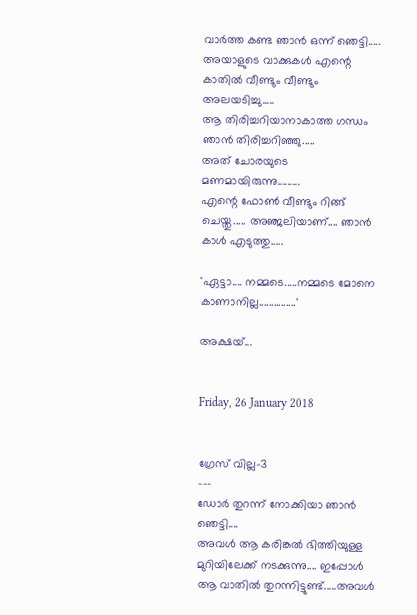വാർത്ത കണ്ട ഞാൻ ഒന്ന് ഞെട്ടി.....
അയാളുടെ വാക്കുകൾ എന്റെ കാതിൽ വീണ്ടും വീണ്ടും അലയടിച്ചു.....
ആ തിരിച്ചറിയാനാകാത്ത ഗന്ധം ഞാൻ തിരിച്ചറിഞ്ഞു.....
അത് ചോരയുടെ മണമായിരുന്നു.........
എന്റെ ഫോൺ വീണ്ടും റിങ്ങ് ചെയ്തു..... അഞ്ജലിയാണ്.... ഞാൻ കാൾ എടുത്തു.....

'ഏട്ടാ.... നമ്മടെ.....നമ്മടെ മോനെ കാണാനില്ല...............'

അക്ഷയ്...


Friday, 26 January 2018


ഗ്രേസ് വില്ല-3
---
ഡോർ തുറന്ന് നോക്കിയാ ഞാൻ ഞെട്ടി....
അവൾ ആ കരിങ്കൽ ഭിത്തിയുള്ള മുറിയിലേക്ക് നടക്കുന്നു.... ഇപ്പോൾ ആ വാതിൽ തുറന്നിട്ടുണ്ട്.....അവൾ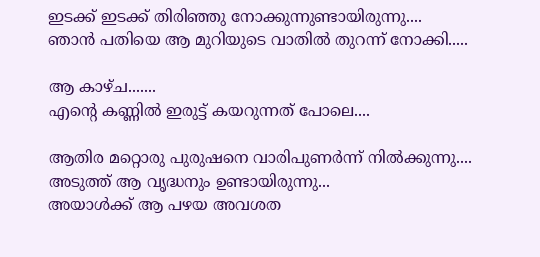ഇടക്ക് ഇടക്ക് തിരിഞ്ഞു നോക്കുന്നുണ്ടായിരുന്നു....
ഞാൻ പതിയെ ആ മുറിയുടെ വാതിൽ തുറന്ന് നോക്കി.....

ആ കാഴ്ച.......
എന്റെ കണ്ണിൽ ഇരുട്ട് കയറുന്നത് പോലെ....

ആതിര മറ്റൊരു പുരുഷനെ വാരിപുണർന്ന് നിൽക്കുന്നു....
അടുത്ത് ആ വൃദ്ധനും ഉണ്ടായിരുന്നു...
അയാൾക്ക് ആ പഴയ അവശത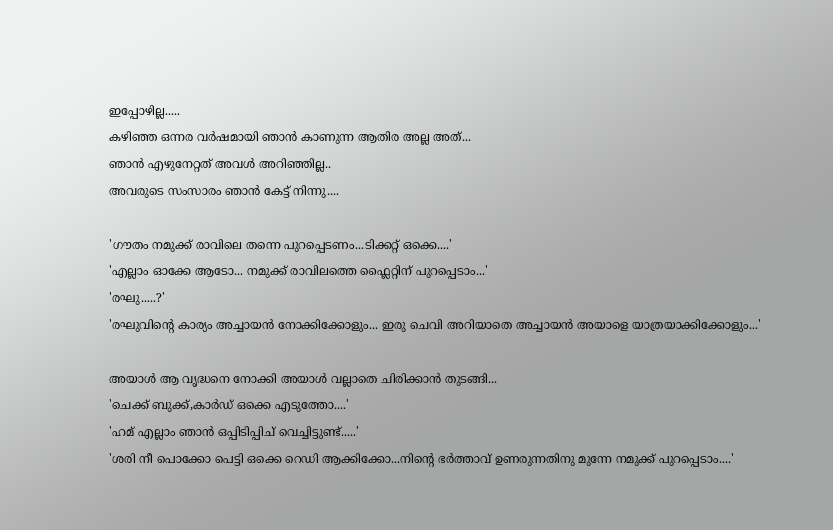ഇപ്പോഴില്ല.....
കഴിഞ്ഞ ഒന്നര വർഷമായി ഞാൻ കാണുന്ന ആതിര അല്ല അത്...
ഞാൻ എഴുനേറ്റത് അവൾ അറിഞ്ഞില്ല..
അവരുടെ സംസാരം ഞാൻ കേട്ട് നിന്നു....

'ഗൗതം നമുക്ക് രാവിലെ തന്നെ പുറപ്പെടണം...ടിക്കറ്റ് ഒക്കെ....'
'എല്ലാം ഓക്കേ ആടോ... നമുക്ക് രാവിലത്തെ ഫ്ലൈറ്റിന് പുറപ്പെടാം...'
'രഘു.....?'
'രഘുവിന്റെ കാര്യം അച്ചായൻ നോക്കിക്കോളും... ഇരു ചെവി അറിയാതെ അച്ചായൻ അയാളെ യാത്രയാക്കിക്കോളും...'

അയാൾ ആ വൃദ്ധനെ നോക്കി അയാൾ വല്ലാതെ ചിരിക്കാൻ തുടങ്ങി...
'ചെക്ക് ബുക്ക്,കാർഡ് ഒക്കെ എടുത്തോ....'
'ഹമ് എല്ലാം ഞാൻ ഒപ്പിടിപ്പിച് വെച്ചിട്ടുണ്ട്.....'
'ശരി നീ പൊക്കോ പെട്ടി ഒക്കെ റെഡി ആക്കിക്കോ...നിന്റെ ഭർത്താവ് ഉണരുന്നതിനു മുന്നേ നമുക്ക് പുറപ്പെടാം....'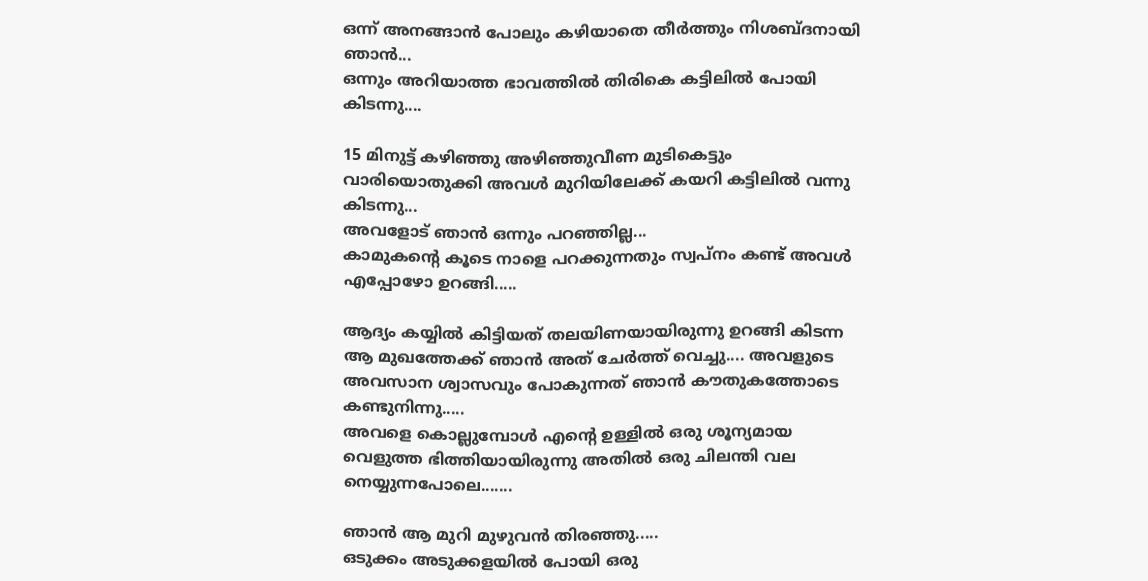ഒന്ന് അനങ്ങാൻ പോലും കഴിയാതെ തീർത്തും നിശബ്ദനായി ഞാൻ...
ഒന്നും അറിയാത്ത ഭാവത്തിൽ തിരികെ കട്ടിലിൽ പോയി കിടന്നു....

15 മിനുട്ട് കഴിഞ്ഞു അഴിഞ്ഞുവീണ മുടികെട്ടും വാരിയൊതുക്കി അവൾ മുറിയിലേക്ക് കയറി കട്ടിലിൽ വന്നു കിടന്നു...
അവളോട് ഞാൻ ഒന്നും പറഞ്ഞില്ല...
കാമുകന്റെ കൂടെ നാളെ പറക്കുന്നതും സ്വപ്നം കണ്ട് അവൾ എപ്പോഴോ ഉറങ്ങി.....

ആദ്യം കയ്യിൽ കിട്ടിയത് തലയിണയായിരുന്നു ഉറങ്ങി കിടന്ന ആ മുഖത്തേക്ക് ഞാൻ അത് ചേർത്ത് വെച്ചു.... അവളുടെ അവസാന ശ്വാസവും പോകുന്നത് ഞാൻ കൗതുകത്തോടെ കണ്ടുനിന്നു.....
അവളെ കൊല്ലുമ്പോൾ എന്റെ ഉള്ളിൽ ഒരു ശൂന്യമായ വെളുത്ത ഭിത്തിയായിരുന്നു അതിൽ ഒരു ചിലന്തി വല നെയ്യുന്നപോലെ.......

ഞാൻ ആ മുറി മുഴുവൻ തിരഞ്ഞു.....
ഒടുക്കം അടുക്കളയിൽ പോയി ഒരു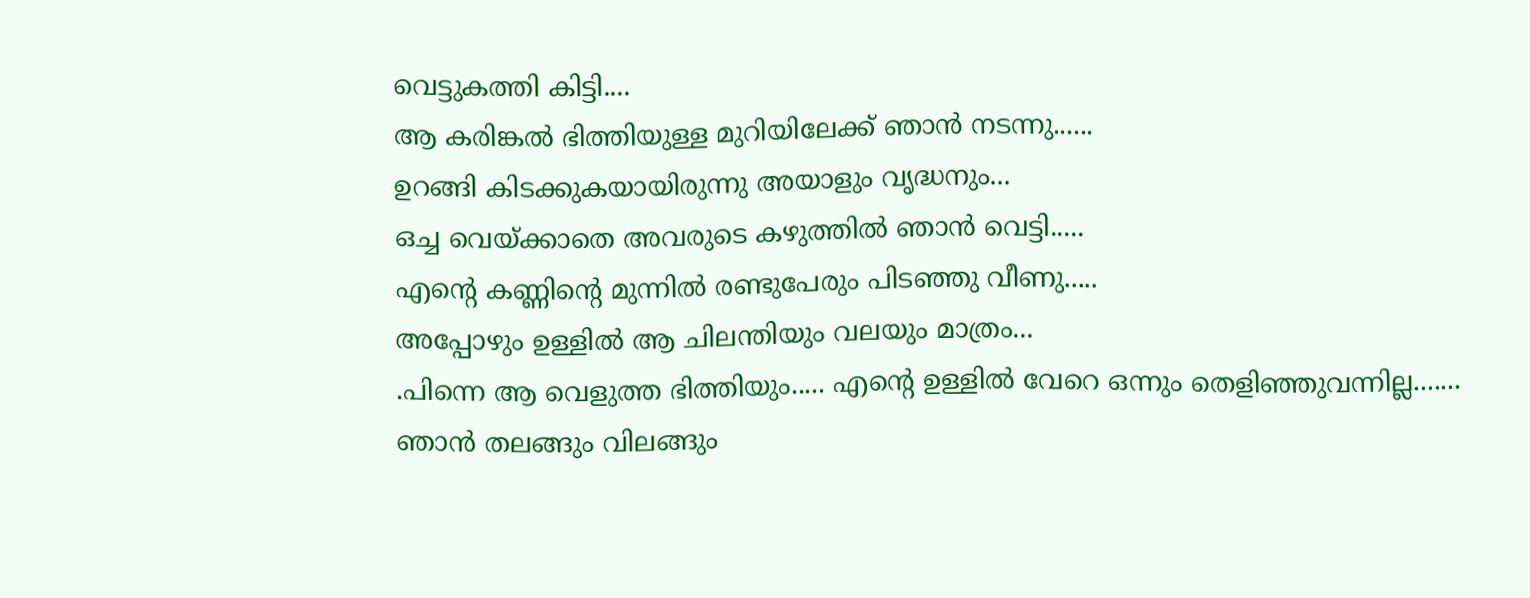വെട്ടുകത്തി കിട്ടി....
ആ കരിങ്കൽ ഭിത്തിയുള്ള മുറിയിലേക്ക് ഞാൻ നടന്നു......
ഉറങ്ങി കിടക്കുകയായിരുന്നു അയാളും വൃദ്ധനും...
ഒച്ച വെയ്ക്കാതെ അവരുടെ കഴുത്തിൽ ഞാൻ വെട്ടി.....
എന്റെ കണ്ണിന്റെ മുന്നിൽ രണ്ടുപേരും പിടഞ്ഞു വീണു.....
അപ്പോഴും ഉള്ളിൽ ആ ചിലന്തിയും വലയും മാത്രം...
.പിന്നെ ആ വെളുത്ത ഭിത്തിയും..... എന്റെ ഉള്ളിൽ വേറെ ഒന്നും തെളിഞ്ഞുവന്നില്ല.......
ഞാൻ തലങ്ങും വിലങ്ങും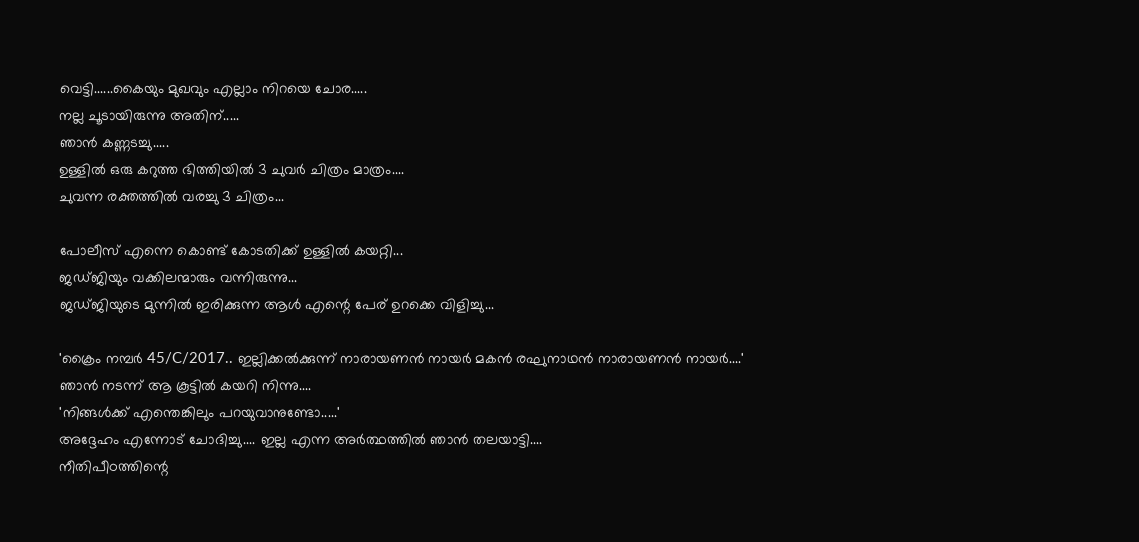വെട്ടി......കൈയും മുഖവും എല്ലാം നിറയെ ചോര.....
നല്ല ചൂടായിരുന്നു അതിന്.....
ഞാൻ കണ്ണടച്ചു.....
ഉള്ളിൽ ഒരു കറുത്ത ഭിത്തിയിൽ 3 ചുവർ ചിത്രം മാത്രം....
ചുവന്ന രക്തത്തിൽ വരച്ചു 3 ചിത്രം...

പോലീസ് എന്നെ കൊണ്ട് കോടതിക്ക് ഉള്ളിൽ കയറ്റി...
ജഡ്‌ജിയും വക്കിലന്മാരും വന്നിരുന്നു...
ജഡ്ജിയുടെ മുന്നിൽ ഇരിക്കുന്ന ആൾ എന്റെ പേര് ഉറക്കെ വിളിച്ചു...

'ക്രൈം നമ്പർ 45/C/2017.. ഇല്ലിക്കൽക്കുന്ന് നാരായണൻ നായർ മകൻ രഘുനാഥൻ നാരായണൻ നായർ....'
ഞാൻ നടന്ന് ആ കൂട്ടിൽ കയറി നിന്നു....
'നിങ്ങൾക്ക് എന്തെങ്കിലും പറയുവാനുണ്ടോ.....'
അദ്ദേഹം എന്നോട് ചോദിച്ചു.... ഇല്ല എന്ന അർത്ഥത്തിൽ ഞാൻ തലയാട്ടി....
നീതിപീഠത്തിന്റെ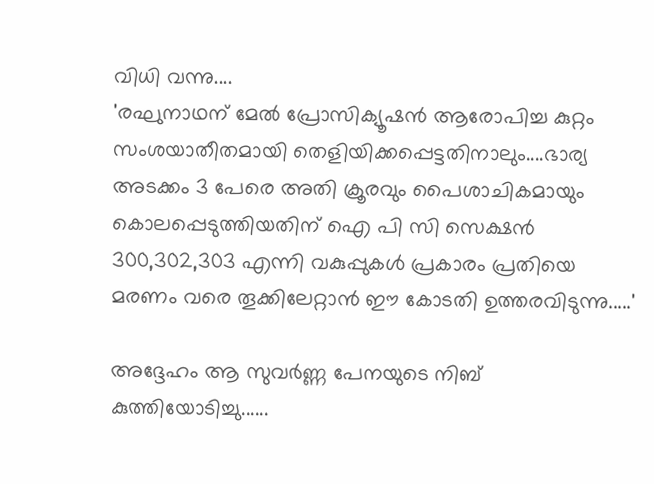വിധി വന്നു....
'രഘുനാഥന് മേൽ പ്രോസിക്യൂഷൻ ആരോപിച്ച കുറ്റം സംശയാതീതമായി തെളിയിക്കപ്പെട്ടതിനാലും....ഭാര്യ അടക്കം 3 പേരെ അതി ക്രൂരവും പൈശാചികമായും കൊലപ്പെടുത്തിയതിന് ഐ പി സി സെക്ഷൻ 300,302,303 എന്നി വകുപ്പുകൾ പ്രകാരം പ്രതിയെ മരണം വരെ തൂക്കിലേറ്റാൻ ഈ കോടതി ഉത്തരവിടുന്നു.....'

അദ്ദേഹം ആ സുവർണ്ണ പേനയുടെ നിബ് കുത്തിയോടിച്ചു......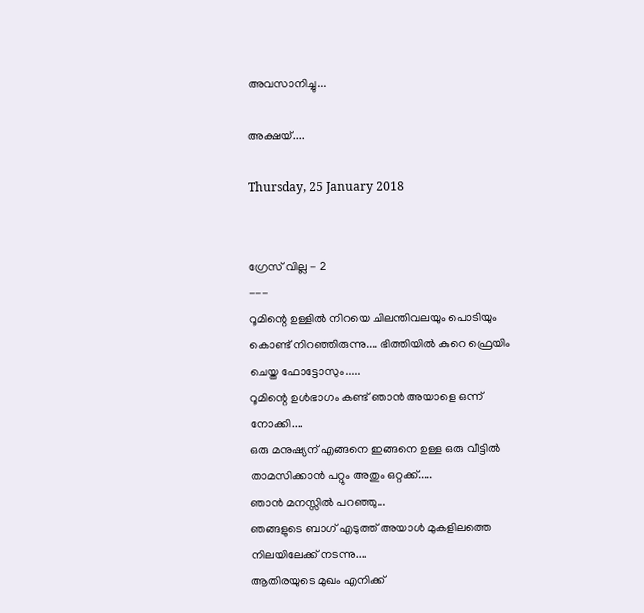അവസാനിച്ചു...

അക്ഷയ്....

Thursday, 25 January 2018


ഗ്രേസ് വില്ല - 2
---
റൂമിന്റെ ഉള്ളിൽ നിറയെ ചിലന്തിവലയും പൊടിയും കൊണ്ട് നിറഞ്ഞിരുന്നു.... ഭിത്തിയിൽ കുറെ ഫ്രെയിം ചെയ്ത ഫോട്ടോസും.....
റൂമിന്റെ ഉൾഭാഗം കണ്ട് ഞാൻ അയാളെ ഒന്ന് നോക്കി....
ഒരു മനുഷ്യന് എങ്ങനെ ഇങ്ങനെ ഉള്ള ഒരു വീട്ടിൽ താമസിക്കാൻ പറ്റും അതും ഒറ്റക്ക്.....
ഞാൻ മനസ്സിൽ പറഞ്ഞു...
ഞങ്ങളുടെ ബാഗ് എടുത്ത് അയാൾ മുകളിലത്തെ നിലയിലേക്ക് നടന്നു....
ആതിരയുടെ മുഖം എനിക്ക്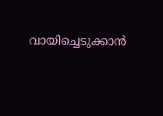വായിച്ചെടുക്കാൻ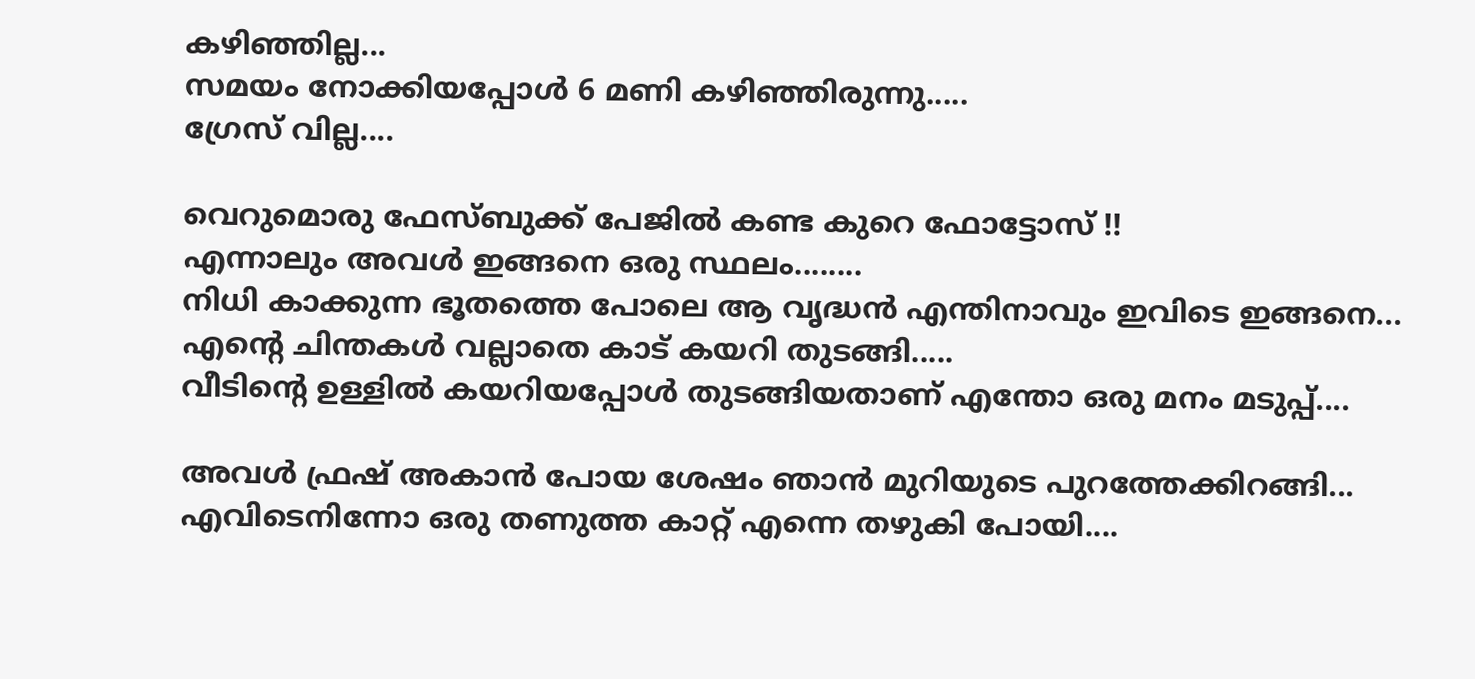കഴിഞ്ഞില്ല...
സമയം നോക്കിയപ്പോൾ 6 മണി കഴിഞ്ഞിരുന്നു.....
ഗ്രേസ് വില്ല....

വെറുമൊരു ഫേസ്ബുക്ക് പേജിൽ കണ്ട കുറെ ഫോട്ടോസ് !!
എന്നാലും അവൾ ഇങ്ങനെ ഒരു സ്ഥലം........
നിധി കാക്കുന്ന ഭൂതത്തെ പോലെ ആ വൃദ്ധൻ എന്തിനാവും ഇവിടെ ഇങ്ങനെ...
എന്റെ ചിന്തകൾ വല്ലാതെ കാട് കയറി തുടങ്ങി.....
വീടിന്റെ ഉള്ളിൽ കയറിയപ്പോൾ തുടങ്ങിയതാണ് എന്തോ ഒരു മനം മടുപ്പ്....

അവൾ ഫ്രഷ് അകാൻ പോയ ശേഷം ഞാൻ മുറിയുടെ പുറത്തേക്കിറങ്ങി...
എവിടെനിന്നോ ഒരു തണുത്ത കാറ്റ് എന്നെ തഴുകി പോയി....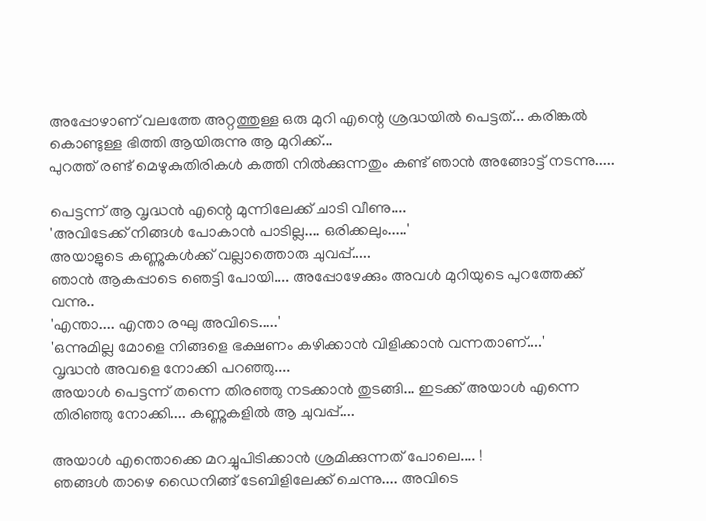അപ്പോഴാണ് വലത്തേ അറ്റത്തുള്ള ഒരു മുറി എന്റെ ശ്രദ്ധയിൽ പെട്ടത്... കരിങ്കൽ കൊണ്ടുള്ള ഭിത്തി ആയിരുന്നു ആ മുറിക്ക്...
പുറത്ത് രണ്ട് മെഴുകുതിരികൾ കത്തി നിൽക്കുന്നതും കണ്ട് ഞാൻ അങ്ങോട്ട് നടന്നു.....

പെട്ടന്ന് ആ വൃദ്ധൻ എന്റെ മുന്നിലേക്ക് ചാടി വീണു....
'അവിടേക്ക് നിങ്ങൾ പോകാൻ പാടില്ല.... ഒരിക്കലും.....'
അയാളുടെ കണ്ണുകൾക്ക് വല്ലാത്തൊരു ചുവപ്പ്.....
ഞാൻ ആകപ്പാടെ ഞെട്ടി പോയി.... അപ്പോഴേക്കും അവൾ മുറിയുടെ പുറത്തേക്ക് വന്നു..
'എന്താ.... എന്താ രഘു അവിടെ.....'
'ഒന്നുമില്ല മോളെ നിങ്ങളെ ഭക്ഷണം കഴിക്കാൻ വിളിക്കാൻ വന്നതാണ്....'
വൃദ്ധൻ അവളെ നോക്കി പറഞ്ഞു....
അയാൾ പെട്ടന്ന് തന്നെ തിരഞ്ഞു നടക്കാൻ തുടങ്ങി... ഇടക്ക് അയാൾ എന്നെ തിരിഞ്ഞു നോക്കി.... കണ്ണുകളിൽ ആ ചുവപ്പ്....

അയാൾ എന്തൊക്കെ മറച്ചുപിടിക്കാൻ ശ്രമിക്കുന്നത് പോലെ.... !
ഞങ്ങൾ താഴെ ഡൈനിങ്ങ് ടേബിളിലേക്ക് ചെന്നു.... അവിടെ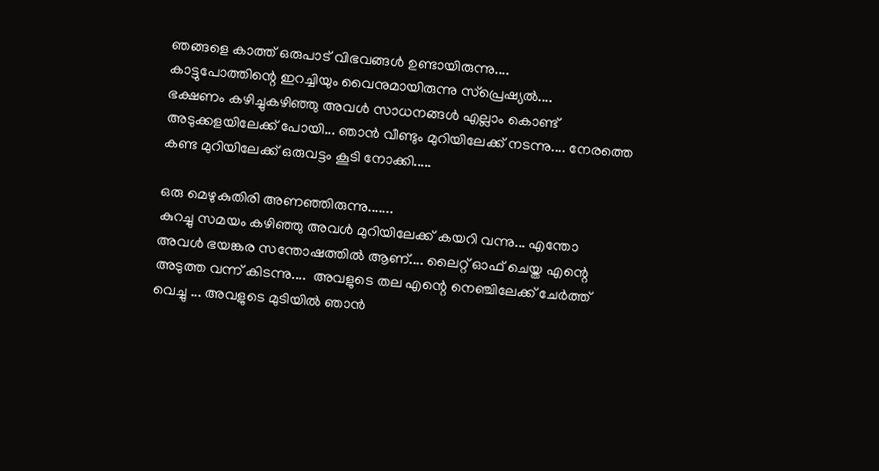ഞങ്ങളെ കാത്ത് ഒരുപാട് വിഭവങ്ങൾ ഉണ്ടായിരുന്നു....
കാട്ടുപോത്തിന്റെ ഇറച്ചിയും വൈനുമായിരുന്നു സ്പ്രെഷ്യൽ....
ഭക്ഷണം കഴിച്ചുകഴിഞ്ഞു അവൾ സാധനങ്ങൾ എല്ലാം കൊണ്ട് അടുക്കളയിലേക്ക് പോയി... ഞാൻ വീണ്ടും മുറിയിലേക്ക് നടന്നു.... നേരത്തെ കണ്ട മുറിയിലേക്ക് ഒരുവട്ടം കൂടി നോക്കി.....

ഒരു മെഴുകുതിരി അണഞ്ഞിരുന്നു.......
കുറച്ചു സമയം കഴിഞ്ഞു അവൾ മുറിയിലേക്ക് കയറി വന്നു... എന്തോ അവൾ ഭയങ്കര സന്തോഷത്തിൽ ആണ്.... ലൈറ്റ് ഓഫ് ചെയ്ത എന്റെ അടുത്ത വന്ന് കിടന്നു....  അവളുടെ തല എന്റെ നെഞ്ചിലേക്ക് ചേർത്ത് വെച്ചു ... അവളുടെ മുടിയിൽ ഞാൻ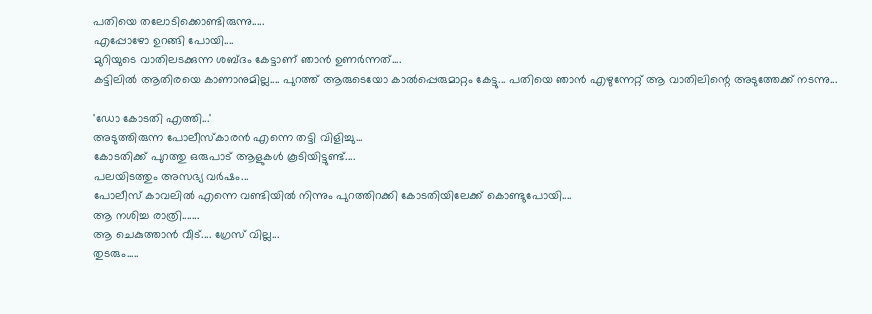പതിയെ തലോടിക്കൊണ്ടിരുന്നു.....
എപ്പോഴോ ഉറങ്ങി പോയി....
മുറിയുടെ വാതിലടക്കുന്ന ശബ്‍ദം കേട്ടാണ് ഞാൻ ഉണർന്നത്....
കട്ടിലിൽ ആതിരയെ കാണാനുമില്ല.... പുറത്ത് ആരുടെയോ കാൽപ്പെരുമാറ്റം കേട്ടു... പതിയെ ഞാൻ എഴുന്നേറ്റ് ആ വാതിലിന്റെ അടുത്തേക്ക് നടന്നു...

'ഡോ കോടതി എത്തി...'
അടുത്തിരുന്ന പോലീസ്‌കാരൻ എന്നെ തട്ടി വിളിച്ചു...
കോടതിക്ക് പുറത്തു ഒരുപാട് ആളുകൾ കൂടിയിട്ടുണ്ട്....
പലയിടത്തും അസഭ്യ വർഷം...
പോലീസ് കാവലിൽ എന്നെ വണ്ടിയിൽ നിന്നും പുറത്തിറക്കി കോടതിയിലേക്ക് കൊണ്ടുപോയി....
ആ നശിച്ച രാത്രി.......
ആ ചെകുത്താൻ വീട്.... ഗ്രേസ് വില്ല...
തുടരും.....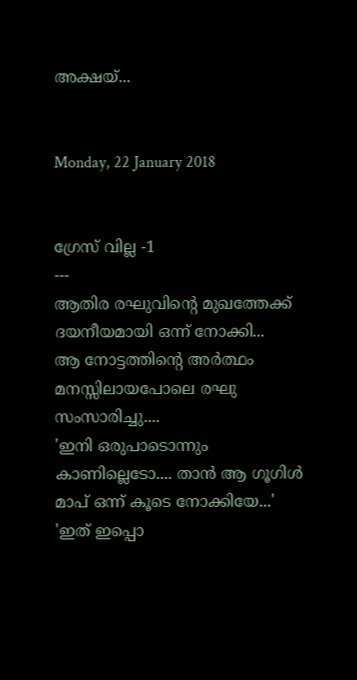അക്ഷയ്...


Monday, 22 January 2018


ഗ്രേസ് വില്ല -1
---
ആതിര രഘുവിന്റെ മുഖത്തേക്ക് ദയനീയമായി ഒന്ന് നോക്കി...
ആ നോട്ടത്തിന്റെ അർത്ഥം മനസ്സിലായപോലെ രഘു സംസാരിച്ചു....
'ഇനി ഒരുപാടൊന്നും കാണില്ലെടോ.... താൻ ആ ഗൂഗിൾ മാപ് ഒന്ന് കൂടെ നോക്കിയേ...'
'ഇത് ഇപ്പൊ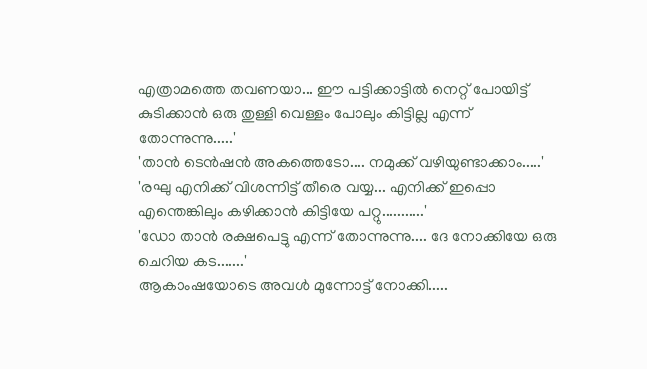എത്രാമത്തെ തവണയാ... ഈ പട്ടിക്കാട്ടിൽ നെറ്റ് പോയിട്ട് കുടിക്കാൻ ഒരു തുള്ളി വെള്ളം പോലും കിട്ടില്ല എന്ന് തോന്നുന്നു.....'
'താൻ ടെൻഷൻ അകത്തെടോ.... നമുക്ക് വഴിയുണ്ടാക്കാം.....'
'രഘു എനിക്ക് വിശന്നിട്ട് തീരെ വയ്യ... എനിക്ക് ഇപ്പൊ എന്തെങ്കിലും കഴിക്കാൻ കിട്ടിയേ പറ്റു...........'
'ഡോ താൻ രക്ഷപെട്ടു എന്ന് തോന്നുന്നു.... ദേ നോക്കിയേ ഒരു ചെറിയ കട.......'
ആകാംഷയോടെ അവൾ മുന്നോട്ട് നോക്കി.....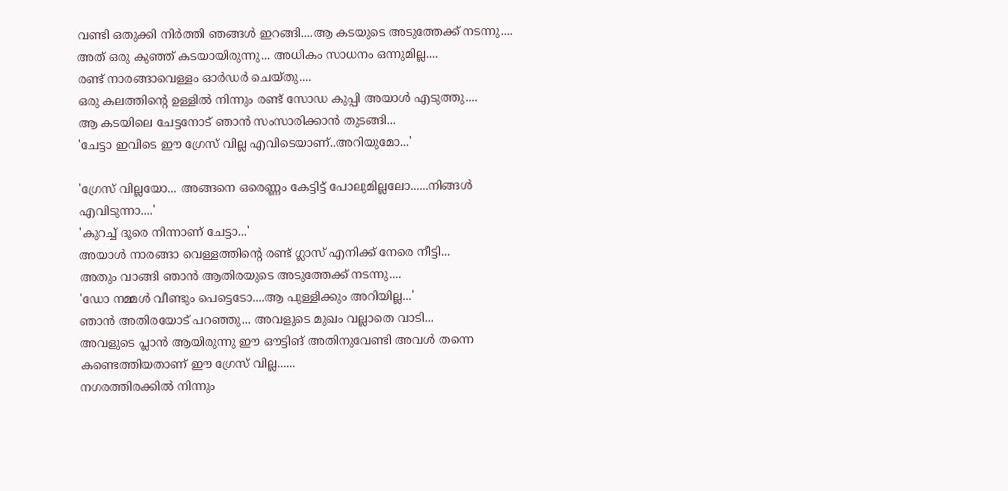വണ്ടി ഒതുക്കി നിർത്തി ഞങ്ങൾ ഇറങ്ങി....ആ കടയുടെ അടുത്തേക്ക് നടന്നു....
അത് ഒരു കുഞ്ഞ് കടയായിരുന്നു... അധികം സാധനം ഒന്നുമില്ല....
രണ്ട് നാരങ്ങാവെള്ളം ഓർഡർ ചെയ്തു....
ഒരു കലത്തിന്റെ ഉള്ളിൽ നിന്നും രണ്ട് സോഡ കുപ്പി അയാൾ എടുത്തു....
ആ കടയിലെ ചേട്ടനോട് ഞാൻ സംസാരിക്കാൻ തുടങ്ങി...
'ചേട്ടാ ഇവിടെ ഈ ഗ്രേസ് വില്ല എവിടെയാണ്..അറിയുമോ...'

'ഗ്രേസ് വില്ലയോ... അങ്ങനെ ഒരെണ്ണം കേട്ടിട്ട് പോലുമില്ലലോ......നിങ്ങൾ എവിടുന്നാ....'
'കുറച്ച് ദൂരെ നിന്നാണ് ചേട്ടാ...'
അയാൾ നാരങ്ങാ വെള്ളത്തിന്റെ രണ്ട് ഗ്ലാസ് എനിക്ക് നേരെ നീട്ടി...
അതും വാങ്ങി ഞാൻ ആതിരയുടെ അടുത്തേക്ക് നടന്നു....
'ഡോ നമ്മൾ വീണ്ടും പെട്ടെടോ....ആ പുള്ളിക്കും അറിയില്ല...'
ഞാൻ അതിരയോട് പറഞ്ഞു... അവളുടെ മുഖം വല്ലാതെ വാടി...
അവളുടെ പ്ലാൻ ആയിരുന്നു ഈ ഔട്ടിങ് അതിനുവേണ്ടി അവൾ തന്നെ കണ്ടെത്തിയതാണ് ഈ ഗ്രേസ് വില്ല......
നഗരത്തിരക്കിൽ നിന്നും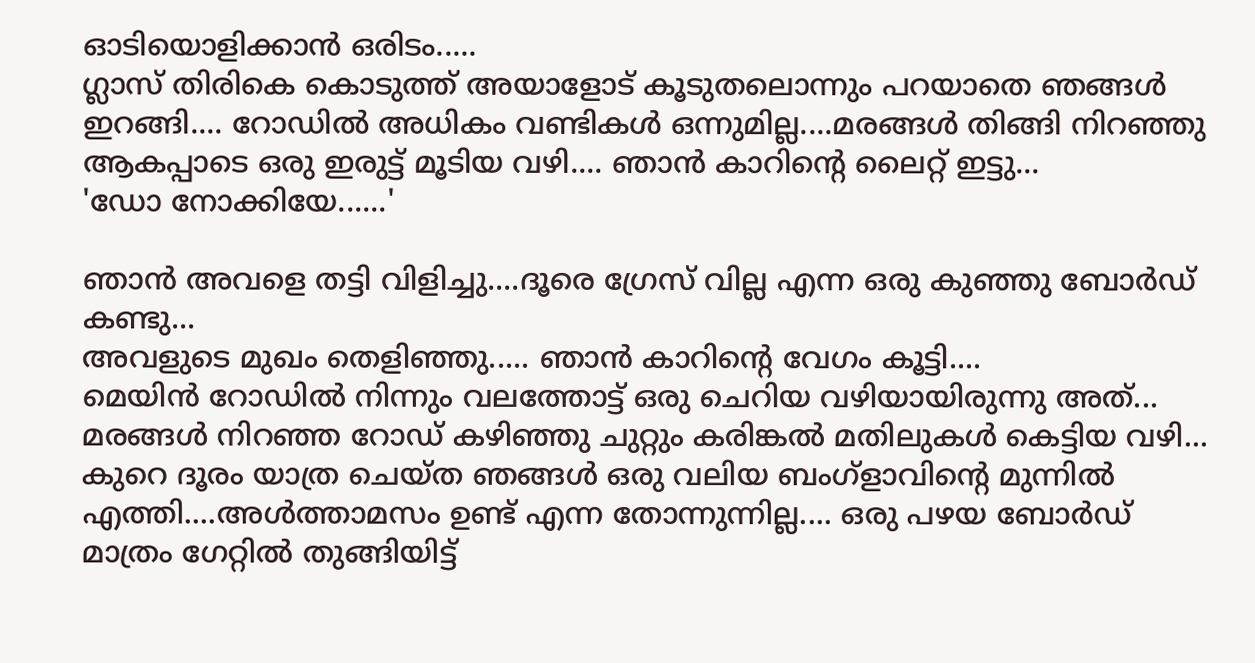ഓടിയൊളിക്കാൻ ഒരിടം.....
ഗ്ലാസ് തിരികെ കൊടുത്ത് അയാളോട് കൂടുതലൊന്നും പറയാതെ ഞങ്ങൾ ഇറങ്ങി.... റോഡിൽ അധികം വണ്ടികൾ ഒന്നുമില്ല....മരങ്ങൾ തിങ്ങി നിറഞ്ഞു ആകപ്പാടെ ഒരു ഇരുട്ട് മൂടിയ വഴി.... ഞാൻ കാറിന്റെ ലൈറ്റ് ഇട്ടു...
'ഡോ നോക്കിയേ......'

ഞാൻ അവളെ തട്ടി വിളിച്ചു....ദൂരെ ഗ്രേസ് വില്ല എന്ന ഒരു കുഞ്ഞു ബോർഡ് കണ്ടു...
അവളുടെ മുഖം തെളിഞ്ഞു..... ഞാൻ കാറിന്റെ വേഗം കൂട്ടി....
മെയിൻ റോഡിൽ നിന്നും വലത്തോട്ട് ഒരു ചെറിയ വഴിയായിരുന്നു അത്...
മരങ്ങൾ നിറഞ്ഞ റോഡ് കഴിഞ്ഞു ചുറ്റും കരിങ്കൽ മതിലുകൾ കെട്ടിയ വഴി...
കുറെ ദൂരം യാത്ര ചെയ്ത ഞങ്ങൾ ഒരു വലിയ ബംഗ്ളാവിന്റെ മുന്നിൽ എത്തി....അൾത്താമസം ഉണ്ട് എന്ന തോന്നുന്നില്ല.... ഒരു പഴയ ബോർഡ് മാത്രം ഗേറ്റിൽ തുങ്ങിയിട്ട്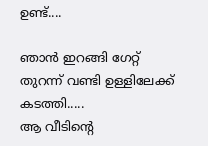ഉണ്ട്....

ഞാൻ ഇറങ്ങി ഗേറ്റ് തുറന്ന് വണ്ടി ഉള്ളിലേക്ക് കടത്തി.....
ആ വീടിന്റെ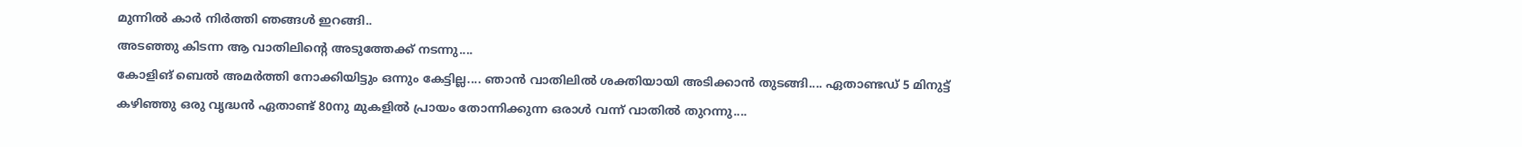മുന്നിൽ കാർ നിർത്തി ഞങ്ങൾ ഇറങ്ങി..
അടഞ്ഞു കിടന്ന ആ വാതിലിന്റെ അടുത്തേക്ക് നടന്നു....
കോളിങ് ബെൽ അമർത്തി നോക്കിയിട്ടും ഒന്നും കേട്ടില്ല.... ഞാൻ വാതിലിൽ ശക്തിയായി അടിക്കാൻ തുടങ്ങി.... ഏതാണ്ടഡ് 5 മിനുട്ട് കഴിഞ്ഞു ഒരു വൃദ്ധൻ ഏതാണ്ട് 80നു മുകളിൽ പ്രായം തോന്നിക്കുന്ന ഒരാൾ വന്ന് വാതിൽ തുറന്നു....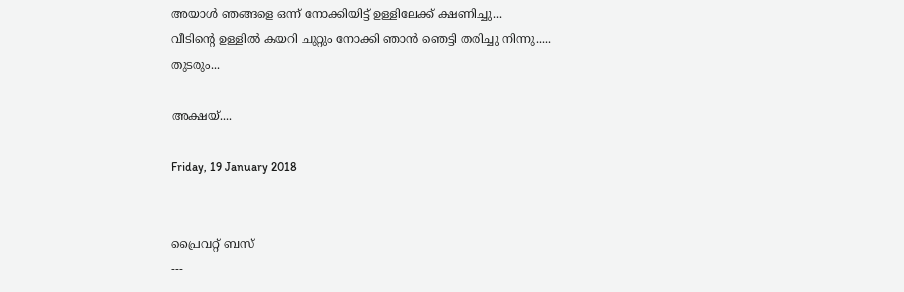അയാൾ ഞങ്ങളെ ഒന്ന് നോക്കിയിട്ട് ഉള്ളിലേക്ക് ക്ഷണിച്ചു...
വീടിന്റെ ഉള്ളിൽ കയറി ചുറ്റും നോക്കി ഞാൻ ഞെട്ടി തരിച്ചു നിന്നു.....
തുടരും...

അക്ഷയ്....

Friday, 19 January 2018


പ്രൈവറ്റ് ബസ്
---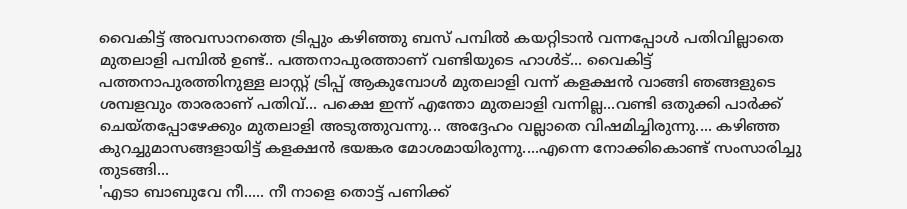വൈകിട്ട് അവസാനത്തെ ട്രിപ്പും കഴിഞ്ഞു ബസ് പമ്പിൽ കയറ്റിടാൻ വന്നപ്പോൾ പതിവില്ലാതെ മുതലാളി പമ്പിൽ ഉണ്ട്.. പത്തനാപുരത്താണ് വണ്ടിയുടെ ഹാൾട്... വൈകിട്ട്  പത്തനാപുരത്തിനുള്ള ലാസ്റ്റ് ട്രിപ്പ് ആകുമ്പോൾ മുതലാളി വന്ന് കളക്ഷൻ വാങ്ങി ഞങ്ങളുടെ ശമ്പളവും താരരാണ് പതിവ്... പക്ഷെ ഇന്ന് എന്തോ മുതലാളി വന്നില്ല...വണ്ടി ഒതുക്കി പാർക്ക് ചെയ്തപ്പോഴേക്കും മുതലാളി അടുത്തുവന്നു... അദ്ദേഹം വല്ലാതെ വിഷമിച്ചിരുന്നു.... കഴിഞ്ഞ കുറച്ചുമാസങ്ങളായിട്ട് കളക്ഷൻ ഭയങ്കര മോശമായിരുന്നു....എന്നെ നോക്കികൊണ്ട് സംസാരിച്ചു തുടങ്ങി...
'എടാ ബാബുവേ നീ..... നീ നാളെ തൊട്ട് പണിക്ക്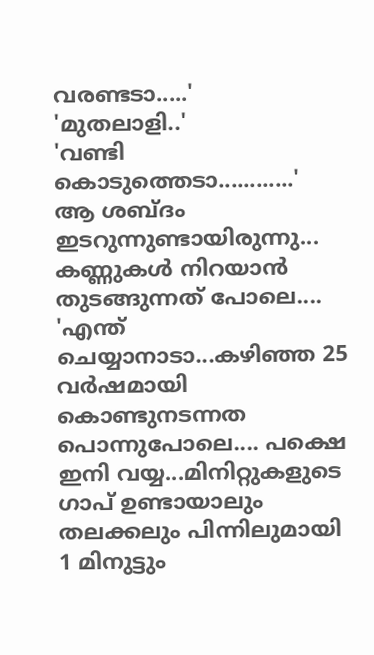വരണ്ടടാ.....'
'മുതലാളി..'
'വണ്ടി കൊടുത്തെടാ............'
ആ ശബ്ദം ഇടറുന്നുണ്ടായിരുന്നു... കണ്ണുകൾ നിറയാൻ തുടങ്ങുന്നത് പോലെ.... 'എന്ത് ചെയ്യാനാടാ...കഴിഞ്ഞ 25 വർഷമായി കൊണ്ടുനടന്നത പൊന്നുപോലെ.... പക്ഷെ ഇനി വയ്യ...മിനിറ്റുകളുടെ ഗാപ് ഉണ്ടായാലും തലക്കലും പിന്നിലുമായി 1 മിനുട്ടും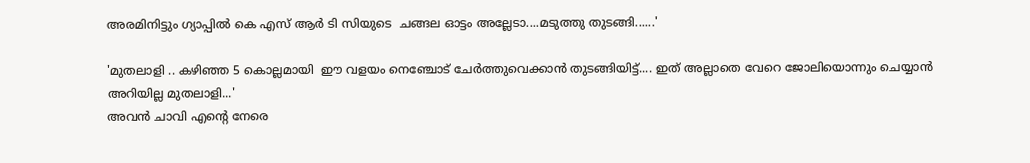അരമിനിട്ടും ഗ്യാപ്പിൽ കെ എസ് ആർ ടി സിയുടെ  ചങ്ങല ഓട്ടം അല്ലേടാ....മടുത്തു തുടങ്ങി......'

'മുതലാളി .. കഴിഞ്ഞ 5 കൊല്ലമായി  ഈ വളയം നെഞ്ചോട് ചേർത്തുവെക്കാൻ തുടങ്ങിയിട്ട്.... ഇത് അല്ലാതെ വേറെ ജോലിയൊന്നും ചെയ്യാൻ അറിയില്ല മുതലാളി...'
അവൻ ചാവി എന്റെ നേരെ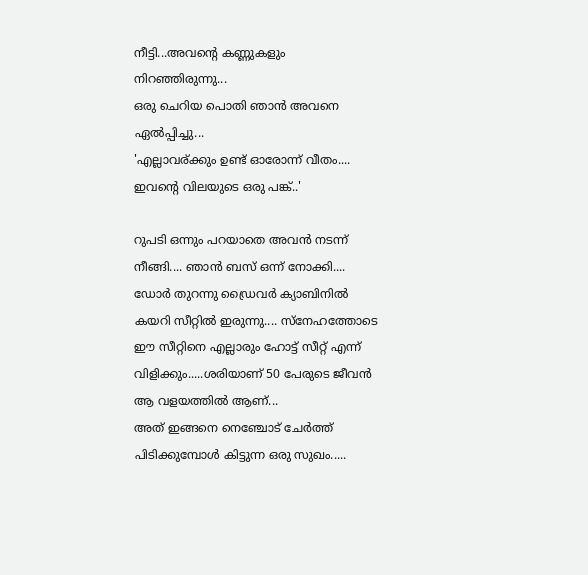നീട്ടി...അവന്റെ കണ്ണുകളും നിറഞ്ഞിരുന്നു...
ഒരു ചെറിയ പൊതി ഞാൻ അവനെ ഏൽപ്പിച്ചു...
'എല്ലാവര്ക്കും ഉണ്ട് ഓരോന്ന് വീതം.... ഇവന്റെ വിലയുടെ ഒരു പങ്ക്..'

റുപടി ഒന്നും പറയാതെ അവൻ നടന്ന് നീങ്ങി.... ഞാൻ ബസ് ഒന്ന് നോക്കി.... ഡോർ തുറന്നു ഡ്രൈവർ ക്യാബിനിൽ കയറി സീറ്റിൽ ഇരുന്നു.... സ്നേഹത്തോടെ ഈ സീറ്റിനെ എല്ലാരും ഹോട്ട് സീറ്റ് എന്ന് വിളിക്കും.....ശരിയാണ് 50 പേരുടെ ജീവൻ ആ വളയത്തിൽ ആണ്...
അത് ഇങ്ങനെ നെഞ്ചോട് ചേർത്ത് പിടിക്കുമ്പോൾ കിട്ടുന്ന ഒരു സുഖം.....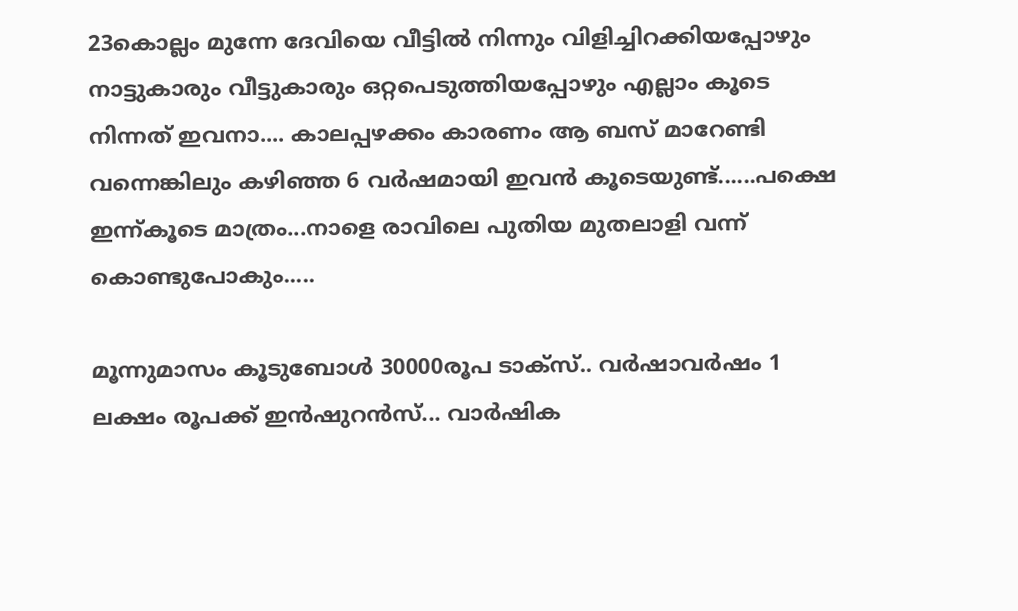23കൊല്ലം മുന്നേ ദേവിയെ വീട്ടിൽ നിന്നും വിളിച്ചിറക്കിയപ്പോഴും നാട്ടുകാരും വീട്ടുകാരും ഒറ്റപെടുത്തിയപ്പോഴും എല്ലാം കൂടെ നിന്നത് ഇവനാ.... കാലപ്പഴക്കം കാരണം ആ ബസ് മാറേണ്ടി വന്നെങ്കിലും കഴിഞ്ഞ 6 വർഷമായി ഇവൻ കൂടെയുണ്ട്......പക്ഷെ ഇന്ന്കൂടെ മാത്രം...നാളെ രാവിലെ പുതിയ മുതലാളി വന്ന് കൊണ്ടുപോകും.....

മൂന്നുമാസം കൂടുബോൾ 30000രൂപ ടാക്സ്.. വർഷാവർഷം 1 ലക്ഷം രൂപക്ക് ഇൻഷുറൻസ്... വാർഷിക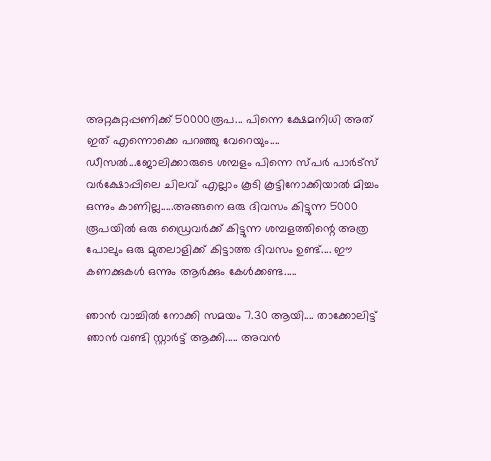അറ്റകുറ്റപ്പണിക്ക് 50000രൂപ... പിന്നെ ക്ഷേമനിധി അത് ഇത് എന്നൊക്കെ പറഞ്ഞു വേറെയും.... ഡീസൽ...ജോലിക്കാരുടെ ശമ്പളം പിന്നെ സ്പർ പാർട്സ് വർക്ഷോപ്പിലെ ചിലവ് എല്ലാം കൂടി കൂട്ടിനോക്കിയാൽ മിച്ചം ഒന്നും കാണില്ല.....അങ്ങനെ ഒരു ദിവസം കിട്ടുന്ന 5000 രൂപയിൽ ഒരു ഡ്രൈവർക്ക് കിട്ടുന്ന ശമ്പളത്തിന്റെ അത്ര പോലും ഒരു മുതലാളിക്ക് കിട്ടാത്ത ദിവസം ഉണ്ട്.... ഈ കണക്കുകൾ ഒന്നും ആർക്കും കേൾക്കണ്ട.....

ഞാൻ വാച്ചിൽ നോക്കി സമയം 7.30 ആയി.... താക്കോലിട്ട് ഞാൻ വണ്ടി സ്റ്റാർട്ട് ആക്കി..... അവൻ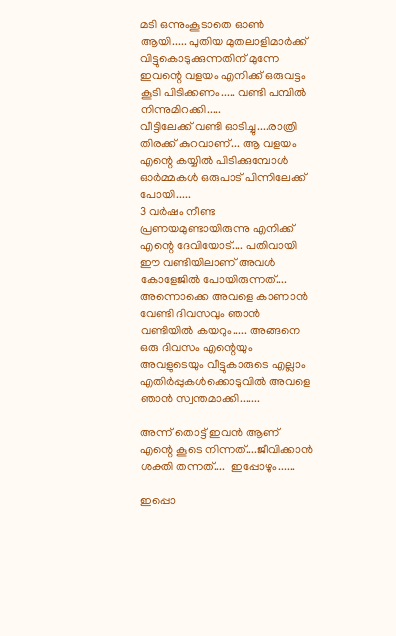മടി ഒന്നുംകൂടാതെ ഓൺ ആയി..... പുതിയ മുതലാളിമാർക്ക് വിട്ടുകൊടുക്കുന്നതിന് മുന്നേ ഇവന്റെ വളയം എനിക്ക് ഒരുവട്ടം കൂടി പിടിക്കണം..... വണ്ടി പമ്പിൽ നിന്നുമിറക്കി.....
വീട്ടിലേക്ക് വണ്ടി ഓടിച്ചു....രാത്രി തിരക്ക് കുറവാണ്... ആ വളയം എന്റെ കയ്യിൽ പിടിക്കുമ്പോൾ ഓർമ്മകൾ ഒരുപാട് പിന്നിലേക്ക് പോയി.....
3 വർഷം നീണ്ട പ്രണയമുണ്ടായിരുന്നു എനിക്ക് എന്റെ ദേവിയോട്.... പതിവായി ഈ വണ്ടിയിലാണ് അവൾ കോളേജിൽ പോയിരുന്നത്....
അന്നൊക്കെ അവളെ കാണാൻ വേണ്ടി ദിവസവും ഞാൻ വണ്ടിയിൽ കയറും..... അങ്ങനെ ഒരു ദിവസം എന്റെയും അവളുടെയും വീട്ടുകാരുടെ എല്ലാം എതിർപ്പുകൾക്കൊടുവിൽ അവളെ ഞാൻ സ്വന്തമാക്കി.......

അന്ന് തൊട്ട് ഇവൻ ആണ് എന്റെ കൂടെ നിന്നത്....ജീവിക്കാൻ ശക്തി തന്നത്....  ഇപ്പോഴും......

ഇപ്പൊ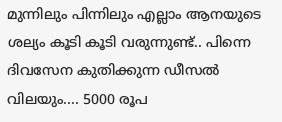മുന്നിലും പിന്നിലും എല്ലാം ആനയുടെ ശല്യം കൂടി കൂടി വരുന്നുണ്ട്.. പിന്നെ ദിവസേന കുതിക്കുന്ന ഡീസൽ വിലയും.... 5000 രൂപ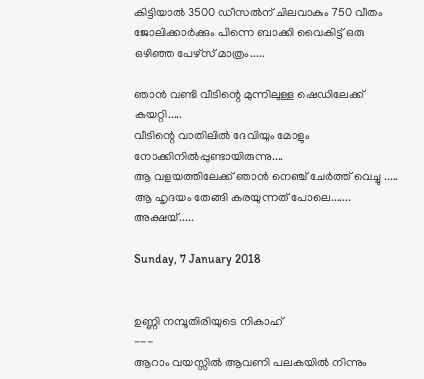കിട്ടിയാൽ 3500 ഡീസൽന് ചിലവാകും 750 വീതം ജോലിക്കാർക്കും പിന്നെ ബാക്കി വൈകിട്ട് ഒരു ഒഴിഞ്ഞ പേഴ്‌സ് മാത്രം.....

ഞാൻ വണ്ടി വീടിന്റെ മുന്നിലുള്ള ഷെഡിലേക്ക് കയറ്റി.....
വീടിന്റെ വാതിലിൽ ദേവിയും മോളും നോക്കിനിൽപ്പുണ്ടായിരുന്നു....
ആ വളയത്തിലേക്ക് ഞാൻ നെഞ്ച് ചേർത്ത് വെച്ചു .....
ആ ഹൃദയം തേങ്ങി കരയുന്നത് പോലെ.......
അക്ഷയ്.....

Sunday, 7 January 2018


ഉണ്ണി നമ്പൂതിരിയുടെ നികാഹ്
---
ആറാം വയസ്സിൽ ആവണി പലകയിൽ നിന്നും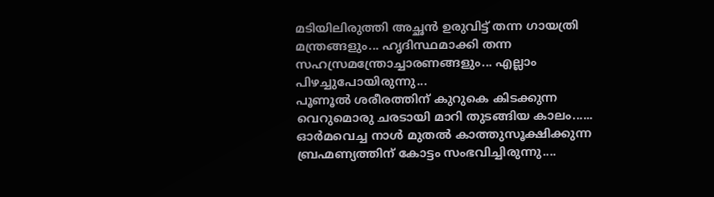മടിയിലിരുത്തി അച്ഛൻ ഉരുവിട്ട് തന്ന ഗായത്രി മന്ത്രങ്ങളും... ഹൃദിസ്ഥമാക്കി തന്ന  സഹസ്രമന്ത്രോച്ചാരണങ്ങളും... എല്ലാം പിഴച്ചുപോയിരുന്നു...
പൂണൂൽ ശരീരത്തിന് കുറുകെ കിടക്കുന്ന വെറുമൊരു ചരടായി മാറി തുടങ്ങിയ കാലം......
ഓർമവെച്ച നാൾ മുതൽ കാത്തുസൂക്ഷിക്കുന്ന ബ്രഹ്മണ്യത്തിന് കോട്ടം സംഭവിച്ചിരുന്നു....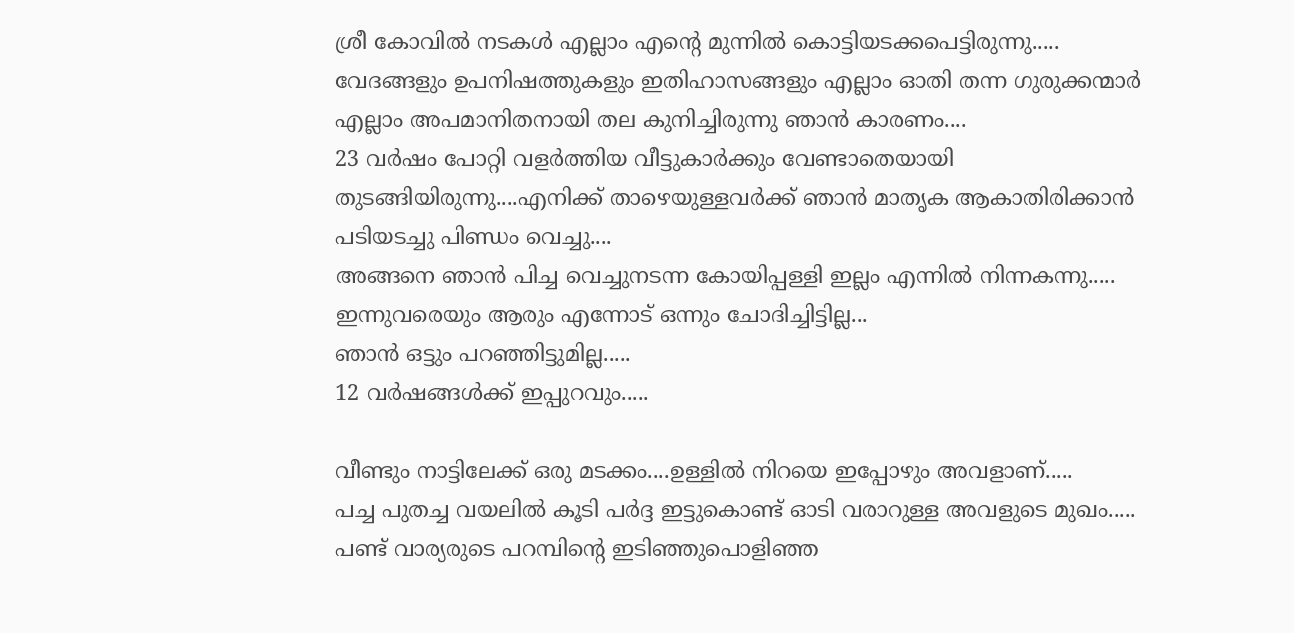ശ്രീ കോവിൽ നടകൾ എല്ലാം എന്റെ മുന്നിൽ കൊട്ടിയടക്കപെട്ടിരുന്നു.....
വേദങ്ങളും ഉപനിഷത്തുകളും ഇതിഹാസങ്ങളും എല്ലാം ഓതി തന്ന ഗുരുക്കന്മാർ എല്ലാം അപമാനിതനായി തല കുനിച്ചിരുന്നു ഞാൻ കാരണം....
23 വർഷം പോറ്റി വളർത്തിയ വീട്ടുകാർക്കും വേണ്ടാതെയായി തുടങ്ങിയിരുന്നു....എനിക്ക് താഴെയുള്ളവർക്ക് ഞാൻ മാതൃക ആകാതിരിക്കാൻ പടിയടച്ചു പിണ്ഡം വെച്ചു....
അങ്ങനെ ഞാൻ പിച്ച വെച്ചുനടന്ന കോയിപ്പള്ളി ഇല്ലം എന്നിൽ നിന്നകന്നു.....
ഇന്നുവരെയും ആരും എന്നോട് ഒന്നും ചോദിച്ചിട്ടില്ല...
ഞാൻ ഒട്ടും പറഞ്ഞിട്ടുമില്ല.....
12 വർഷങ്ങൾക്ക് ഇപ്പുറവും.....

വീണ്ടും നാട്ടിലേക്ക് ഒരു മടക്കം....ഉള്ളിൽ നിറയെ ഇപ്പോഴും അവളാണ്.....
പച്ച പുതച്ച വയലിൽ കൂടി പർദ്ദ ഇട്ടുകൊണ്ട് ഓടി വരാറുള്ള അവളുടെ മുഖം.....
പണ്ട് വാര്യരുടെ പറമ്പിന്റെ ഇടിഞ്ഞുപൊളിഞ്ഞ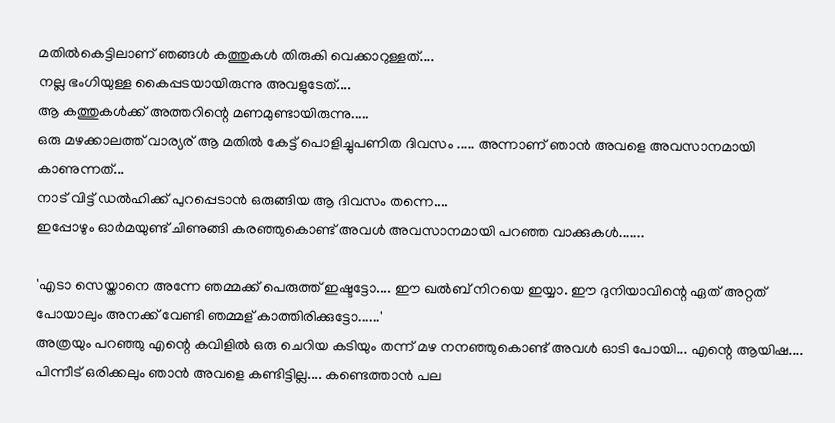മതിൽകെട്ടിലാണ് ഞങ്ങൾ കത്തുകൾ തിരുകി വെക്കാറുള്ളത്....
നല്ല ഭംഗിയുള്ള കൈപ്പടയായിരുന്നു അവളുടേത്....
ആ കത്തുകൾക്ക് അത്തറിന്റെ മണമുണ്ടായിരുന്നു.....
ഒരു മഴക്കാലത്ത് വാര്യര് ആ മതിൽ കേട്ട് പൊളിച്ചുപണിത ദിവസം ..... അന്നാണ് ഞാൻ അവളെ അവസാനമായി കാണുന്നത്...
നാട് വിട്ട് ഡൽഹിക്ക് പുറപ്പെടാൻ ഒരുങ്ങിയ ആ ദിവസം തന്നെ....
ഇപ്പോഴും ഓർമയുണ്ട് ചിണുങ്ങി കരഞ്ഞുകൊണ്ട് അവൾ അവസാനമായി പറഞ്ഞ വാക്കുകൾ.......

'എടാ സെയ്താനെ അന്നേ ഞമ്മക്ക് പെരുത്ത് ഇഷ്ടട്ടോ.... ഈ ഖൽബ് നിറയെ ഇയ്യാ. ഈ ദുനിയാവിന്റെ ഏത് അറ്റത് പോയാലും അനക്ക് വേണ്ടി ഞമ്മള് കാത്തിരിക്കുട്ടോ......'
അത്രയും പറഞ്ഞു എന്റെ കവിളിൽ ഒരു ചെറിയ കടിയും തന്ന് മഴ നനഞ്ഞുകൊണ്ട് അവൾ ഓടി പോയി... എന്റെ ആയിഷ....
പിന്നീട് ഒരിക്കലും ഞാൻ അവളെ കണ്ടിട്ടില്ല.... കണ്ടെത്താൻ പല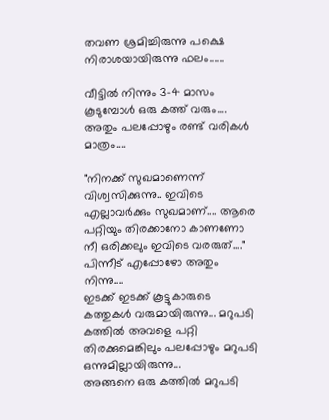തവണ ശ്രമിച്ചിരുന്നു പക്ഷെ നിരാശയായിരുന്നു ഫലം......

വീട്ടിൽ നിന്നും 3-4 മാസം കൂടുമ്പോൾ ഒരു കത്ത് വരും.... അതും പലപ്പോഴും രണ്ട് വരികൾ മാത്രം....

"നിനക്ക് സുഖമാണെന്ന് വിശ്വസിക്കുന്നു.. ഇവിടെ എല്ലാവർക്കും സുഖമാണ്.... ആരെ പറ്റിയും തിരക്കാനോ കാണണോ നീ ഒരിക്കലും ഇവിടെ വരരുത്...."
പിന്നീട് എപ്പോഴോ അതും നിന്നു....
ഇടക്ക് ഇടക്ക് കൂട്ടുകാരുടെ കത്തുകൾ വരുമായിരുന്നു... മറുപടി കത്തിൽ അവളെ പറ്റി തിരക്കുമെങ്കിലും പലപ്പോഴും മറുപടി ഒന്നുമില്ലായിരുന്നു...
അങ്ങനെ ഒരു കത്തിൽ മറുപടി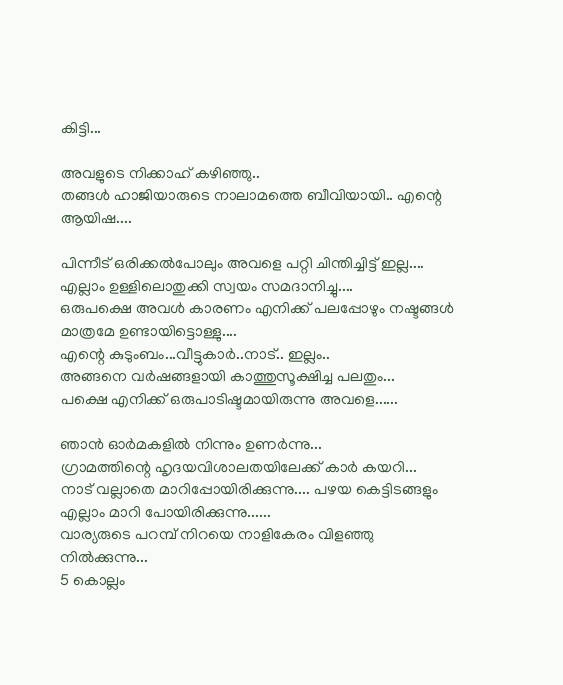കിട്ടി...

അവളുടെ നിക്കാഹ് കഴിഞ്ഞു..
തങ്ങൾ ഹാജിയാരുടെ നാലാമത്തെ ബീവിയായി.. എന്റെ ആയിഷ....

പിന്നീട് ഒരിക്കൽപോലും അവളെ പറ്റി ചിന്തിച്ചിട്ട് ഇല്ല.... എല്ലാം ഉള്ളിലൊതുക്കി സ്വയം സമദാനിച്ചു....
ഒരുപക്ഷെ അവൾ കാരണം എനിക്ക് പലപ്പോഴും നഷ്ടങ്ങൾ മാത്രമേ ഉണ്ടായിട്ടൊള്ളു....
എന്റെ കുടുംബം...വീട്ടുകാർ..നാട്.. ഇല്ലം..
അങ്ങനെ വർഷങ്ങളായി കാത്തുസൂക്ഷിച്ച പലതും...
പക്ഷെ എനിക്ക് ഒരുപാടിഷ്ടമായിരുന്നു അവളെ......

ഞാൻ ഓർമകളിൽ നിന്നും ഉണർന്നു...
ഗ്രാമത്തിന്റെ ഹൃദയവിശാലതയിലേക്ക് കാർ കയറി...
നാട് വല്ലാതെ മാറിപ്പോയിരിക്കുന്നു.... പഴയ കെട്ടിടങ്ങളും എല്ലാം മാറി പോയിരിക്കുന്നു......
വാര്യരുടെ പറമ്പ് നിറയെ നാളികേരം വിളഞ്ഞു നിൽക്കുന്നു...
5 കൊല്ലം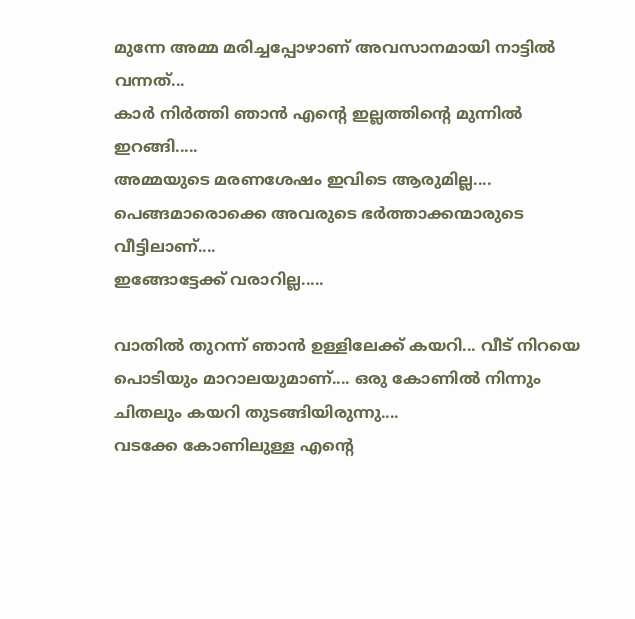മുന്നേ അമ്മ മരിച്ചപ്പോഴാണ് അവസാനമായി നാട്ടിൽ വന്നത്...
കാർ നിർത്തി ഞാൻ എന്റെ ഇല്ലത്തിന്റെ മുന്നിൽ ഇറങ്ങി.....
അമ്മയുടെ മരണശേഷം ഇവിടെ ആരുമില്ല....
പെങ്ങമാരൊക്കെ അവരുടെ ഭർത്താക്കന്മാരുടെ വീട്ടിലാണ്....
ഇങ്ങോട്ടേക്ക് വരാറില്ല.....

വാതിൽ തുറന്ന് ഞാൻ ഉള്ളിലേക്ക് കയറി... വീട് നിറയെ പൊടിയും മാറാലയുമാണ്.... ഒരു കോണിൽ നിന്നും ചിതലും കയറി തുടങ്ങിയിരുന്നു....
വടക്കേ കോണിലുള്ള എന്റെ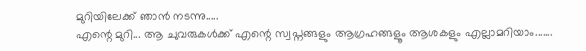മുറിയിലേക്ക് ഞാൻ നടന്നു.....
എന്റെ മുറി... ആ ചുവരുകൾക്ക് എന്റെ സ്വപ്നങ്ങളും ആഗ്രഹങ്ങളൂം ആശകളും എല്ലാമറിയാം.......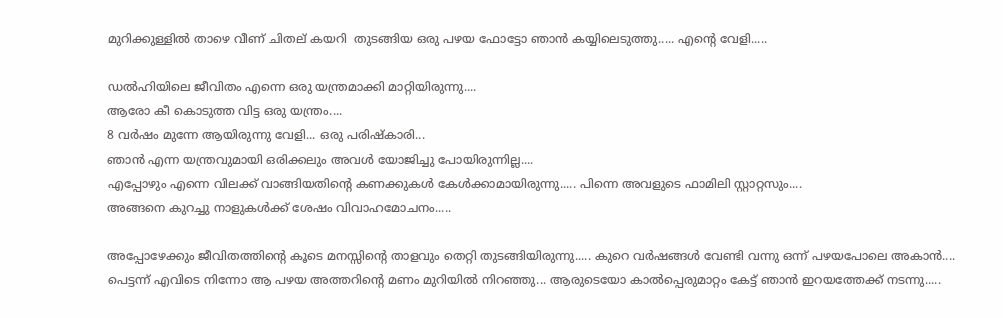മുറിക്കുള്ളിൽ താഴെ വീണ് ചിതല് കയറി  തുടങ്ങിയ ഒരു പഴയ ഫോട്ടോ ഞാൻ കയ്യിലെടുത്തു..... എന്റെ വേളി.....

ഡൽഹിയിലെ ജീവിതം എന്നെ ഒരു യന്ത്രമാക്കി മാറ്റിയിരുന്നു....
ആരോ കീ കൊടുത്ത വിട്ട ഒരു യന്ത്രം....
8 വർഷം മുന്നേ ആയിരുന്നു വേളി... ഒരു പരിഷ്കാരി...
ഞാൻ എന്ന യന്ത്രവുമായി ഒരിക്കലും അവൾ യോജിച്ചു പോയിരുന്നില്ല....
എപ്പോഴും എന്നെ വിലക്ക് വാങ്ങിയതിന്റെ കണക്കുകൾ കേൾക്കാമായിരുന്നു..... പിന്നെ അവളുടെ ഫാമിലി സ്റ്റാറ്റസും....
അങ്ങനെ കുറച്ചു നാളുകൾക്ക് ശേഷം വിവാഹമോചനം.....

അപ്പോഴേക്കും ജീവിതത്തിന്റെ കൂടെ മനസ്സിന്റെ താളവും തെറ്റി തുടങ്ങിയിരുന്നു..... കുറെ വർഷങ്ങൾ വേണ്ടി വന്നു ഒന്ന് പഴയപോലെ അകാൻ....
പെട്ടന്ന് എവിടെ നിന്നോ ആ പഴയ അത്തറിന്റെ മണം മുറിയിൽ നിറഞ്ഞു... ആരുടെയോ കാൽപ്പെരുമാറ്റം കേട്ട് ഞാൻ ഇറയത്തേക്ക് നടന്നു.....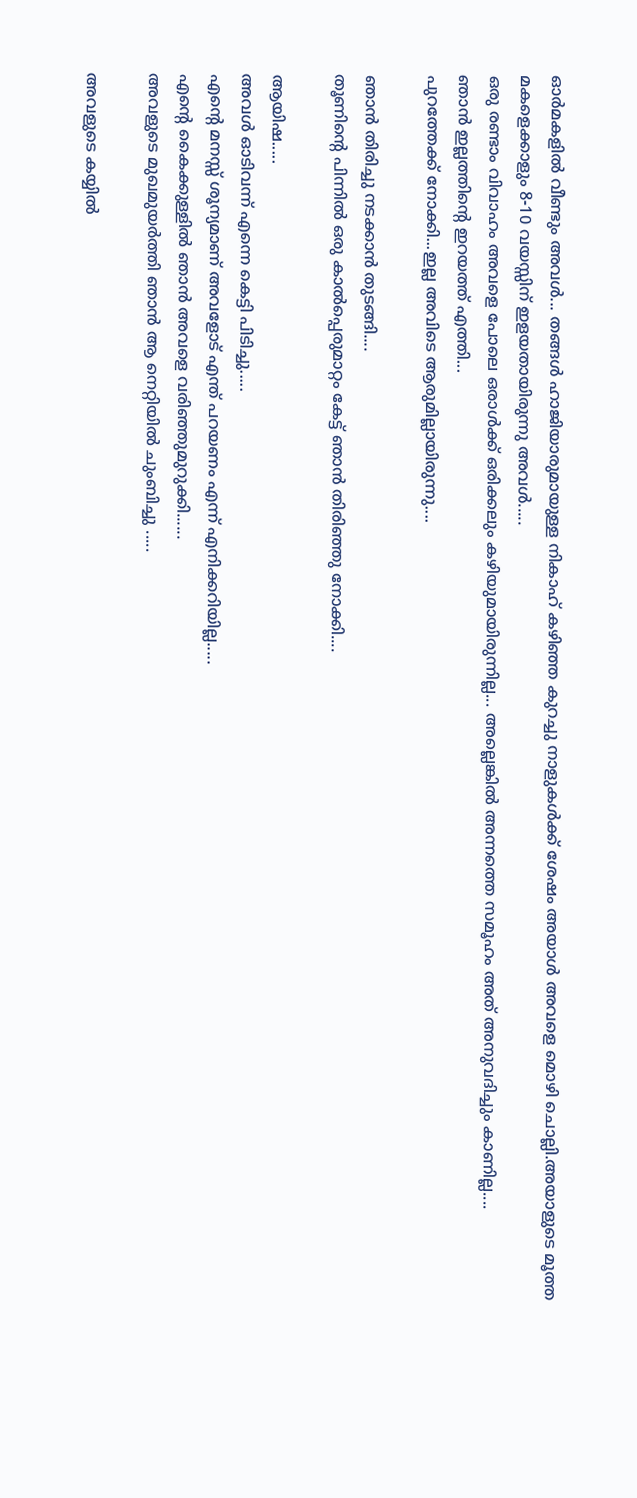ഓർമകളിൽ വീണ്ടും അവൾ... തങ്ങൾ ഹാജിയാരുമായുള്ള നികാഹ് കഴിഞ്ഞ കുറച്ചു നാളുകൾക്ക് ശേഷം അയാൾ അവളെ മൊഴി ചൊല്ലി.അയാളുടെ മൂത്ത മകളെക്കാളും 8-10 വയസ്സിന് ഇളയതായിരുന്നു അവൾ.....
ഒരു രണ്ടാം വിവാഹം അവളെ പോലെ ഒരാൾക്ക് ഒരിക്കലും കഴിയുമായിരുന്നില്ല... അല്ലെങ്കിൽ അന്നത്തെ സമൂഹം അത് അനുവദിച്ചും കാണില്ല....
ഞാൻ ഇല്ലത്തിന്റെ ഇറയത്ത് എത്തി...
പുറത്തേക്ക് നോക്കി...ഇല്ല അവിടെ ആരുമില്ലായിരുന്നു....

ഞാൻ തിരിച്ചു നടക്കാൻ തുടങ്ങി....
തൂണിന്റെ പിന്നിൽ ഒരു കാൽപ്പെരുമാറ്റം കേട്ട് ഞാൻ തിരിഞ്ഞു നോക്കി....

ആയിഷ.....
അവൾ ഓടിവന്ന് എന്നെ കെട്ടി പിടിച്ചു.....
എന്റെ മനസ്സ് ശൂന്യമാണ് അവളോട് എന്ത് പറയണം എന്ന് എനിക്കറിയില്ല.....
എന്റെ കൈക്കുള്ളിൽ ഞാൻ അവളെ വരിഞ്ഞുമുറുക്കി......
അവളുടെ മുഖമുയർത്തി ഞാൻ ആ നെറ്റിയിൽ ചുംബിച്ചു .....

അവളുടെ കയ്യിൽ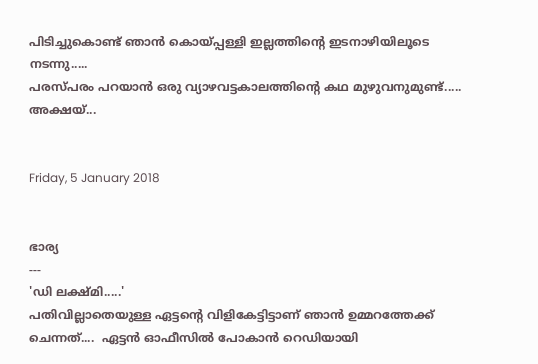പിടിച്ചുകൊണ്ട് ഞാൻ കൊയ്പ്പള്ളി ഇല്ലത്തിന്റെ ഇടനാഴിയിലൂടെ നടന്നു.....
പരസ്പരം പറയാൻ ഒരു വ്യാഴവട്ടകാലത്തിന്റെ കഥ മുഴുവനുമുണ്ട്.....
അക്ഷയ്...


Friday, 5 January 2018


ഭാര്യ
---
'ഡി ലക്ഷ്മി.....'
പതിവില്ലാതെയുള്ള ഏട്ടന്റെ വിളികേട്ടിട്ടാണ് ഞാൻ ഉമ്മറത്തേക്ക് ചെന്നത്....  ഏട്ടൻ ഓഫീസിൽ പോകാൻ റെഡിയായി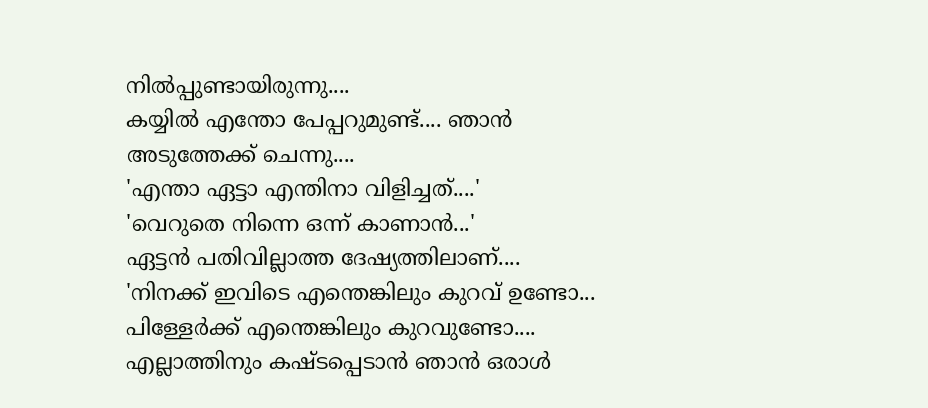നിൽപ്പുണ്ടായിരുന്നു....
കയ്യിൽ എന്തോ പേപ്പറുമുണ്ട്.... ഞാൻ അടുത്തേക്ക് ചെന്നു....
'എന്താ ഏട്ടാ എന്തിനാ വിളിച്ചത്....'
'വെറുതെ നിന്നെ ഒന്ന് കാണാൻ...'
ഏട്ടൻ പതിവില്ലാത്ത ദേഷ്യത്തിലാണ്....
'നിനക്ക് ഇവിടെ എന്തെങ്കിലും കുറവ് ഉണ്ടോ... പിള്ളേർക്ക് എന്തെങ്കിലും കുറവുണ്ടോ.... എല്ലാത്തിനും കഷ്ടപ്പെടാൻ ഞാൻ ഒരാൾ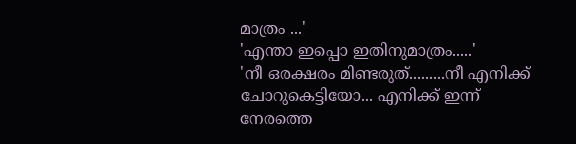മാത്രം ...'
'എന്താ ഇപ്പൊ ഇതിനുമാത്രം.....'
'നീ ഒരക്ഷരം മിണ്ടരുത്.........നീ എനിക്ക് ചോറുകെട്ടിയോ... എനിക്ക് ഇന്ന് നേരത്തെ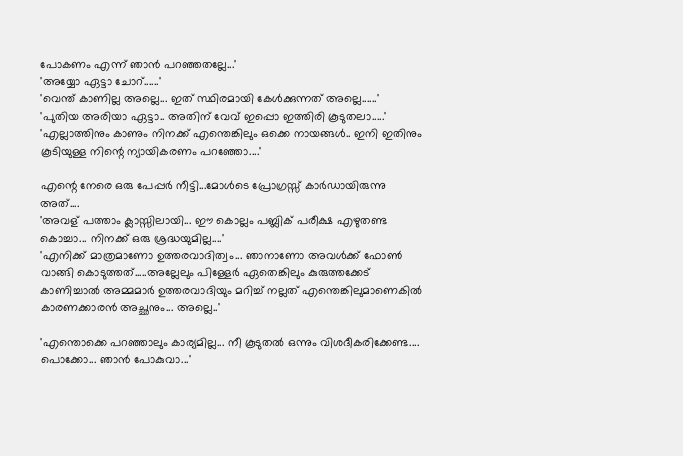പോകണം എന്ന് ഞാൻ പറഞ്ഞതല്ലേ...'
'അയ്യോ ഏട്ടാ ചോറ്......'
'വെന്ത് കാണില്ല അല്ലെ... ഇത് സ്ഥിരമായി കേൾക്കുന്നത് അല്ലെ......'
'പുതിയ അരിയാ ഏട്ടാ.. അതിന് വേവ് ഇപ്പൊ ഇത്തിരി കൂടുതലാ.....'
'എല്ലാത്തിനും കാണും നിനക്ക് എന്തെങ്കിലും ഒക്കെ നായങ്ങൾ.. ഇനി ഇതിനും കൂടിയുള്ള നിന്റെ ന്യായികരണം പറഞ്ഞോ....'

എന്റെ നേരെ ഒരു പേപ്പർ നീട്ടി...മോൾടെ പ്രോഗ്രസ്സ് കാർഡായിരുന്നു അത്....
'അവള് പത്താം ക്ലാസ്സിലായി... ഈ കൊല്ലം പബ്ലിക് പരീക്ഷ എഴുതണ്ട കൊച്ചാ... നിനക്ക് ഒരു ശ്രദ്ധയുമില്ല....'
'എനിക്ക് മാത്രമാണോ ഉത്തരവാദിത്വം... ഞാനാണോ അവൾക്ക് ഫോൺ വാങ്ങി കൊടുത്തത്.....അല്ലേലും പിള്ളേർ ഏതെങ്കിലും കുരുത്തക്കേട് കാണിച്ചാൽ അമ്മമാർ ഉത്തരവാദിയും മറിച്ച്‌ നല്ലത് എന്തെങ്കിലുമാണെകിൽ കാരണക്കാരൻ അച്ഛനും... അല്ലെ..'

'എന്തൊക്കെ പറഞ്ഞാലും കാര്യമില്ല... നീ കൂടുതൽ ഒന്നും വിശദീകരിക്കേണ്ട.... പൊക്കോ... ഞാൻ പോകുവാ...'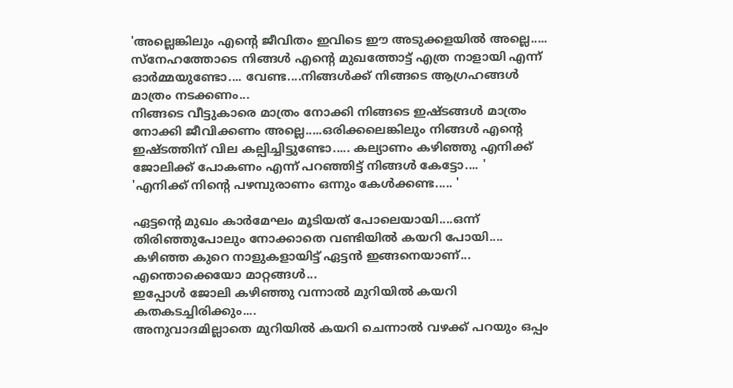'അല്ലെങ്കിലും എന്റെ ജീവിതം ഇവിടെ ഈ അടുക്കളയിൽ അല്ലെ..... സ്നേഹത്തോടെ നിങ്ങൾ എന്റെ മുഖത്തോട്ട് എത്ര നാളായി എന്ന് ഓർമ്മയുണ്ടോ.... വേണ്ട....നിങ്ങൾക്ക് നിങ്ങടെ ആഗ്രഹങ്ങൾ മാത്രം നടക്കണം...
നിങ്ങടെ വീട്ടുകാരെ മാത്രം നോക്കി നിങ്ങടെ ഇഷ്ടങ്ങൾ മാത്രം നോക്കി ജീവിക്കണം അല്ലെ.....ഒരിക്കലെങ്കിലും നിങ്ങൾ എന്റെ ഇഷ്ടത്തിന് വില കല്പിച്ചിട്ടുണ്ടോ..... കല്യാണം കഴിഞ്ഞു എനിക്ക് ജോലിക്ക് പോകണം എന്ന് പറഞ്ഞിട്ട് നിങ്ങൾ കേട്ടോ.... '
'എനിക്ക് നിന്റെ പഴമ്പുരാണം ഒന്നും കേൾക്കണ്ട..... '

ഏട്ടന്റെ മുഖം കാർമേഘം മൂടിയത് പോലെയായി....ഒന്ന് തിരിഞ്ഞുപോലും നോക്കാതെ വണ്ടിയിൽ കയറി പോയി....
കഴിഞ്ഞ കുറെ നാളുകളായിട്ട് ഏട്ടൻ ഇങ്ങനെയാണ്... എന്തൊക്കെയോ മാറ്റങ്ങൾ...
ഇപ്പോൾ ജോലി കഴിഞ്ഞു വന്നാൽ മുറിയിൽ കയറി കതകടച്ചിരിക്കും....
അനുവാദമില്ലാതെ മുറിയിൽ കയറി ചെന്നാൽ വഴക്ക് പറയും ഒപ്പം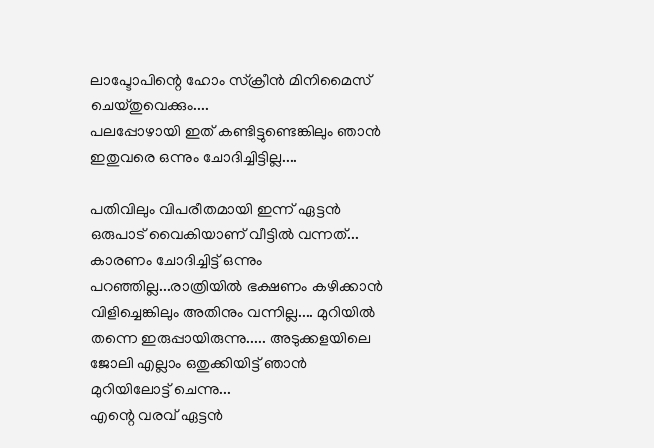ലാപ്ടോപിന്റെ ഹോം സ്ക്രീൻ മിനിമൈസ് ചെയ്തുവെക്കും....
പലപ്പോഴായി ഇത് കണ്ടിട്ടുണ്ടെങ്കിലും ഞാൻ ഇതുവരെ ഒന്നും ചോദിച്ചിട്ടില്ല....

പതിവിലും വിപരീതമായി ഇന്ന് ഏട്ടൻ ഒരുപാട് വൈകിയാണ് വീട്ടിൽ വന്നത്... കാരണം ചോദിച്ചിട്ട് ഒന്നും പറഞ്ഞില്ല...രാത്രിയിൽ ഭക്ഷണം കഴിക്കാൻ വിളിച്ചെങ്കിലും അതിനും വന്നില്ല.... മുറിയിൽ തന്നെ ഇരുപ്പായിരുന്നു..... അടുക്കളയിലെ ജോലി എല്ലാം ഒതുക്കിയിട്ട് ഞാൻ മുറിയിലോട്ട് ചെന്നു...
എന്റെ വരവ് ഏട്ടൻ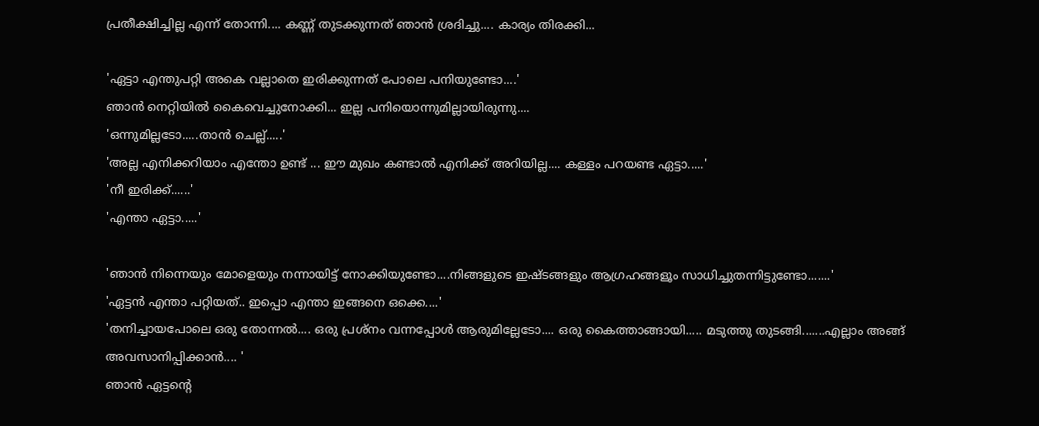പ്രതീക്ഷിച്ചില്ല എന്ന് തോന്നി.... കണ്ണ് തുടക്കുന്നത് ഞാൻ ശ്രദിച്ചു.... കാര്യം തിരക്കി...

'ഏട്ടാ എന്തുപറ്റി അകെ വല്ലാതെ ഇരിക്കുന്നത് പോലെ പനിയുണ്ടോ....'
ഞാൻ നെറ്റിയിൽ കൈവെച്ചുനോക്കി... ഇല്ല പനിയൊന്നുമില്ലായിരുന്നു....
'ഒന്നുമില്ലടോ.....താൻ ചെല്ല്.....'
'അല്ല എനിക്കറിയാം എന്തോ ഉണ്ട് ... ഈ മുഖം കണ്ടാൽ എനിക്ക് അറിയില്ല.... കള്ളം പറയണ്ട ഏട്ടാ.....'
'നീ ഇരിക്ക്......'
'എന്താ ഏട്ടാ.....'

'ഞാൻ നിന്നെയും മോളെയും നന്നായിട്ട് നോക്കിയുണ്ടോ....നിങ്ങളുടെ ഇഷ്ടങ്ങളും ആഗ്രഹങ്ങളൂം സാധിച്ചുതന്നിട്ടുണ്ടോ.......'
'ഏട്ടൻ എന്താ പറ്റിയത്.. ഇപ്പൊ എന്താ ഇങ്ങനെ ഒക്കെ....'
'തനിച്ചായപോലെ ഒരു തോന്നൽ.... ഒരു പ്രശ്നം വന്നപ്പോൾ ആരുമില്ലേടോ.... ഒരു കൈത്താങ്ങായി..... മടുത്തു തുടങ്ങി.......എല്ലാം അങ്ങ് അവസാനിപ്പിക്കാൻ.... '
ഞാൻ ഏട്ടന്റെ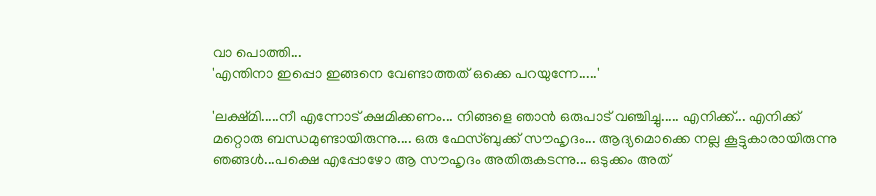വാ പൊത്തി...
'എന്തിനാ ഇപ്പൊ ഇങ്ങനെ വേണ്ടാത്തത് ഒക്കെ പറയുന്നേ.....'

'ലക്ഷ്മി.....നീ എന്നോട് ക്ഷമിക്കണം... നിങ്ങളെ ഞാൻ ഒരുപാട് വഞ്ചിച്ചു..... എനിക്ക്... എനിക്ക് മറ്റൊരു ബന്ധമുണ്ടായിരുന്നു.... ഒരു ഫേസ്ബുക്ക് സൗഹൃദം... ആദ്യമൊക്കെ നല്ല കൂട്ടുകാരായിരുന്നു ഞങ്ങൾ...പക്ഷെ എപ്പോഴോ ആ സൗഹൃദം അതിരുകടന്നു... ഒടുക്കം അത്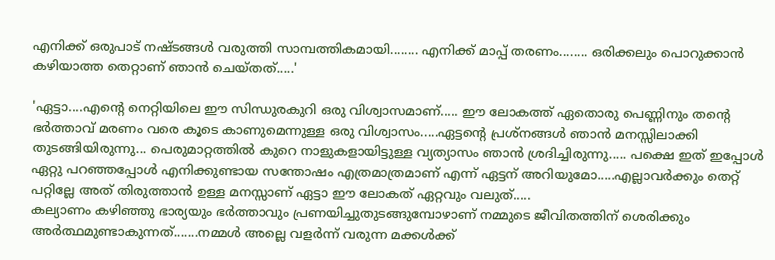എനിക്ക് ഒരുപാട് നഷ്ടങ്ങൾ വരുത്തി സാമ്പത്തികമായി........ എനിക്ക് മാപ്പ് തരണം........ ഒരിക്കലും പൊറുക്കാൻ കഴിയാത്ത തെറ്റാണ് ഞാൻ ചെയ്തത്.....'

'ഏട്ടാ....എന്റെ നെറ്റിയിലെ ഈ സിന്ധുരകുറി ഒരു വിശ്വാസമാണ്..... ഈ ലോകത്ത് ഏതൊരു പെണ്ണിനും തന്റെ ഭർത്താവ് മരണം വരെ കൂടെ കാണുമെന്നുള്ള ഒരു വിശ്വാസം.....ഏട്ടന്റെ പ്രശ്നങ്ങൾ ഞാൻ മനസ്സിലാക്കി തുടങ്ങിയിരുന്നു... പെരുമാറ്റത്തിൽ കുറെ നാളുകളായിട്ടുള്ള വ്യത്യാസം ഞാൻ ശ്രദിച്ചിരുന്നു..... പക്ഷെ ഇത് ഇപ്പോൾ ഏറ്റു പറഞ്ഞപ്പോൾ എനിക്കുണ്ടായ സന്തോഷം എത്രമാത്രമാണ് എന്ന് ഏട്ടന് അറിയുമോ.....എല്ലാവർക്കും തെറ്റ് പറ്റില്ലേ അത് തിരുത്താൻ ഉള്ള മനസ്സാണ് ഏട്ടാ ഈ ലോകത് ഏറ്റവും വലുത്.....
കല്യാണം കഴിഞ്ഞു ഭാര്യയും ഭർത്താവും പ്രണയിച്ചുതുടങ്ങുമ്പോഴാണ് നമ്മുടെ ജീവിതത്തിന് ശെരിക്കും അർത്ഥമുണ്ടാകുന്നത്.......നമ്മൾ അല്ലെ വളർന്ന് വരുന്ന മക്കൾക്ക്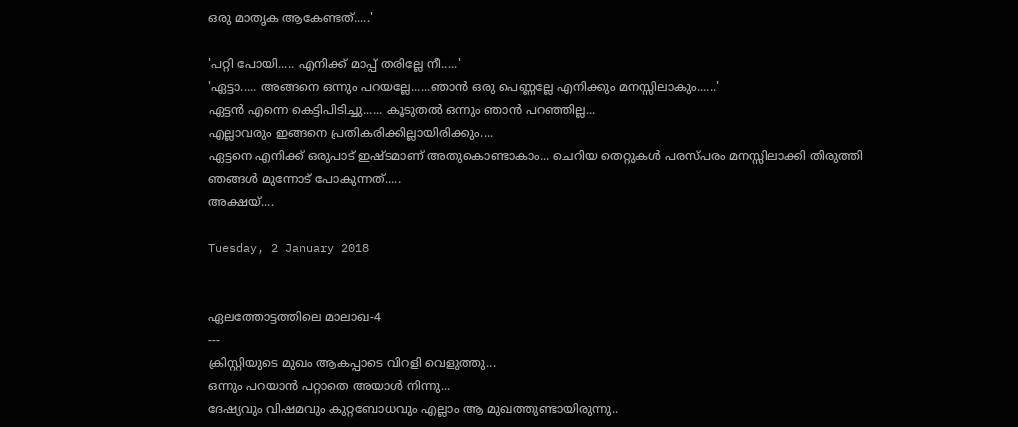ഒരു മാതൃക ആകേണ്ടത്.....'

'പറ്റി പോയി..... എനിക്ക് മാപ്പ് തരില്ലേ നീ.....'
'ഏട്ടാ..... അങ്ങനെ ഒന്നും പറയല്ലേ......ഞാൻ ഒരു പെണ്ണല്ലേ എനിക്കും മനസ്സിലാകും......'
ഏട്ടൻ എന്നെ കെട്ടിപിടിച്ചു...... കൂടുതൽ ഒന്നും ഞാൻ പറഞ്ഞില്ല...
എല്ലാവരും ഇങ്ങനെ പ്രതികരിക്കില്ലായിരിക്കും....
ഏട്ടനെ എനിക്ക് ഒരുപാട് ഇഷ്ടമാണ് അതുകൊണ്ടാകാം... ചെറിയ തെറ്റുകൾ പരസ്പരം മനസ്സിലാക്കി തിരുത്തി ഞങ്ങൾ മുന്നോട് പോകുന്നത്.....
അക്ഷയ്....

Tuesday, 2 January 2018


ഏലത്തോട്ടത്തിലെ മാലാഖ-4
---
ക്രിസ്റ്റിയുടെ മുഖം ആകപ്പാടെ വിറളി വെളുത്തു...
ഒന്നും പറയാൻ പറ്റാതെ അയാൾ നിന്നു...
ദേഷ്യവും വിഷമവും കുറ്റബോധവും എല്ലാം ആ മുഖത്തുണ്ടായിരുന്നു..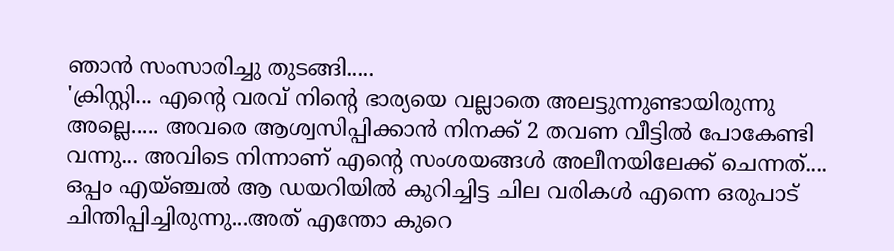ഞാൻ സംസാരിച്ചു തുടങ്ങി.....
'ക്രിസ്റ്റി... എന്റെ വരവ് നിന്റെ ഭാര്യയെ വല്ലാതെ അലട്ടുന്നുണ്ടായിരുന്നു അല്ലെ..... അവരെ ആശ്വസിപ്പിക്കാൻ നിനക്ക് 2 തവണ വീട്ടിൽ പോകേണ്ടി വന്നു... അവിടെ നിന്നാണ് എന്റെ സംശയങ്ങൾ അലീനയിലേക്ക് ചെന്നത്.... ഒപ്പം എയ്ഞ്ചൽ ആ ഡയറിയിൽ കുറിച്ചിട്ട ചില വരികൾ എന്നെ ഒരുപാട് ചിന്തിപ്പിച്ചിരുന്നു...അത് എന്തോ കുറെ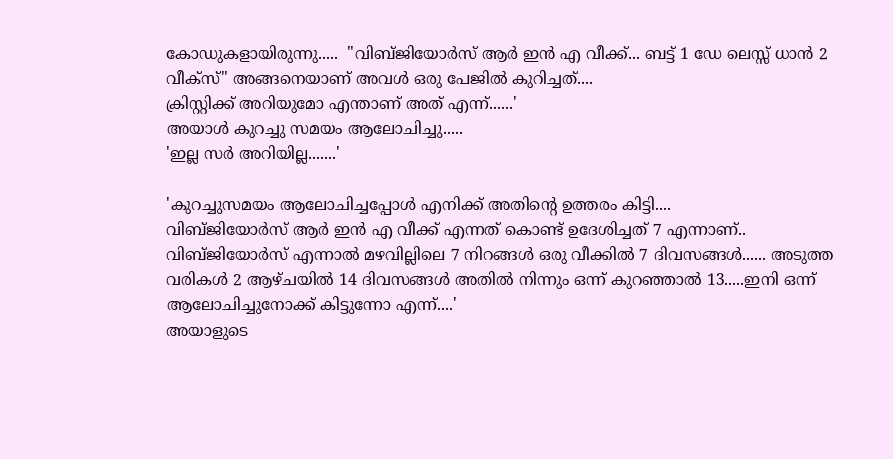കോഡുകളായിരുന്നു.....  "വിബ്‌ജിയോർസ് ആർ ഇൻ എ വീക്ക്... ബട്ട് 1 ഡേ ലെസ്സ് ധാൻ 2 വീക്സ്" അങ്ങനെയാണ് അവൾ ഒരു പേജിൽ കുറിച്ചത്....
ക്രിസ്റ്റിക്ക് അറിയുമോ എന്താണ് അത് എന്ന്......'
അയാൾ കുറച്ചു സമയം ആലോചിച്ചു.....
'ഇല്ല സർ അറിയില്ല.......'

'കുറച്ചുസമയം ആലോചിച്ചപ്പോൾ എനിക്ക് അതിന്റെ ഉത്തരം കിട്ടി....
വിബ്‌ജിയോർസ് ആർ ഇൻ എ വീക്ക് എന്നത് കൊണ്ട് ഉദേശിച്ചത് 7 എന്നാണ്..  വിബ്‌ജിയോർസ് എന്നാൽ മഴവില്ലിലെ 7 നിറങ്ങൾ ഒരു വീക്കിൽ 7 ദിവസങ്ങൾ...... അടുത്ത വരികൾ 2 ആഴ്‌ചയിൽ 14 ദിവസങ്ങൾ അതിൽ നിന്നും ഒന്ന് കുറഞ്ഞാൽ 13.....ഇനി ഒന്ന് ആലോചിച്ചുനോക്ക് കിട്ടുന്നോ എന്ന്....'
അയാളുടെ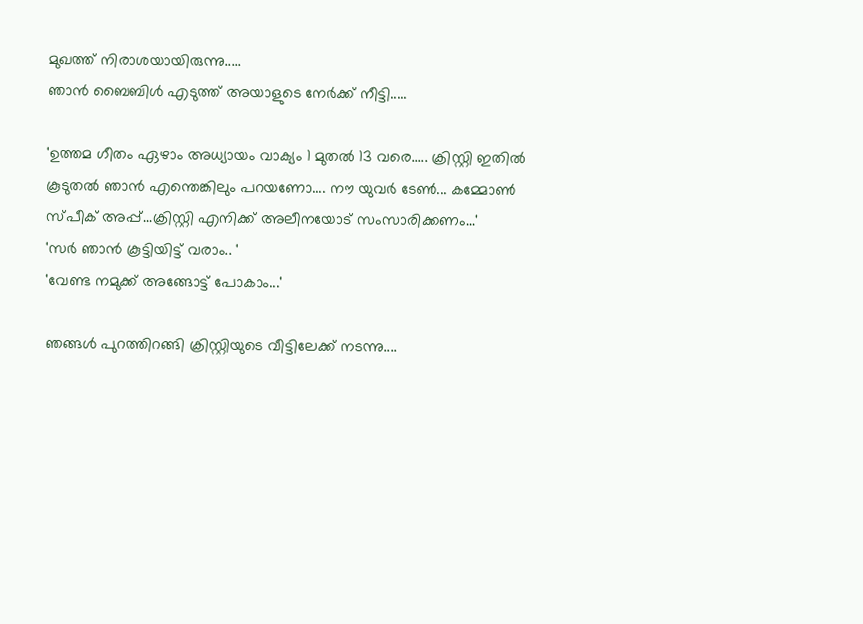മുഖത്ത് നിരാശയായിരുന്നു.....
ഞാൻ ബൈബിൾ എടുത്ത് അയാളുടെ നേർക്ക് നീട്ടി.....

'ഉത്തമ ഗീതം ഏഴാം അധ്യായം വാക്യം 1 മുതൽ 13 വരെ..... ക്രിസ്റ്റി ഇതിൽ കൂടുതൽ ഞാൻ എന്തെങ്കിലും പറയണോ.... നൗ യുവർ ടേൺ... കമ്മോൺ സ്പീക് അപ്പ്...ക്രിസ്റ്റി എനിക്ക് അലീനയോട് സംസാരിക്കണം...'
'സർ ഞാൻ കൂട്ടിയിട്ട് വരാം.. '
'വേണ്ട നമുക്ക് അങ്ങോട്ട് പോകാം...'

ഞങ്ങൾ പുറത്തിറങ്ങി ക്രിസ്റ്റിയുടെ വീട്ടിലേക്ക് നടന്നു....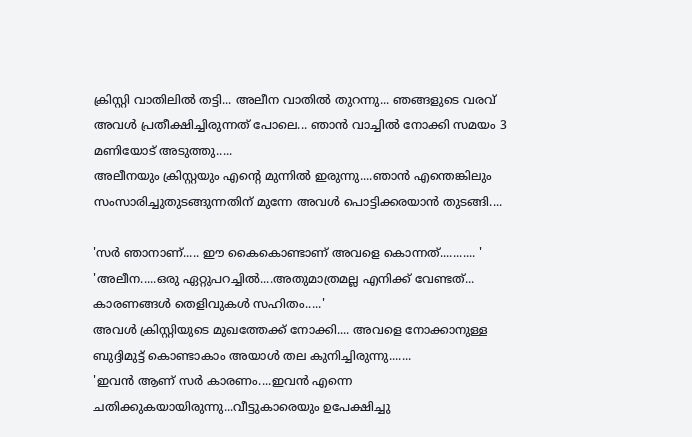ക്രിസ്റ്റി വാതിലിൽ തട്ടി... അലീന വാതിൽ തുറന്നു... ഞങ്ങളുടെ വരവ് അവൾ പ്രതീക്ഷിച്ചിരുന്നത് പോലെ... ഞാൻ വാച്ചിൽ നോക്കി സമയം 3 മണിയോട് അടുത്തു.....
അലീനയും ക്രിസ്റ്റയും എന്റെ മുന്നിൽ ഇരുന്നു....ഞാൻ എന്തെങ്കിലും സംസാരിച്ചുതുടങ്ങുന്നതിന് മുന്നേ അവൾ പൊട്ടിക്കരയാൻ തുടങ്ങി....

'സർ ഞാനാണ്..... ഈ കൈകൊണ്ടാണ് അവളെ കൊന്നത്........... '
'അലീന.....ഒരു ഏറ്റുപറച്ചിൽ....അതുമാത്രമല്ല എനിക്ക് വേണ്ടത്... കാരണങ്ങൾ തെളിവുകൾ സഹിതം.....'
അവൾ ക്രിസ്റ്റിയുടെ മുഖത്തേക്ക് നോക്കി.... അവളെ നോക്കാനുള്ള ബുദ്ദിമുട്ട് കൊണ്ടാകാം അയാൾ തല കുനിച്ചിരുന്നു.......
'ഇവൻ ആണ് സർ കാരണം....ഇവൻ എന്നെ ചതിക്കുകയായിരുന്നു...വീട്ടുകാരെയും ഉപേക്ഷിച്ചു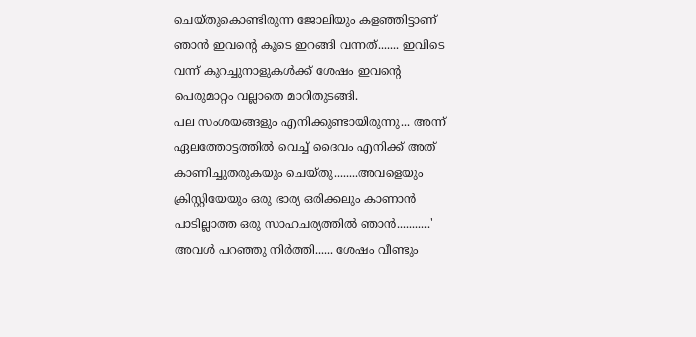ചെയ്തുകൊണ്ടിരുന്ന ജോലിയും കളഞ്ഞിട്ടാണ് ഞാൻ ഇവന്റെ കൂടെ ഇറങ്ങി വന്നത്....... ഇവിടെ വന്ന് കുറച്ചുനാളുകൾക്ക് ശേഷം ഇവന്റെ പെരുമാറ്റം വല്ലാതെ മാറിതുടങ്ങി.
പല സംശയങ്ങളും എനിക്കുണ്ടായിരുന്നു... അന്ന് ഏലത്തോട്ടത്തിൽ വെച്ച് ദൈവം എനിക്ക് അത് കാണിച്ചുതരുകയും ചെയ്തു........അവളെയും ക്രിസ്റ്റിയേയും ഒരു ഭാര്യ ഒരിക്കലും കാണാൻ പാടില്ലാത്ത ഒരു സാഹചര്യത്തിൽ ഞാൻ...........'
അവൾ പറഞ്ഞു നിർത്തി...... ശേഷം വീണ്ടും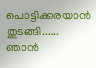പൊട്ടിക്കരയാൻ തുടങ്ങി......
ഞാൻ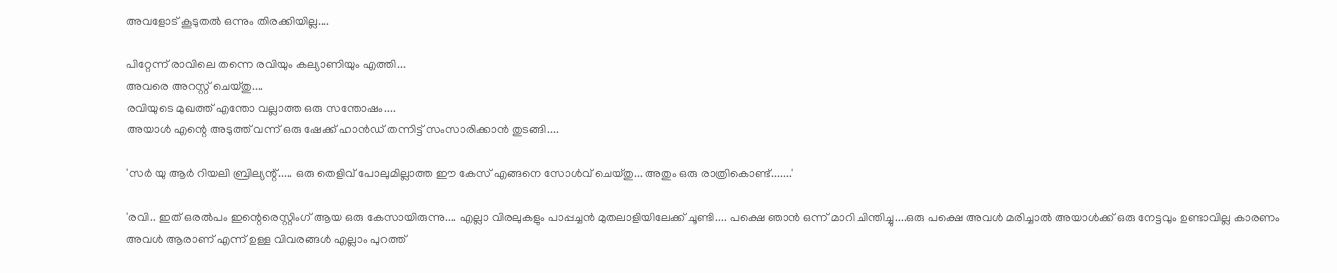അവളോട് കൂടുതൽ ഒന്നും തിരക്കിയില്ല....

പിറ്റേന്ന് രാവിലെ തന്നെ രവിയും കല്യാണിയും എത്തി...
അവരെ അറസ്റ്റ് ചെയ്തു....
രവിയുടെ മുഖത്ത് എന്തോ വല്ലാത്ത ഒരു സന്തോഷം....
അയാൾ എന്റെ അടുത്ത് വന്ന് ഒരു ഷേക്ക് ഹാൻഡ് തന്നിട്ട് സംസാരിക്കാൻ തുടങ്ങി....

'സർ യു ആർ റിയലി ബ്രില്യന്റ്..... ഒരു തെളിവ് പോലുമില്ലാത്ത ഈ കേസ് എങ്ങനെ സോൾവ് ചെയ്തു... അതും ഒരു രാത്രികൊണ്ട്.......'

'രവി.. ഇത് ഒരൽപം ഇന്റെരെസ്റ്റിംഗ് ആയ ഒരു കേസായിരുന്നു.... എല്ലാ വിരലുകളും പാപ്പച്ചൻ മുതലാളിയിലേക്ക് ചൂണ്ടി.... പക്ഷെ ഞാൻ ഒന്ന് മാറി ചിന്തിച്ചു....ഒരു പക്ഷെ അവൾ മരിച്ചാൽ അയാൾക്ക് ഒരു നേട്ടവും ഉണ്ടാവില്ല കാരണം അവൾ ആരാണ് എന്ന് ഉള്ള വിവരങ്ങൾ എല്ലാം പുറത്ത്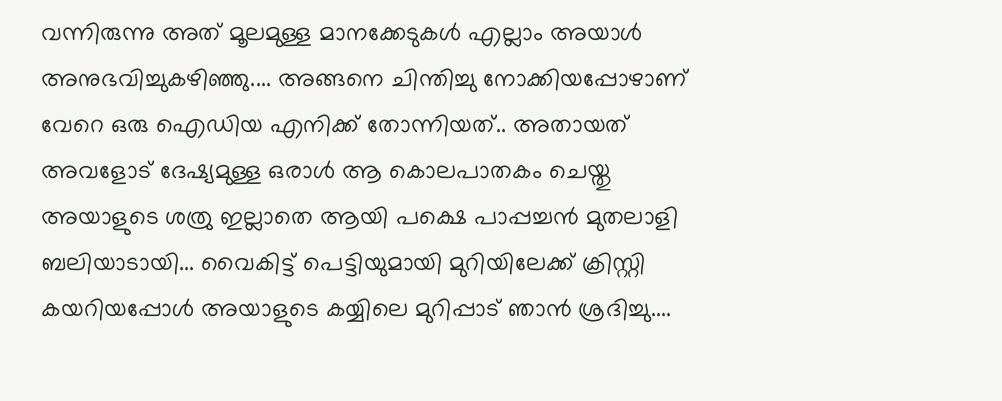വന്നിരുന്നു അത് മൂലമുള്ള മാനക്കേടുകൾ എല്ലാം അയാൾ അനുഭവിച്ചുകഴിഞ്ഞു.... അങ്ങനെ ചിന്തിച്ചു നോക്കിയപ്പോഴാണ് വേറെ ഒരു ഐഡിയ എനിക്ക് തോന്നിയത്.. അതായത് അവളോട് ദേഷ്യമുള്ള ഒരാൾ ആ കൊലപാതകം ചെയ്തു അയാളുടെ ശത്രു ഇല്ലാതെ ആയി പക്ഷെ പാപ്പച്ചൻ മുതലാളി ബലിയാടായി... വൈകിട്ട് പെട്ടിയുമായി മുറിയിലേക്ക് ക്രിസ്റ്റി കയറിയപ്പോൾ അയാളുടെ കയ്യിലെ മുറിപ്പാട് ഞാൻ ശ്രദിച്ചു....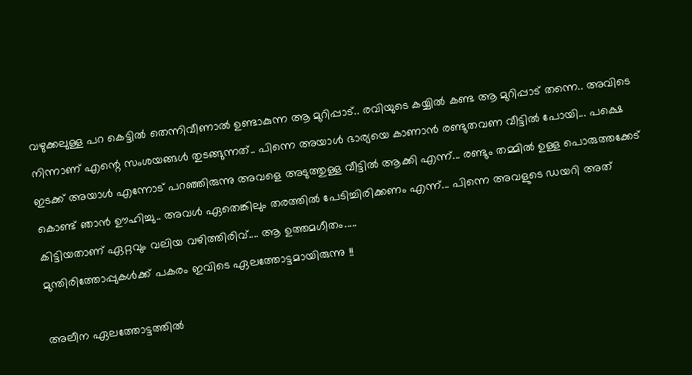വഴുക്കലുള്ള പറ കെട്ടിൽ തെന്നിവീണാൽ ഉണ്ടാകുന്ന ആ മുറിപ്പാട്.. രവിയുടെ കയ്യിൽ കണ്ട ആ മുറിപ്പാട് തന്നെ.. അവിടെ നിന്നാണ് എന്റെ സംശയങ്ങൾ തുടങ്ങുന്നത്.. പിന്നെ അയാൾ ഭാര്യയെ കാണാൻ രണ്ടുതവണ വീട്ടിൽ പോയി... പക്ഷെ ഇടക്ക് അയാൾ എന്നോട് പറഞ്ഞിരുന്നു അവളെ അടുത്തുള്ള വീട്ടിൽ ആക്കി എന്ന്... രണ്ടും തമ്മിൽ ഉള്ള പൊരുത്തക്കേട് കൊണ്ട് ഞാൻ ഊഹിച്ചു.. അവൾ ഏതെങ്കിലും തരത്തിൽ പേടിച്ചിരിക്കണം എന്ന്... പിന്നെ അവളുടെ ഡയറി അത് കിട്ടിയതാണ് ഏറ്റവും വലിയ വഴിത്തിരിവ്.... ആ ഉത്തമഗീതം.....
മുന്തിരിത്തോപ്പുകൾക്ക് പകരം ഇവിടെ ഏലത്തോട്ടമായിരുന്നു !!

അലീന ഏലത്തോട്ടത്തിൽ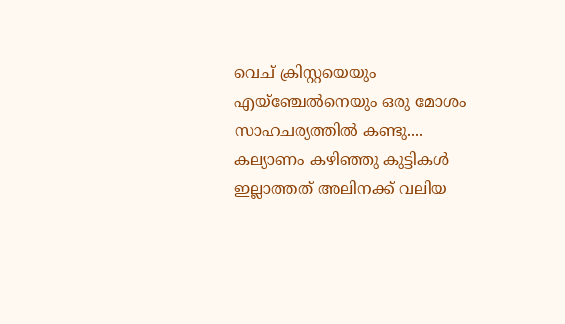വെച് ക്രിസ്റ്റയെയും എയ്ഞ്ചേൽനെയും ഒരു മോശം സാഹചര്യത്തിൽ കണ്ടു.... കല്യാണം കഴിഞ്ഞു കുട്ടികൾ ഇല്ലാത്തത് അലിനക്ക് വലിയ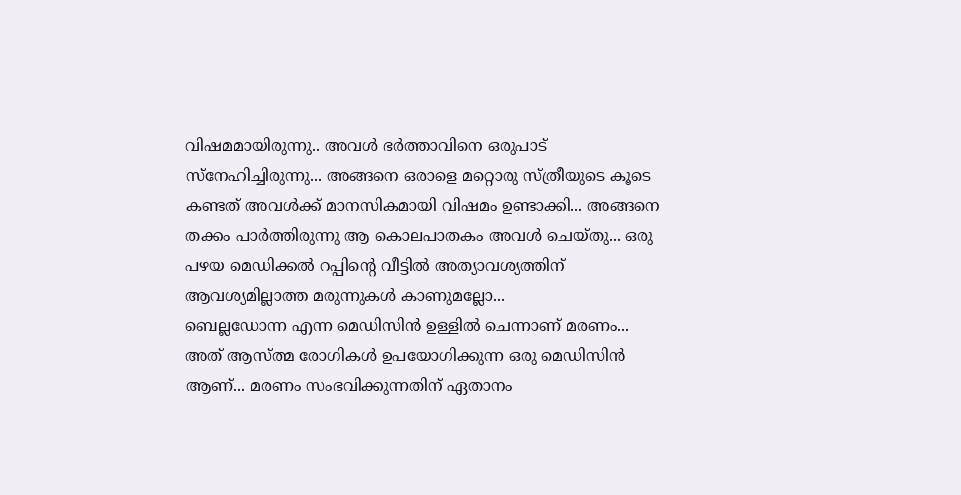വിഷമമായിരുന്നു.. അവൾ ഭർത്താവിനെ ഒരുപാട് സ്നേഹിച്ചിരുന്നു... അങ്ങനെ ഒരാളെ മറ്റൊരു സ്ത്രീയുടെ കൂടെ കണ്ടത് അവൾക്ക് മാനസികമായി വിഷമം ഉണ്ടാക്കി... അങ്ങനെ തക്കം പാർത്തിരുന്നു ആ കൊലപാതകം അവൾ ചെയ്തു... ഒരു പഴയ മെഡിക്കൽ റപ്പിന്റെ വീട്ടിൽ അത്യാവശ്യത്തിന് ആവശ്യമില്ലാത്ത മരുന്നുകൾ കാണുമല്ലോ...
ബെല്ലഡോന്ന എന്ന മെഡിസിൻ ഉള്ളിൽ ചെന്നാണ് മരണം... അത് ആസ്ത്മ രോഗികൾ ഉപയോഗിക്കുന്ന ഒരു മെഡിസിൻ ആണ്... മരണം സംഭവിക്കുന്നതിന് ഏതാനം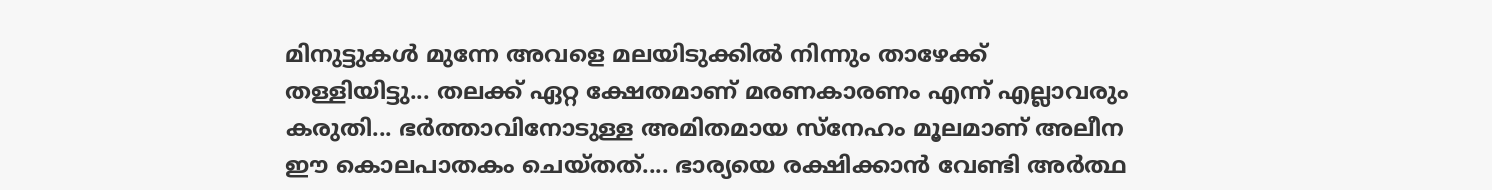മിനുട്ടുകൾ മുന്നേ അവളെ മലയിടുക്കിൽ നിന്നും താഴേക്ക് തള്ളിയിട്ടു... തലക്ക് ഏറ്റ ക്ഷേതമാണ് മരണകാരണം എന്ന് എല്ലാവരും കരുതി... ഭർത്താവിനോടുള്ള അമിതമായ സ്നേഹം മൂലമാണ് അലീന ഈ കൊലപാതകം ചെയ്തത്.... ഭാര്യയെ രക്ഷിക്കാൻ വേണ്ടി അർത്ഥ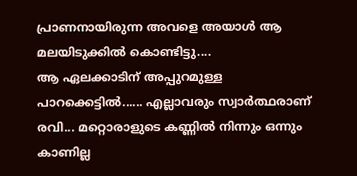പ്രാണനായിരുന്ന അവളെ അയാൾ ആ മലയിടുക്കിൽ കൊണ്ടിട്ടു....
ആ ഏലക്കാടിന് അപ്പുറമുള്ള പാറക്കെട്ടിൽ...... എല്ലാവരും സ്വാർത്ഥരാണ് രവി... മറ്റൊരാളുടെ കണ്ണിൽ നിന്നും ഒന്നും കാണില്ല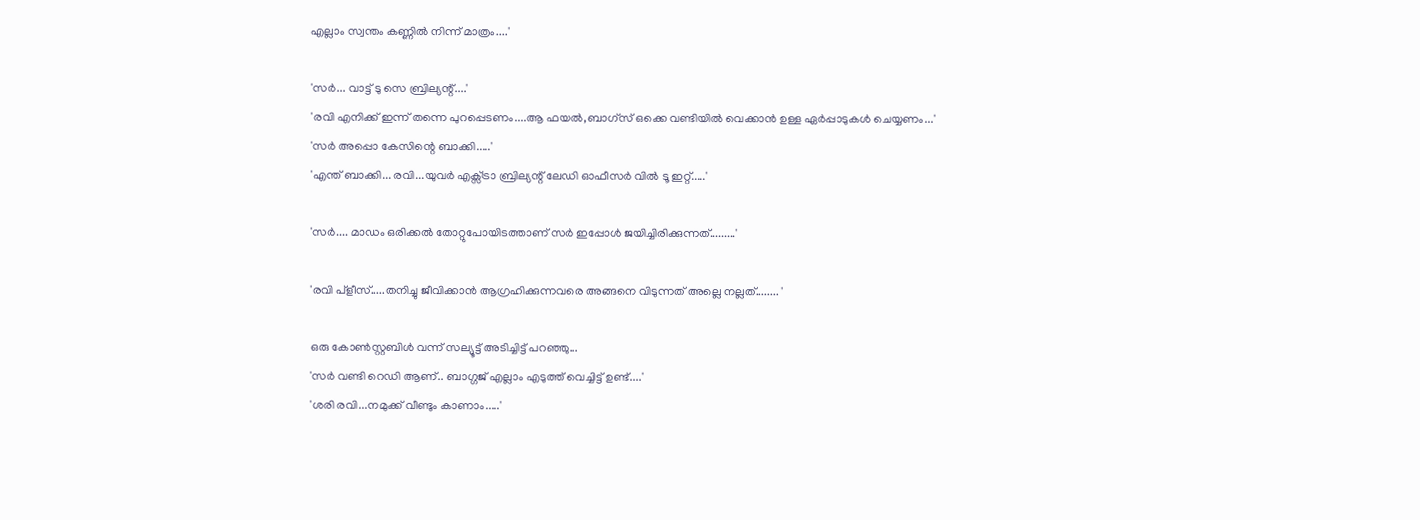എല്ലാം സ്വന്തം കണ്ണിൽ നിന്ന് മാത്രം....'

'സർ... വാട്ട് ടു സെ ബ്രില്യന്റ്....'
'രവി എനിക്ക് ഇന്ന് തന്നെ പുറപ്പെടണം....ആ ഫയൽ,ബാഗ്‌സ് ഒക്കെ വണ്ടിയിൽ വെക്കാൻ ഉള്ള ഏർപ്പാടുകൾ ചെയ്യണം...'
'സർ അപ്പൊ കേസിന്റെ ബാക്കി.....'
'എന്ത് ബാക്കി... രവി...യുവർ എക്സ്ട്രാ ബ്രില്യന്റ് ലേഡി ഓഫീസർ വിൽ ടൂ ഇറ്റ്.....'

'സർ.... മാഡം ഒരിക്കൽ തോറ്റുപോയിടത്താണ് സർ ഇപ്പോൾ ജയിച്ചിരിക്കുന്നത്.........'

'രവി പ്ളീസ്.....തനിച്ചു ജീവിക്കാൻ ആഗ്രഹിക്കുന്നവരെ അങ്ങനെ വിടുന്നത് അല്ലെ നല്ലത്........ '

ഒരു കോൺസ്റ്റബിൾ വന്ന് സല്യൂട്ട് അടിച്ചിട്ട് പറഞ്ഞു...
'സർ വണ്ടി റെഡി ആണ്.. ബാഗ്ഗജ് എല്ലാം എടുത്ത് വെച്ചിട്ട് ഉണ്ട്....'
'ശരി രവി...നമുക്ക് വീണ്ടും കാണാം.....'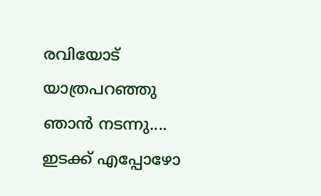രവിയോട് യാത്രപറഞ്ഞു ഞാൻ നടന്നു.... ഇടക്ക് എപ്പോഴോ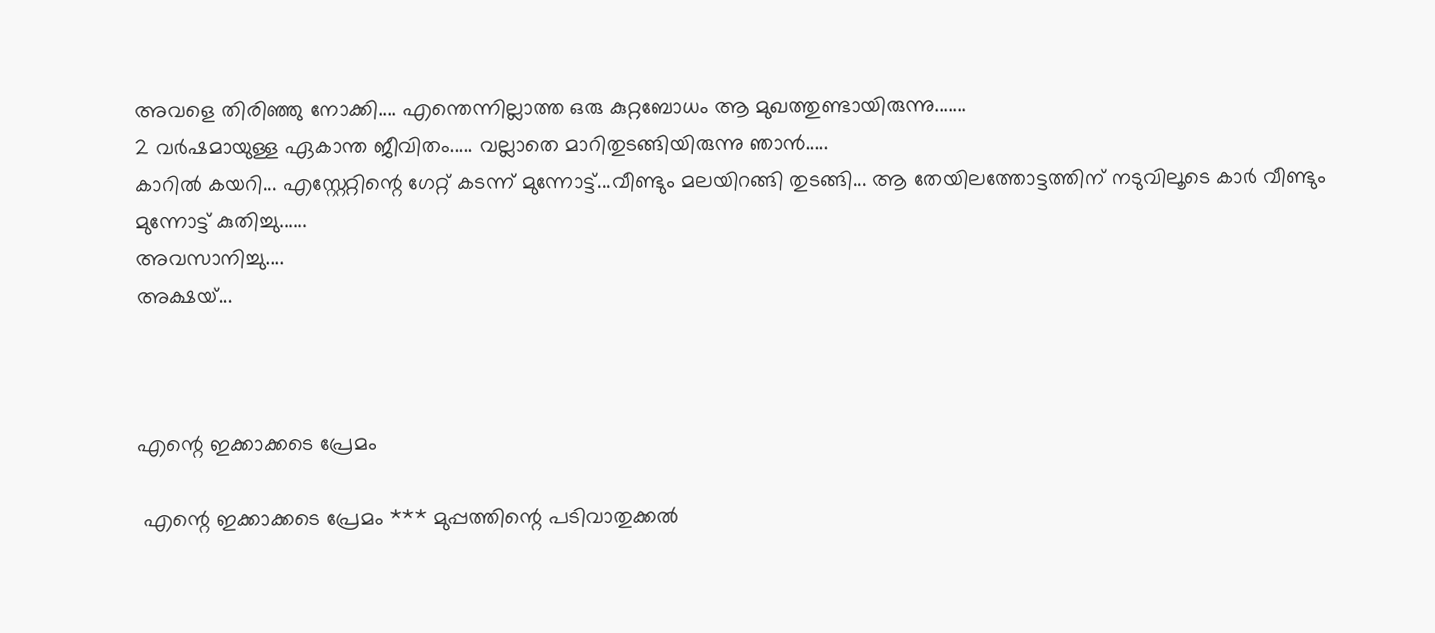അവളെ തിരിഞ്ഞു നോക്കി.... എന്തെന്നില്ലാത്ത ഒരു കുറ്റബോധം ആ മുഖത്തുണ്ടായിരുന്നു.......
2 വർഷമായുള്ള ഏകാന്ത ജീവിതം..... വല്ലാതെ മാറിതുടങ്ങിയിരുന്നു ഞാൻ.....
കാറിൽ കയറി... എസ്റ്റേറ്റിന്റെ ഗേറ്റ് കടന്ന് മുന്നോട്ട്...വീണ്ടും മലയിറങ്ങി തുടങ്ങി... ആ തേയിലത്തോട്ടത്തിന് നടുവിലൂടെ കാർ വീണ്ടും മുന്നോട്ട് കുതിച്ചു......
അവസാനിച്ചു....
അക്ഷയ്...



എന്റെ ഇക്കാക്കടെ പ്രേമം

 എന്റെ ഇക്കാക്കടെ പ്രേമം *** മുപ്പത്തിന്റെ പടിവാതുക്കൽ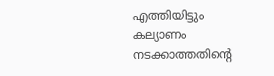എത്തിയിട്ടും കല്യാണം നടക്കാത്തതിന്റെ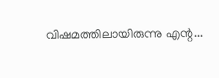വിഷമത്തിലായിരുന്നു എന്റ...